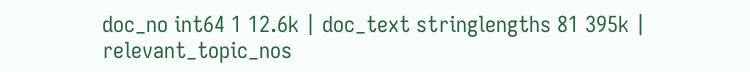doc_no int64 1 12.6k | doc_text stringlengths 81 395k | relevant_topic_nos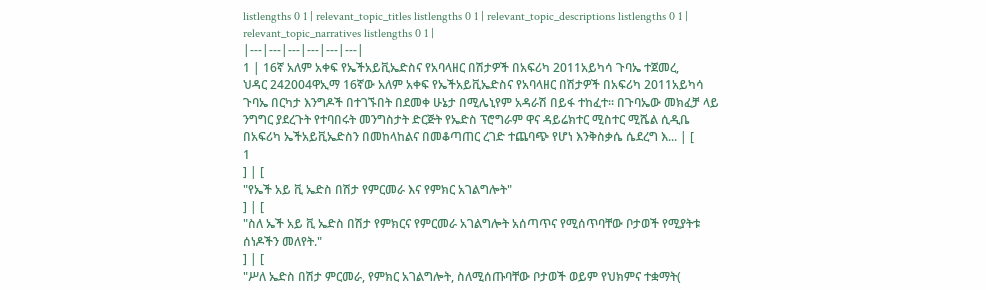listlengths 0 1 | relevant_topic_titles listlengths 0 1 | relevant_topic_descriptions listlengths 0 1 | relevant_topic_narratives listlengths 0 1 |
|---|---|---|---|---|---|
1 | 16ኛ አለም አቀፍ የኤችአይቪኤድስና የአባላዘር በሽታዎች በአፍሪካ 2011አይካሳ ጉባኤ ተጀመረ,
ህዳር 242004ዋኢማ 16ኛው አለም አቀፍ የኤችአይቪኤድስና የአባላዘር በሽታዎች በአፍሪካ 2011አይካሳ ጉባኤ በርካታ እንግዶች በተገኙበት በደመቀ ሁኔታ በሚሌኒየም አዳራሽ በይፋ ተከፈተ። በጉባኤው መክፈቻ ላይ ንግግር ያደረጉት የተባበሩት መንግስታት ድርጅት የኤድስ ፕሮግራም ዋና ዳይሬክተር ሚስተር ሚሼል ሲዲቤ በአፍሪካ ኤችአይቪኤድስን በመከላከልና በመቆጣጠር ረገድ ተጨባጭ የሆነ እንቅስቃሴ ሴደረግ እ... | [
1
] | [
"የኤች አይ ቪ ኤድስ በሽታ የምርመራ እና የምክር አገልግሎት"
] | [
"ስለ ኤች አይ ቪ ኤድስ በሽታ የምክርና የምርመራ አገልግሎት አሰጣጥና የሚሰጥባቸው ቦታወች የሚያትቱ ሰነዶችን መለየት."
] | [
"ሥለ ኤድስ በሽታ ምርመራ, የምክር አገልግሎት, ስለሚሰጡባቸው ቦታወች ወይም የህክምና ተቋማት(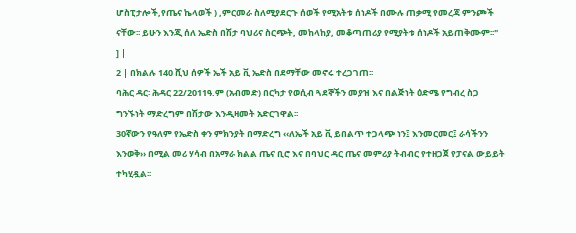ሆስፒታሎች,የጤና ኬላወች ) ,ምርመራ ስለሚያደርጉ ሰወች የሚአትቱ ሰነዶች በሙሉ ጠቃሚ የመረጃ ምንጮች ናቸው፡፡ ይሁን እንጂ ሰለ ኤድስ በሽታ ባህሪና ስርጭት, መከላከያ, መቆጣጠሪያ የሚያትቱ ሰነዶች አይጠቅሙም፡፡"
] |
2 | በክልሉ 140 ሺህ ሰዎች ኤች አይ ቪ ኤድስ በደማቸው መኖሩ ተረጋገጠ፡፡
ባሕር ዳር፡ ሕዳር 22/2011ዓ.ም (አብመድ) በርካታ የወሲብ ጓደኞችን መያዝ እና በልጅነት ዕድሜ የግብረ ስጋ ግንኙነት ማድረግም በሽታው እንዲዛመት አድርገዋል፡፡
30ኛውን የዓለም የኤድስ ቀን ምክንያት በማድረግ ‹‹ለኤች አይ ቪ ይበልጥ ተጋላጭ ነን፤ እንመርመር፤ ራሳችንን እንወቅ›› በሚል መሪ ሃሳብ በአማራ ክልል ጤና ቢሮ እና በባህር ዳር ጤና መምሪያ ትብብር የተዘጋጀ የፓናል ውይይት ተካሂዷል፡፡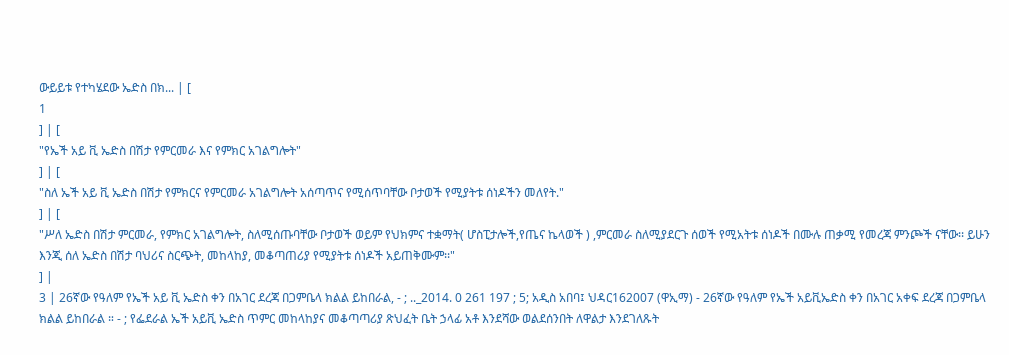ውይይቱ የተካሄደው ኤድስ በክ... | [
1
] | [
"የኤች አይ ቪ ኤድስ በሽታ የምርመራ እና የምክር አገልግሎት"
] | [
"ስለ ኤች አይ ቪ ኤድስ በሽታ የምክርና የምርመራ አገልግሎት አሰጣጥና የሚሰጥባቸው ቦታወች የሚያትቱ ሰነዶችን መለየት."
] | [
"ሥለ ኤድስ በሽታ ምርመራ, የምክር አገልግሎት, ስለሚሰጡባቸው ቦታወች ወይም የህክምና ተቋማት( ሆስፒታሎች,የጤና ኬላወች ) ,ምርመራ ስለሚያደርጉ ሰወች የሚአትቱ ሰነዶች በሙሉ ጠቃሚ የመረጃ ምንጮች ናቸው፡፡ ይሁን እንጂ ሰለ ኤድስ በሽታ ባህሪና ስርጭት, መከላከያ, መቆጣጠሪያ የሚያትቱ ሰነዶች አይጠቅሙም፡፡"
] |
3 | 26ኛው የዓለም የኤች አይ ቪ ኤድስ ቀን በአገር ደረጃ በጋምቤላ ክልል ይከበራል, - ; .._2014. 0 261 197 ; 5; አዲስ አበባ፤ ህዳር162007 (ዋኢማ) - 26ኛው የዓለም የኤች አይቪኤድስ ቀን በአገር አቀፍ ደረጃ በጋምቤላ ክልል ይከበራል ። - ; የፌደራል ኤች አይቪ ኤድስ ጥምር መከላከያና መቆጣጣሪያ ጽህፈት ቤት ኃላፊ አቶ እንደሻው ወልደሰንበት ለዋልታ እንደገለጹት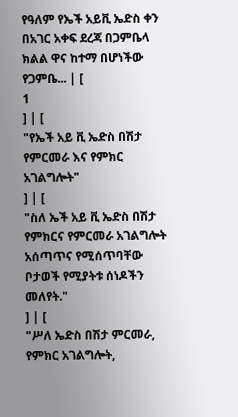የዓለም የኤች አይቪ ኤድስ ቀን በአገር አቀፍ ደረጃ በጋምቤላ ክልል ዋና ከተማ በሆነችው የጋምቤ... | [
1
] | [
"የኤች አይ ቪ ኤድስ በሽታ የምርመራ እና የምክር አገልግሎት"
] | [
"ስለ ኤች አይ ቪ ኤድስ በሽታ የምክርና የምርመራ አገልግሎት አሰጣጥና የሚሰጥባቸው ቦታወች የሚያትቱ ሰነዶችን መለየት."
] | [
"ሥለ ኤድስ በሽታ ምርመራ, የምክር አገልግሎት,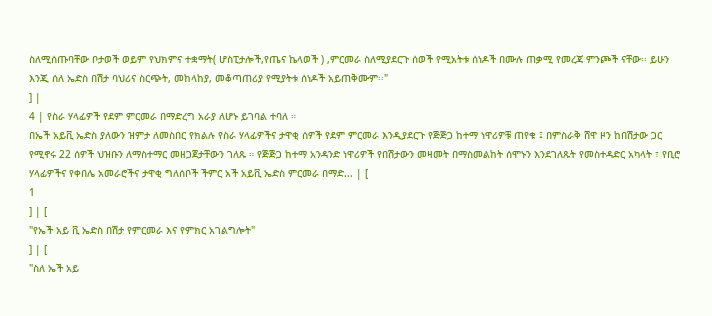ስለሚሰጡባቸው ቦታወች ወይም የህክምና ተቋማት( ሆስፒታሎች,የጤና ኬላወች ) ,ምርመራ ስለሚያደርጉ ሰወች የሚአትቱ ሰነዶች በሙሉ ጠቃሚ የመረጃ ምንጮች ናቸው፡፡ ይሁን እንጂ ሰለ ኤድስ በሽታ ባህሪና ስርጭት, መከላከያ, መቆጣጠሪያ የሚያትቱ ሰነዶች አይጠቅሙም፡፡"
] |
4 | የስራ ሃላፊዎች የደም ምርመራ በማድረግ አራያ ለሆኑ ይገባል ተባለ ።
በኤች አይቪ ኤድስ ያለውን ዝምታ ለመስበር የክልሉ የስራ ሃላፊዎችና ታዋቂ ሰዎች የደም ምርመራ እንዲያደርጉ የጅጅጋ ከተማ ነዋሪዎቹ ጠየቁ ፤ በምስራቅ ሸዋ ዞን ከበሽታው ጋር የሚኖሩ 22 ሰዎች ህዝቡን ለማስተማር መዘጋጀታቸውን ገለጹ ። የጅጅጋ ከተማ አንዳንድ ነዋሪዎች የበሽታውን መዛመት በማስመልከት ሰሞኑን እንደገለጹት የመስተዳድር አካላት ፣ የቢሮ ሃላፊዎችና የቀበሌ አመራሮችና ታዋቂ ግለሰቦች ችምር አች አይቪ ኤድስ ምርመራ በማድ... | [
1
] | [
"የኤች አይ ቪ ኤድስ በሽታ የምርመራ እና የምክር አገልግሎት"
] | [
"ስለ ኤች አይ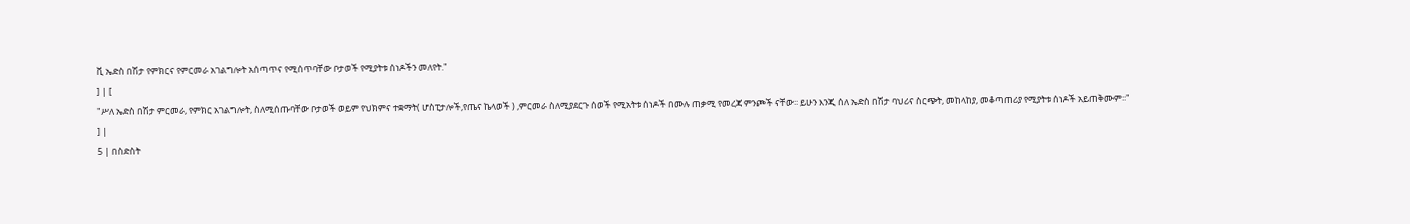ቪ ኤድስ በሽታ የምክርና የምርመራ አገልግሎት አሰጣጥና የሚሰጥባቸው ቦታወች የሚያትቱ ሰነዶችን መለየት."
] | [
"ሥለ ኤድስ በሽታ ምርመራ, የምክር አገልግሎት, ስለሚሰጡባቸው ቦታወች ወይም የህክምና ተቋማት( ሆስፒታሎች,የጤና ኬላወች ) ,ምርመራ ስለሚያደርጉ ሰወች የሚአትቱ ሰነዶች በሙሉ ጠቃሚ የመረጃ ምንጮች ናቸው፡፡ ይሁን እንጂ ሰለ ኤድስ በሽታ ባህሪና ስርጭት, መከላከያ, መቆጣጠሪያ የሚያትቱ ሰነዶች አይጠቅሙም፡፡"
] |
5 | በስድስት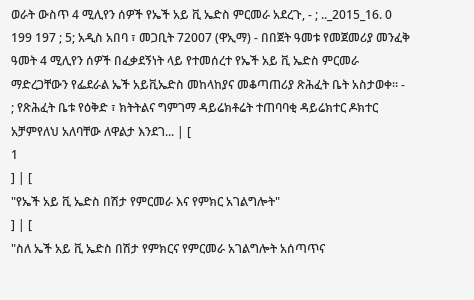ወራት ውስጥ 4 ሚሊየን ሰዎች የኤች አይ ቪ ኤድስ ምርመራ አደረጉ, - ; .._2015_16. 0 199 197 ; 5; አዲስ አበባ ፣ መጋቢት 72007 (ዋኢማ) - በበጀት ዓመቱ የመጀመሪያ መንፈቅ ዓመት 4 ሚሊየን ሰዎች በፈቃደኝነት ላይ የተመሰረተ የኤች አይ ቪ ኤድስ ምርመራ ማድረጋቸውን የፌደራል ኤች አይቪኤድስ መከላከያና መቆጣጠሪያ ጽሕፈት ቤት አስታወቀ። - ; የጽሕፈት ቤቱ የዕቅድ ፣ ክትትልና ግምገማ ዳይሬክቶሬት ተጠባባቂ ዳይሬክተር ዶክተር አቻምየለህ አለባቸው ለዋልታ እንደገ... | [
1
] | [
"የኤች አይ ቪ ኤድስ በሽታ የምርመራ እና የምክር አገልግሎት"
] | [
"ስለ ኤች አይ ቪ ኤድስ በሽታ የምክርና የምርመራ አገልግሎት አሰጣጥና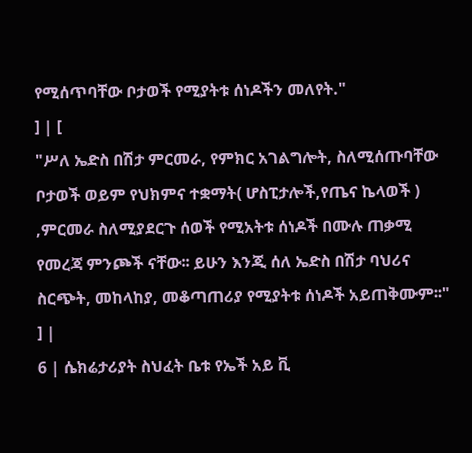የሚሰጥባቸው ቦታወች የሚያትቱ ሰነዶችን መለየት."
] | [
"ሥለ ኤድስ በሽታ ምርመራ, የምክር አገልግሎት, ስለሚሰጡባቸው ቦታወች ወይም የህክምና ተቋማት( ሆስፒታሎች,የጤና ኬላወች ) ,ምርመራ ስለሚያደርጉ ሰወች የሚአትቱ ሰነዶች በሙሉ ጠቃሚ የመረጃ ምንጮች ናቸው፡፡ ይሁን እንጂ ሰለ ኤድስ በሽታ ባህሪና ስርጭት, መከላከያ, መቆጣጠሪያ የሚያትቱ ሰነዶች አይጠቅሙም፡፡"
] |
6 | ሴክሬታሪያት ስህፈት ቤቱ የኤች አይ ቪ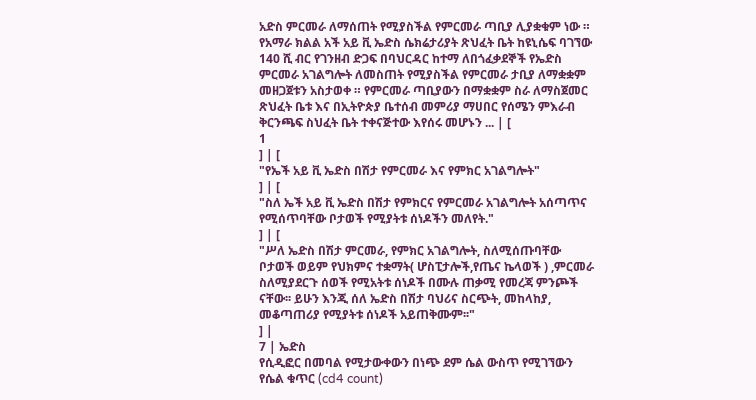አድስ ምርመራ ለማሰጠት የሚያስችል የምርመራ ጣቢያ ሊያቋቁም ነው ።
የአማራ ክልል አች አይ ቪ ኤድስ ሴክሬታሪያት ጽህፈት ቤት ከዩኒሴፍ ባገኘው 140 ሺ ብር የገንዘብ ድጋፍ በባህርዳር ከተማ ለበጎፈቃደኞች የኤድስ ምርመራ አገልግሎት ለመስጠት የሚያስችል የምርመራ ታቢያ ለማቋቋም መዘጋጀቱን አስታወቀ ። የምርመራ ጣቢያውን በማቋቋም ስራ ለማስጀመር ጽህፈት ቤቱ እና በኢትዮጵያ ቤተሰብ መምሪያ ማሀበር የሰሜን ምእራብ ቅርንጫፍ ስህፈት ቤት ተቀናጅተው እየሰሩ መሆኑን ... | [
1
] | [
"የኤች አይ ቪ ኤድስ በሽታ የምርመራ እና የምክር አገልግሎት"
] | [
"ስለ ኤች አይ ቪ ኤድስ በሽታ የምክርና የምርመራ አገልግሎት አሰጣጥና የሚሰጥባቸው ቦታወች የሚያትቱ ሰነዶችን መለየት."
] | [
"ሥለ ኤድስ በሽታ ምርመራ, የምክር አገልግሎት, ስለሚሰጡባቸው ቦታወች ወይም የህክምና ተቋማት( ሆስፒታሎች,የጤና ኬላወች ) ,ምርመራ ስለሚያደርጉ ሰወች የሚአትቱ ሰነዶች በሙሉ ጠቃሚ የመረጃ ምንጮች ናቸው፡፡ ይሁን እንጂ ሰለ ኤድስ በሽታ ባህሪና ስርጭት, መከላከያ, መቆጣጠሪያ የሚያትቱ ሰነዶች አይጠቅሙም፡፡"
] |
7 | ኤድስ
የሲዲፎር በመባል የሚታውቀውን በነጭ ደም ሴል ውስጥ የሚገኘውን የሴል ቁጥር (cd4 count)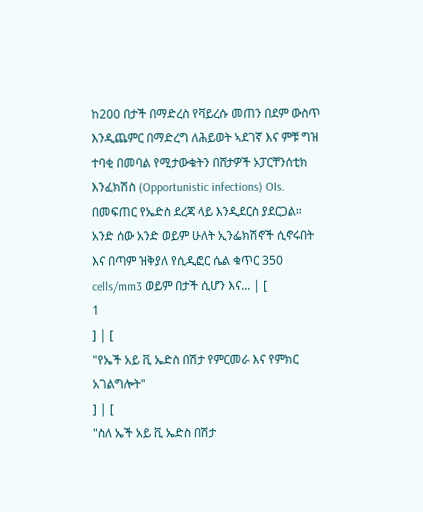ከ200 በታች በማድረስ የቫይረሱ መጠን በደም ውስጥ እንዲጨምር በማድረግ ለሕይወት ኣደገኛ እና ምቹ ግዝ ተባቂ በመባል የሚታውቁትን በሸታዎች ኦፓርቸንሰቲክ እንፈክሽስ (Opportunistic infections) OIs. በመፍጠር የኤድስ ደረጃ ላይ እንዲደርስ ያደርጋል። አንድ ሰው አንድ ወይም ሁለት ኢንፌክሽኖች ሲኖሩበት እና በጣም ዝቅያለ የሲዲፎር ሴል ቁጥር 350 cells/mm3 ወይም በታች ሲሆን እና... | [
1
] | [
"የኤች አይ ቪ ኤድስ በሽታ የምርመራ እና የምክር አገልግሎት"
] | [
"ስለ ኤች አይ ቪ ኤድስ በሽታ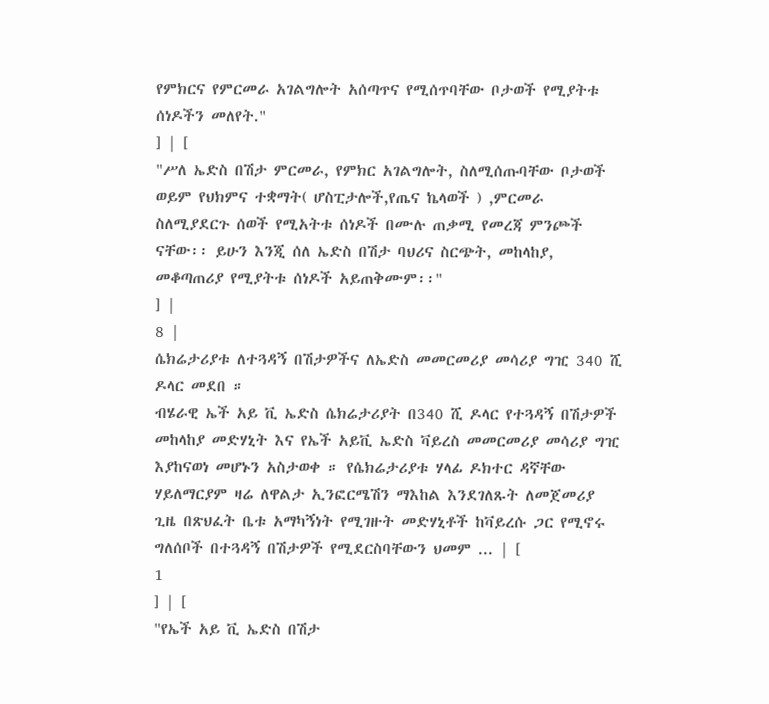የምክርና የምርመራ አገልግሎት አሰጣጥና የሚሰጥባቸው ቦታወች የሚያትቱ ሰነዶችን መለየት."
] | [
"ሥለ ኤድስ በሽታ ምርመራ, የምክር አገልግሎት, ስለሚሰጡባቸው ቦታወች ወይም የህክምና ተቋማት( ሆስፒታሎች,የጤና ኬላወች ) ,ምርመራ ስለሚያደርጉ ሰወች የሚአትቱ ሰነዶች በሙሉ ጠቃሚ የመረጃ ምንጮች ናቸው፡፡ ይሁን እንጂ ሰለ ኤድስ በሽታ ባህሪና ስርጭት, መከላከያ, መቆጣጠሪያ የሚያትቱ ሰነዶች አይጠቅሙም፡፡"
] |
8 |
ሴክሬታሪያቱ ለተጓዳኝ በሽታዎችና ለኤድስ መመርመሪያ መሳሪያ ግዢ 340 ሺ ዶላር መደበ ።
ብሄራዊ ኤች አይ ቪ ኤድስ ሴክሬታሪያት በ340 ሺ ዶላር የተጓዳኝ በሽታዎች መከላከያ መድሃኒት እና የኤች አይቪ ኤድስ ቫይረስ መመርመሪያ መሳሪያ ግዢ እያከናወነ መሆኑን አስታወቀ ። የሴክሬታሪያቱ ሃላፊ ዶክተር ዳኛቸው ሃይለማርያም ዛሬ ለዋልታ ኢንፎርሜሽን ማእከል እንደገለጹት ለመጀመሪያ ጊዜ በጽህፈት ቤቱ አማካኝነት የሚገዙት መድሃኒቶች ከቫይረሱ ጋር የሚኖሩ ግለሰቦች በተጓዳኝ በሽታዎች የሚደርስባቸውን ህመም ... | [
1
] | [
"የኤች አይ ቪ ኤድስ በሽታ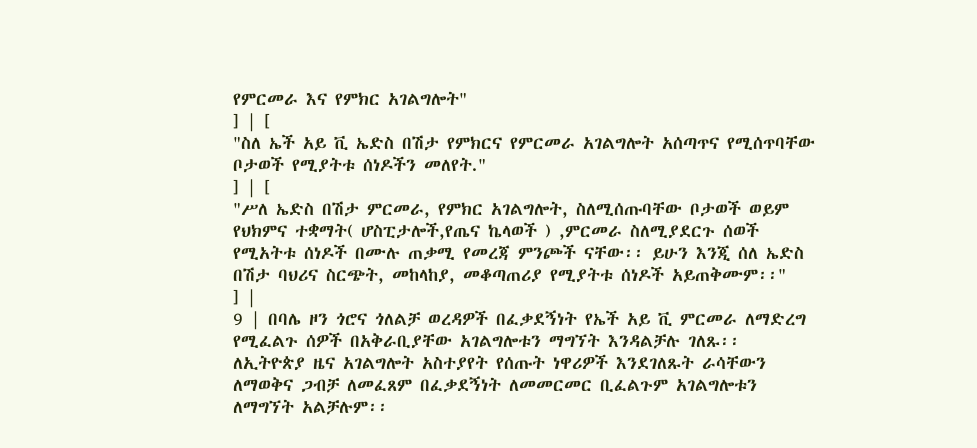የምርመራ እና የምክር አገልግሎት"
] | [
"ስለ ኤች አይ ቪ ኤድስ በሽታ የምክርና የምርመራ አገልግሎት አሰጣጥና የሚሰጥባቸው ቦታወች የሚያትቱ ሰነዶችን መለየት."
] | [
"ሥለ ኤድስ በሽታ ምርመራ, የምክር አገልግሎት, ስለሚሰጡባቸው ቦታወች ወይም የህክምና ተቋማት( ሆስፒታሎች,የጤና ኬላወች ) ,ምርመራ ስለሚያደርጉ ሰወች የሚአትቱ ሰነዶች በሙሉ ጠቃሚ የመረጃ ምንጮች ናቸው፡፡ ይሁን እንጂ ሰለ ኤድስ በሽታ ባህሪና ስርጭት, መከላከያ, መቆጣጠሪያ የሚያትቱ ሰነዶች አይጠቅሙም፡፡"
] |
9 | በባሌ ዞን ጎሮና ጎለልቻ ወረዳዎች በፈቃደኝነት የኤች አይ ቪ ምርመራ ለማድረግ የሚፈልጉ ሰዎች በአቅራቢያቸው አገልግሎቱን ማግኘት እንዳልቻሉ ገለጹ፡፡
ለኢትዮጵያ ዜና አገልግሎት አስተያየት የሰጡት ነዋሪዎች እንደገለጹት ራሳቸውን ለማወቅና ጋብቻ ለመፈጸም በፈቃደኝነት ለመመርመር ቢፈልጉም አገልግሎቱን ለማግኘት አልቻሉም፡፡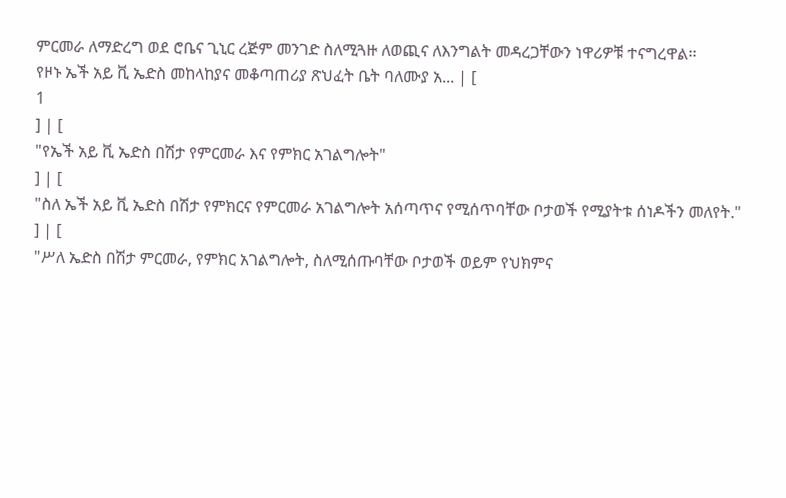ምርመራ ለማድረግ ወደ ሮቤና ጊኒር ረጅም መንገድ ስለሚጓዙ ለወጪና ለእንግልት መዳረጋቸውን ነዋሪዎቹ ተናግረዋል፡፡
የዞኑ ኤች አይ ቪ ኤድስ መከላከያና መቆጣጠሪያ ጽህፈት ቤት ባለሙያ አ... | [
1
] | [
"የኤች አይ ቪ ኤድስ በሽታ የምርመራ እና የምክር አገልግሎት"
] | [
"ስለ ኤች አይ ቪ ኤድስ በሽታ የምክርና የምርመራ አገልግሎት አሰጣጥና የሚሰጥባቸው ቦታወች የሚያትቱ ሰነዶችን መለየት."
] | [
"ሥለ ኤድስ በሽታ ምርመራ, የምክር አገልግሎት, ስለሚሰጡባቸው ቦታወች ወይም የህክምና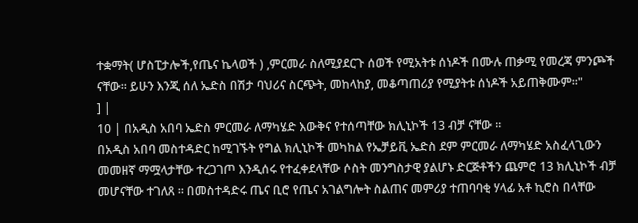ተቋማት( ሆስፒታሎች,የጤና ኬላወች ) ,ምርመራ ስለሚያደርጉ ሰወች የሚአትቱ ሰነዶች በሙሉ ጠቃሚ የመረጃ ምንጮች ናቸው፡፡ ይሁን እንጂ ሰለ ኤድስ በሽታ ባህሪና ስርጭት, መከላከያ, መቆጣጠሪያ የሚያትቱ ሰነዶች አይጠቅሙም፡፡"
] |
10 | በአዲስ አበባ ኤድስ ምርመራ ለማካሄድ እውቅና የተሰጣቸው ክሊኒኮች 13 ብቻ ናቸው ።
በአዲስ አበባ መስተዳድር ከሚገኙት የግል ክሊኒኮች መካከል የኤቻይቪ ኤድስ ደም ምርመራ ለማካሄድ አስፈላጊውን መመዘኛ ማሟላታቸው ተረጋገጦ እንዲሰሩ የተፈቀደላቸው ሶስት መንግስታዊ ያልሆኑ ድርጅቶችን ጨምሮ 13 ክሊኒኮች ብቻ መሆናቸው ተገለጸ ። በመስተዳድሩ ጤና ቢሮ የጤና አገልግሎት ስልጠና መምሪያ ተጠባባቂ ሃላፊ አቶ ኪሮስ በላቸው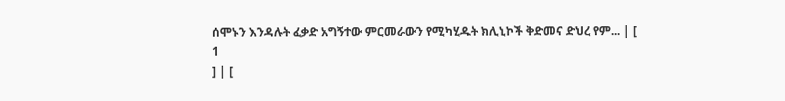ሰሞኑን እንዳሉት ፈቃድ አግኝተው ምርመራውን የሚካሂዱት ክሊኒኮች ቅድመና ድህረ የም... | [
1
] | [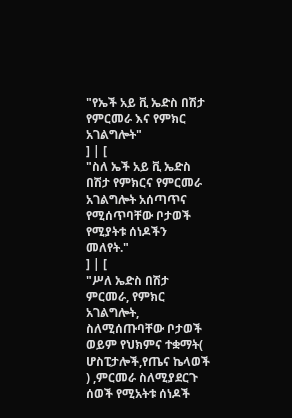"የኤች አይ ቪ ኤድስ በሽታ የምርመራ እና የምክር አገልግሎት"
] | [
"ስለ ኤች አይ ቪ ኤድስ በሽታ የምክርና የምርመራ አገልግሎት አሰጣጥና የሚሰጥባቸው ቦታወች የሚያትቱ ሰነዶችን መለየት."
] | [
"ሥለ ኤድስ በሽታ ምርመራ, የምክር አገልግሎት, ስለሚሰጡባቸው ቦታወች ወይም የህክምና ተቋማት( ሆስፒታሎች,የጤና ኬላወች ) ,ምርመራ ስለሚያደርጉ ሰወች የሚአትቱ ሰነዶች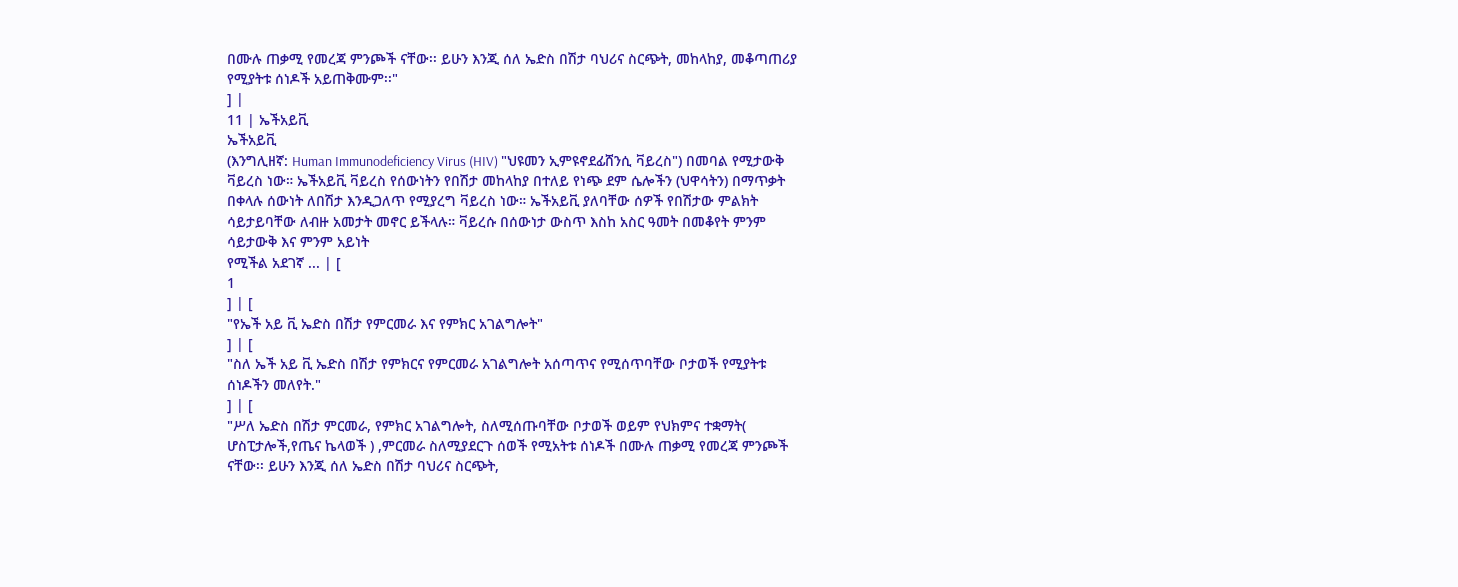በሙሉ ጠቃሚ የመረጃ ምንጮች ናቸው፡፡ ይሁን እንጂ ሰለ ኤድስ በሽታ ባህሪና ስርጭት, መከላከያ, መቆጣጠሪያ የሚያትቱ ሰነዶች አይጠቅሙም፡፡"
] |
11 | ኤችአይቪ
ኤችአይቪ
(እንግሊዘኛ: Human Immunodeficiency Virus (HIV) "ህዩመን ኢምዩኖደፊሸንሲ ቫይረስ") በመባል የሚታውቅ ቫይረስ ነው። ኤችአይቪ ቫይረስ የሰውነትን የበሽታ መከላከያ በተለይ የነጭ ደም ሴሎችን (ህዋሳትን) በማጥቃት በቀላሉ ሰውነት ለበሽታ እንዲጋለጥ የሚያረግ ቫይረስ ነው። ኤችአይቪ ያለባቸው ሰዎች የበሽታው ምልክት ሳይታይባቸው ለብዙ አመታት መኖር ይችላሉ። ቫይረሱ በሰውነታ ውስጥ እስከ አስር ዓመት በመቆየት ምንም ሳይታውቅ እና ምንም አይነት
የሚችል አደገኛ ... | [
1
] | [
"የኤች አይ ቪ ኤድስ በሽታ የምርመራ እና የምክር አገልግሎት"
] | [
"ስለ ኤች አይ ቪ ኤድስ በሽታ የምክርና የምርመራ አገልግሎት አሰጣጥና የሚሰጥባቸው ቦታወች የሚያትቱ ሰነዶችን መለየት."
] | [
"ሥለ ኤድስ በሽታ ምርመራ, የምክር አገልግሎት, ስለሚሰጡባቸው ቦታወች ወይም የህክምና ተቋማት( ሆስፒታሎች,የጤና ኬላወች ) ,ምርመራ ስለሚያደርጉ ሰወች የሚአትቱ ሰነዶች በሙሉ ጠቃሚ የመረጃ ምንጮች ናቸው፡፡ ይሁን እንጂ ሰለ ኤድስ በሽታ ባህሪና ስርጭት,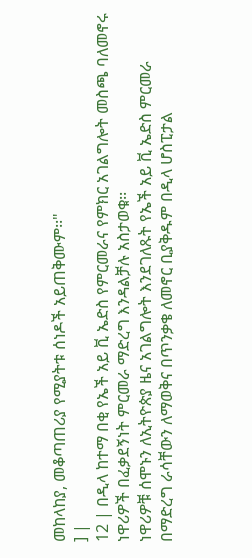መከላከያ, መቆጣጠሪያ የሚያትቱ ሰነዶች አይጠቅሙም፡፡"
] |
12 | በዲላ ከተማ በቂ የኤች አይ ቪ ኤድስ የምርመራና የምክር አገልግሎት መስጫ ባለመኖሩ ነዋሪዎች በፈቃደኝነት ምርመራ ማድረግ እንዳልቻሉ አስታወቁ፡፡
ነዋሪዎቹ ሰሞኑን ለኢትዮጵያ ዜና አገልግሎት እንደገለጹት የኤች አይ ቪ ኤድስ ምርመራ በማድረግ ራሳቸውን ለማወቅና በጥንቃቄ ለመኖር ቢያቅዱም በዲላ ሆስፒታል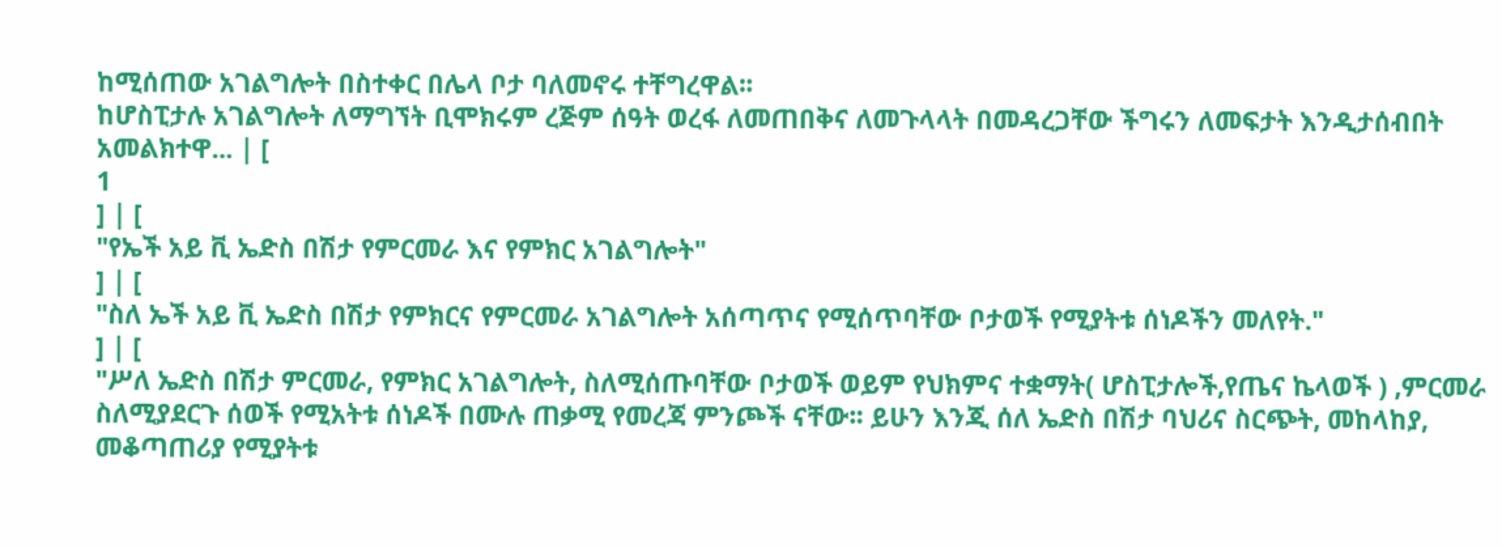ከሚሰጠው አገልግሎት በስተቀር በሌላ ቦታ ባለመኖሩ ተቸግረዋል፡፡
ከሆስፒታሉ አገልግሎት ለማግኘት ቢሞክሩም ረጅም ሰዓት ወረፋ ለመጠበቅና ለመጉላላት በመዳረጋቸው ችግሩን ለመፍታት እንዲታሰብበት አመልክተዋ... | [
1
] | [
"የኤች አይ ቪ ኤድስ በሽታ የምርመራ እና የምክር አገልግሎት"
] | [
"ስለ ኤች አይ ቪ ኤድስ በሽታ የምክርና የምርመራ አገልግሎት አሰጣጥና የሚሰጥባቸው ቦታወች የሚያትቱ ሰነዶችን መለየት."
] | [
"ሥለ ኤድስ በሽታ ምርመራ, የምክር አገልግሎት, ስለሚሰጡባቸው ቦታወች ወይም የህክምና ተቋማት( ሆስፒታሎች,የጤና ኬላወች ) ,ምርመራ ስለሚያደርጉ ሰወች የሚአትቱ ሰነዶች በሙሉ ጠቃሚ የመረጃ ምንጮች ናቸው፡፡ ይሁን እንጂ ሰለ ኤድስ በሽታ ባህሪና ስርጭት, መከላከያ, መቆጣጠሪያ የሚያትቱ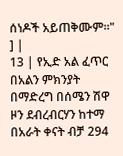ሰነዶች አይጠቅሙም፡፡"
] |
13 | የኢድ አል ፈጥር በአልን ምክንያት በማድረግ በሰሜን ሽዋ ዞን ደብረብርሃን ከተማ በአራት ቀናት ብቻ 294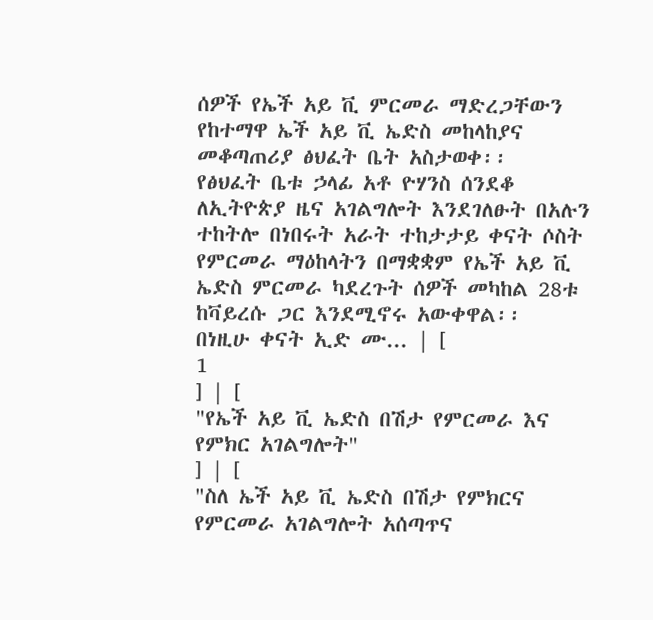ሰዎች የኤች አይ ቪ ምርመራ ማድረጋቸውን የከተማዋ ኤች አይ ቪ ኤድስ መከላከያና መቆጣጠሪያ ፅህፈት ቤት አስታወቀ፡፡
የፅህፈት ቤቱ ኃላፊ አቶ ዮሃንስ ሰንደቆ ለኢትዮጵያ ዜና አገልግሎት እንደገለፁት በአሉን ተከትሎ በነበሩት አራት ተከታታይ ቀናት ሶስት የምርመራ ማዕከላትን በማቋቋም የኤች አይ ቪ ኤድስ ምርመራ ካደረጉት ሰዎች መካከል 28ቱ ከቫይረሱ ጋር እንደሚኖሩ አውቀዋል፡፡
በነዚሁ ቀናት ኢድ ሙ... | [
1
] | [
"የኤች አይ ቪ ኤድስ በሽታ የምርመራ እና የምክር አገልግሎት"
] | [
"ስለ ኤች አይ ቪ ኤድስ በሽታ የምክርና የምርመራ አገልግሎት አሰጣጥና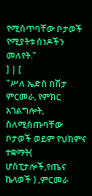የሚሰጥባቸው ቦታወች የሚያትቱ ሰነዶችን መለየት."
] | [
"ሥለ ኤድስ በሽታ ምርመራ, የምክር አገልግሎት, ስለሚሰጡባቸው ቦታወች ወይም የህክምና ተቋማት( ሆስፒታሎች,የጤና ኬላወች ) ,ምርመራ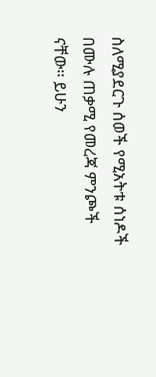ስለሚያደርጉ ሰወች የሚአትቱ ሰነዶች በሙሉ ጠቃሚ የመረጃ ምንጮች ናቸው፡፡ ይሁን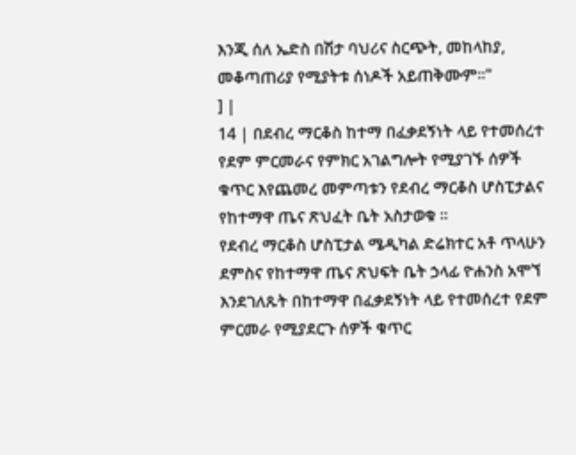እንጂ ሰለ ኤድስ በሽታ ባህሪና ስርጭት, መከላከያ, መቆጣጠሪያ የሚያትቱ ሰነዶች አይጠቅሙም፡፡"
] |
14 | በደብረ ማርቆስ ከተማ በፈቃደኝነት ላይ የተመሰረተ የደም ምርመራና የምክር አገልግሎት የሚያገኙ ሰዎች ቁጥር እየጨመረ መምጣቱን የደብረ ማርቆስ ሆስፒታልና የከተማዋ ጤና ጽህፈት ቤት አስታወቁ ፡፡
የደብረ ማርቆስ ሆስፒታል ሜዲካል ድሬክተር አቶ ጥላሁን ደምስና የከተማዋ ጤና ጽህፍት ቤት ኃላፊ ዮሐንስ አሞኘ እንደገለጹት በከተማዋ በፈቃደኝነት ላይ የተመሰረተ የደም ምርመራ የሚያደርጉ ሰዎች ቁጥር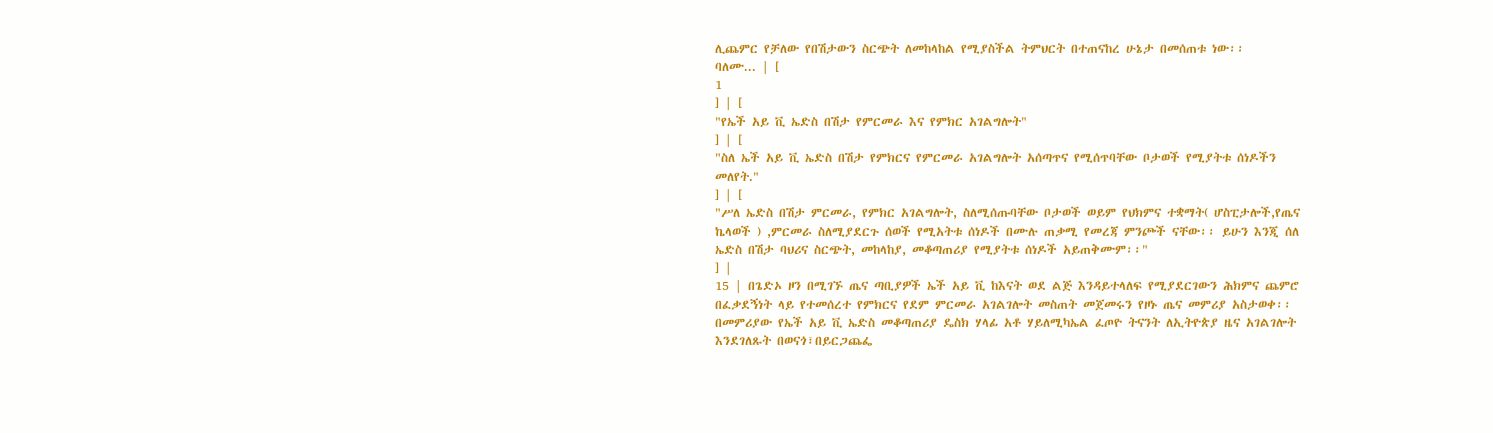ሊጨምር የቻለው የበሽታውን ስርጭት ለመከላከል የሚያስችል ትምህርት በተጠናከረ ሁኔታ በመሰጠቱ ነው፡፡
ባለሙ... | [
1
] | [
"የኤች አይ ቪ ኤድስ በሽታ የምርመራ እና የምክር አገልግሎት"
] | [
"ስለ ኤች አይ ቪ ኤድስ በሽታ የምክርና የምርመራ አገልግሎት አሰጣጥና የሚሰጥባቸው ቦታወች የሚያትቱ ሰነዶችን መለየት."
] | [
"ሥለ ኤድስ በሽታ ምርመራ, የምክር አገልግሎት, ስለሚሰጡባቸው ቦታወች ወይም የህክምና ተቋማት( ሆስፒታሎች,የጤና ኬላወች ) ,ምርመራ ስለሚያደርጉ ሰወች የሚአትቱ ሰነዶች በሙሉ ጠቃሚ የመረጃ ምንጮች ናቸው፡፡ ይሁን እንጂ ሰለ ኤድስ በሽታ ባህሪና ስርጭት, መከላከያ, መቆጣጠሪያ የሚያትቱ ሰነዶች አይጠቅሙም፡፡"
] |
15 | በጌድኦ ዞን በሚገኙ ጤና ጣቢያዎች ኤች አይ ቪ ከእናት ወደ ልጅ እንዳይተላለፍ የሚያደርገውን ሕክምና ጨምሮ በፈቃደኝነት ላይ የተመሰረተ የምክርና የደም ምርመራ አገልገሎት መስጠት መጀመሩን የዞኑ ጤና መምሪያ አስታወቀ፡፡
በመምሪያው የኤች አይ ቪ ኤድስ መቆጣጠሪያ ዴስክ ሃላፊ አቶ ሃይለሚካኤል ፈጦዮ ትናንት ለኢትዮጵያ ዜና አገልገሎት እንደገለጹት በወናጎ፣በይርጋጨፌ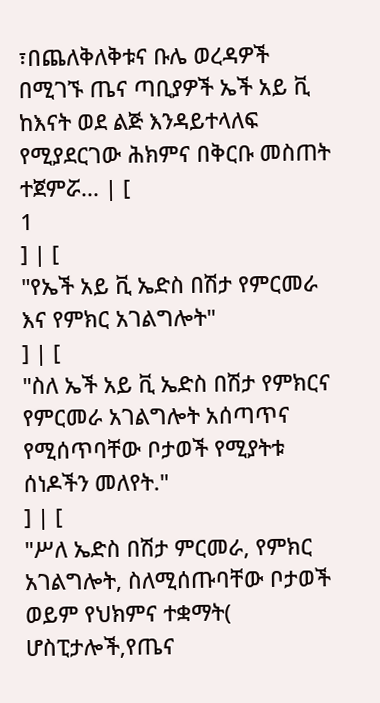፣በጨለቅለቅቱና ቡሌ ወረዳዎች በሚገኙ ጤና ጣቢያዎች ኤች አይ ቪ ከእናት ወደ ልጅ እንዳይተላለፍ የሚያደርገው ሕክምና በቅርቡ መስጠት ተጀምሯ... | [
1
] | [
"የኤች አይ ቪ ኤድስ በሽታ የምርመራ እና የምክር አገልግሎት"
] | [
"ስለ ኤች አይ ቪ ኤድስ በሽታ የምክርና የምርመራ አገልግሎት አሰጣጥና የሚሰጥባቸው ቦታወች የሚያትቱ ሰነዶችን መለየት."
] | [
"ሥለ ኤድስ በሽታ ምርመራ, የምክር አገልግሎት, ስለሚሰጡባቸው ቦታወች ወይም የህክምና ተቋማት( ሆስፒታሎች,የጤና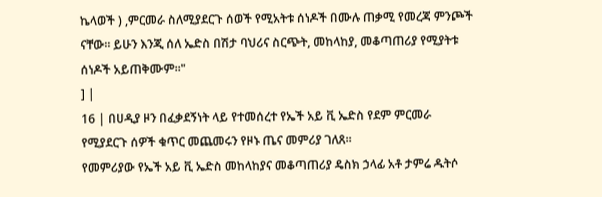ኬላወች ) ,ምርመራ ስለሚያደርጉ ሰወች የሚአትቱ ሰነዶች በሙሉ ጠቃሚ የመረጃ ምንጮች ናቸው፡፡ ይሁን እንጂ ሰለ ኤድስ በሽታ ባህሪና ስርጭት, መከላከያ, መቆጣጠሪያ የሚያትቱ ሰነዶች አይጠቅሙም፡፡"
] |
16 | በሀዲያ ዞን በፈቃደኝነት ላይ የተመሰረተ የኤች አይ ቪ ኤድስ የደም ምርመራ የሚያደርጉ ሰዎች ቁጥር መጨመሩን የዞኑ ጤና መምሪያ ገለጸ፡፡
የመምሪያው የኤች አይ ቪ ኤድስ መከላከያና መቆጣጠሪያ ዴስክ ኃላፊ አቶ ታምሬ ዱትሶ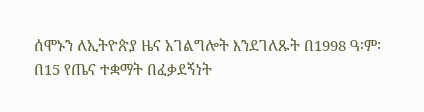ሰሞኑን ለኢትዮጵያ ዜና አገልግሎት እንደገለጹት በ1998 ዓ፡ም፡ በ15 የጤና ተቋማት በፈቃደኝነት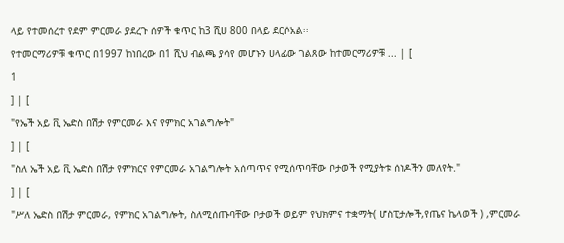ላይ የተመሰረተ የደም ምርመራ ያደረጉ ሰዎች ቁጥር ከ3 ሺሀ 800 በላይ ደርሶአል፡፡
የተመርማሪዎቹ ቁጥር በ1997 ከነበረው በ1 ሺህ ብልጫ ያሳየ መሆኑን ሀላፊው ገልጸው ከተመርማሪዎቹ ... | [
1
] | [
"የኤች አይ ቪ ኤድስ በሽታ የምርመራ እና የምክር አገልግሎት"
] | [
"ስለ ኤች አይ ቪ ኤድስ በሽታ የምክርና የምርመራ አገልግሎት አሰጣጥና የሚሰጥባቸው ቦታወች የሚያትቱ ሰነዶችን መለየት."
] | [
"ሥለ ኤድስ በሽታ ምርመራ, የምክር አገልግሎት, ስለሚሰጡባቸው ቦታወች ወይም የህክምና ተቋማት( ሆስፒታሎች,የጤና ኬላወች ) ,ምርመራ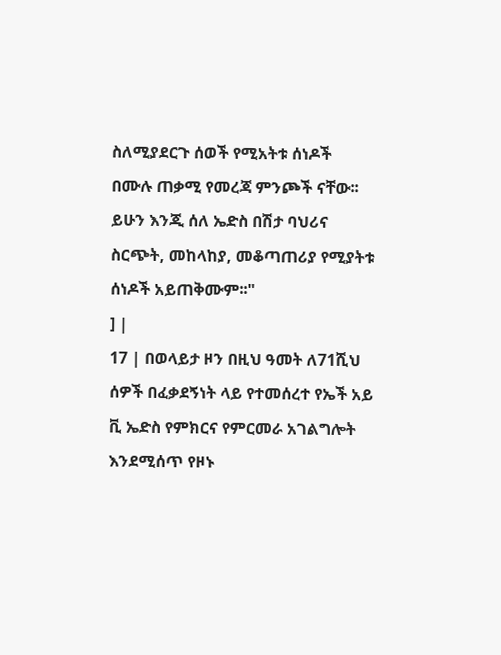ስለሚያደርጉ ሰወች የሚአትቱ ሰነዶች በሙሉ ጠቃሚ የመረጃ ምንጮች ናቸው፡፡ ይሁን እንጂ ሰለ ኤድስ በሽታ ባህሪና ስርጭት, መከላከያ, መቆጣጠሪያ የሚያትቱ ሰነዶች አይጠቅሙም፡፡"
] |
17 | በወላይታ ዞን በዚህ ዓመት ለ71ሺህ ሰዎች በፈቃደኝነት ላይ የተመሰረተ የኤች አይ ቪ ኤድስ የምክርና የምርመራ አገልግሎት እንደሚሰጥ የዞኑ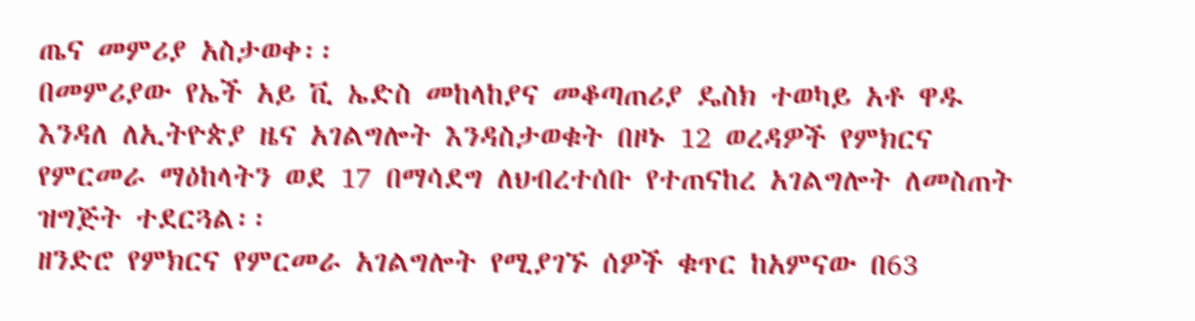ጤና መምሪያ አስታወቀ፡፡
በመምሪያው የኤች አይ ቪ ኤድስ መከላከያና መቆጣጠሪያ ዴስክ ተወካይ አቶ ዋዱ እንዳለ ለኢትዮጵያ ዜና አገልግሎት እንዳስታወቁት በዞኑ 12 ወረዳዎች የምክርና የምርመራ ማዕከላትን ወደ 17 በማሳደግ ለህብረተሰቡ የተጠናከረ አገልግሎት ለመስጠት ዝግጅት ተደርጓል፡፡
ዘንድሮ የምክርና የምርመራ አገልግሎት የሚያገኙ ሰዎች ቁጥር ከአምናው በ63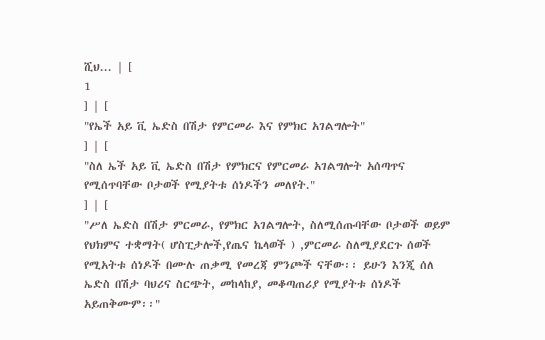ሺህ... | [
1
] | [
"የኤች አይ ቪ ኤድስ በሽታ የምርመራ እና የምክር አገልግሎት"
] | [
"ስለ ኤች አይ ቪ ኤድስ በሽታ የምክርና የምርመራ አገልግሎት አሰጣጥና የሚሰጥባቸው ቦታወች የሚያትቱ ሰነዶችን መለየት."
] | [
"ሥለ ኤድስ በሽታ ምርመራ, የምክር አገልግሎት, ስለሚሰጡባቸው ቦታወች ወይም የህክምና ተቋማት( ሆስፒታሎች,የጤና ኬላወች ) ,ምርመራ ስለሚያደርጉ ሰወች የሚአትቱ ሰነዶች በሙሉ ጠቃሚ የመረጃ ምንጮች ናቸው፡፡ ይሁን እንጂ ሰለ ኤድስ በሽታ ባህሪና ስርጭት, መከላከያ, መቆጣጠሪያ የሚያትቱ ሰነዶች አይጠቅሙም፡፡"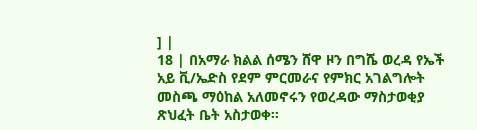] |
18 | በአማራ ክልል ሰሜን ሸዋ ዞን በግሼ ወረዳ የኤች አይ ቪ/ኤድስ የደም ምርመራና የምክር አገልግሎት መስጫ ማዕከል አለመኖሩን የወረዳው ማስታወቂያ ጽህፈት ቤት አስታወቀ፡፡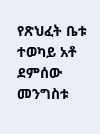የጽህፈት ቤቱ ተወካይ አቶ ደምሰው መንግስቱ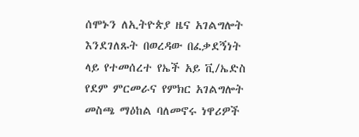ሰሞኑን ለኢትዮጵያ ዜና አገልግሎት እንደገለጹት በወረዳው በፈቃደኝነት ላይ የተመሰረተ የኤች አይ ቪ/ኤድስ የደም ምርመራና የምክር አገልግሎት መስጫ ማዕከል ባለመኖሩ ነዋሪዎች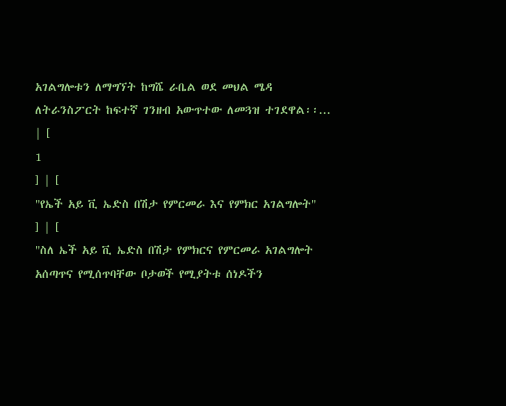አገልግሎቱን ለማግኘት ከግሼ ራቤል ወደ መህል ሜዳ ለትራንስፖርት ከፍተኛ ገንዘብ አውጥተው ለመጓዝ ተገደዋል፡፡... | [
1
] | [
"የኤች አይ ቪ ኤድስ በሽታ የምርመራ እና የምክር አገልግሎት"
] | [
"ስለ ኤች አይ ቪ ኤድስ በሽታ የምክርና የምርመራ አገልግሎት አሰጣጥና የሚሰጥባቸው ቦታወች የሚያትቱ ሰነዶችን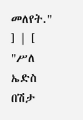መለየት."
] | [
"ሥለ ኤድስ በሽታ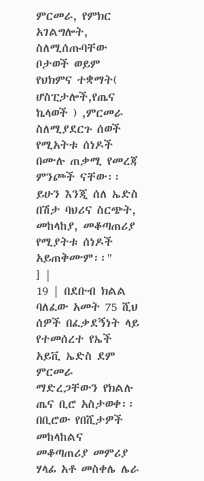ምርመራ, የምክር አገልግሎት, ስለሚሰጡባቸው ቦታወች ወይም የህክምና ተቋማት( ሆስፒታሎች,የጤና ኬላወች ) ,ምርመራ ስለሚያደርጉ ሰወች የሚአትቱ ሰነዶች በሙሉ ጠቃሚ የመረጃ ምንጮች ናቸው፡፡ ይሁን እንጂ ሰለ ኤድስ በሽታ ባህሪና ስርጭት, መከላከያ, መቆጣጠሪያ የሚያትቱ ሰነዶች አይጠቅሙም፡፡"
] |
19 | በደቡብ ክልል ባለፈው አመት 75 ሺህ ሰዎች በፈቃደኝነት ላይ የተመሰረተ የኤች አይቪ ኤድስ ደም ምርመራ ማድረጋቸውን የክልሉ ጤና ቢሮ አስታወቀ፡፡
በቢሮው የበሺታዎች መከላከልና መቆጣጠሪያ መምሪያ ሃላፊ አቶ መስቀሌ ሌራ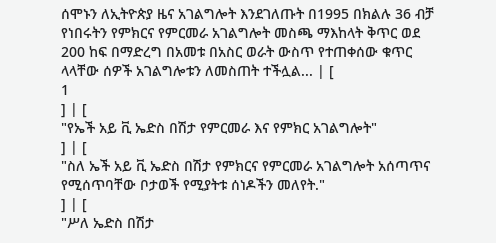ሰሞኑን ለኢትዮጵያ ዜና አገልግሎት እንደገለጡት በ1995 በክልሉ 36 ብቻ የነበሩትን የምክርና የምርመራ አገልግሎት መስጫ ማእከላት ቅጥር ወደ 200 ከፍ በማድረግ በአመቱ በአስር ወራት ውስጥ የተጠቀሰው ቁጥር ላላቸው ሰዎች አገልግሎቱን ለመስጠት ተችሏል... | [
1
] | [
"የኤች አይ ቪ ኤድስ በሽታ የምርመራ እና የምክር አገልግሎት"
] | [
"ስለ ኤች አይ ቪ ኤድስ በሽታ የምክርና የምርመራ አገልግሎት አሰጣጥና የሚሰጥባቸው ቦታወች የሚያትቱ ሰነዶችን መለየት."
] | [
"ሥለ ኤድስ በሽታ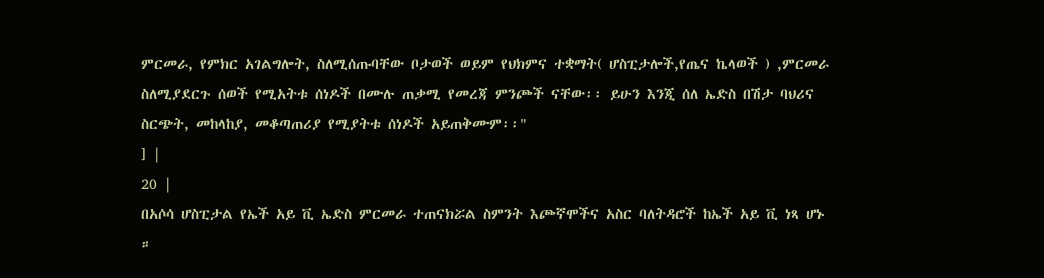ምርመራ, የምክር አገልግሎት, ስለሚሰጡባቸው ቦታወች ወይም የህክምና ተቋማት( ሆስፒታሎች,የጤና ኬላወች ) ,ምርመራ ስለሚያደርጉ ሰወች የሚአትቱ ሰነዶች በሙሉ ጠቃሚ የመረጃ ምንጮች ናቸው፡፡ ይሁን እንጂ ሰለ ኤድስ በሽታ ባህሪና ስርጭት, መከላከያ, መቆጣጠሪያ የሚያትቱ ሰነዶች አይጠቅሙም፡፡"
] |
20 |
በአሶሳ ሆስፒታል የኤች አይ ቪ ኤድስ ምርመራ ተጠናክሯል ስምንት እጮኛሞችና አስር ባለትዳሮች ከኤች አይ ቪ ነጻ ሆኑ ።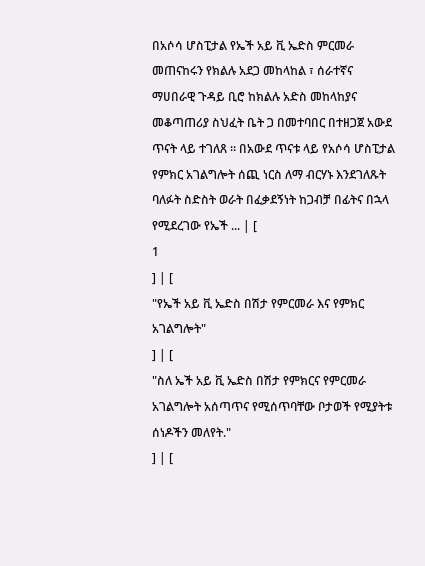በአሶሳ ሆስፒታል የኤች አይ ቪ ኤድስ ምርመራ መጠናከሩን የክልሉ አደጋ መከላከል ፣ ሰራተኛና ማሀበራዊ ጉዳይ ቢሮ ከክልሉ አድስ መከላከያና መቆጣጠሪያ ስህፈት ቤት ጋ በመተባበር በተዘጋጀ አውደ ጥናት ላይ ተገለጸ ። በአውደ ጥናቱ ላይ የአሶሳ ሆስፒታል የምክር አገልግሎት ሰጪ ነርስ ለማ ብርሃኑ እንደገለጹት ባለፉት ስድስት ወራት በፈቃደኝነት ከጋብቻ በፊትና በኋላ የሚደረገው የኤች ... | [
1
] | [
"የኤች አይ ቪ ኤድስ በሽታ የምርመራ እና የምክር አገልግሎት"
] | [
"ስለ ኤች አይ ቪ ኤድስ በሽታ የምክርና የምርመራ አገልግሎት አሰጣጥና የሚሰጥባቸው ቦታወች የሚያትቱ ሰነዶችን መለየት."
] | [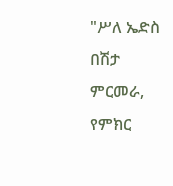"ሥለ ኤድስ በሽታ ምርመራ, የምክር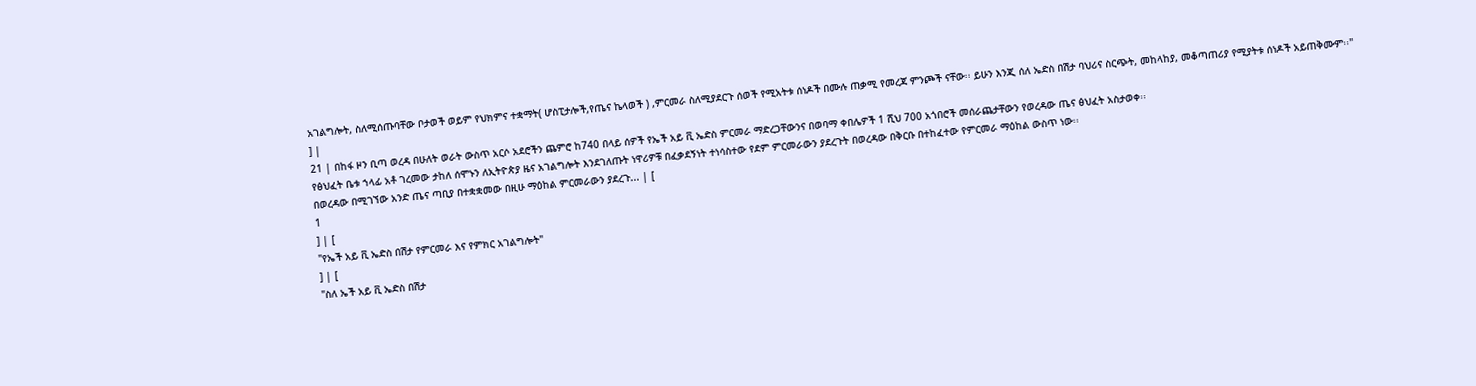አገልግሎት, ስለሚሰጡባቸው ቦታወች ወይም የህክምና ተቋማት( ሆስፒታሎች,የጤና ኬላወች ) ,ምርመራ ስለሚያደርጉ ሰወች የሚአትቱ ሰነዶች በሙሉ ጠቃሚ የመረጃ ምንጮች ናቸው፡፡ ይሁን እንጂ ሰለ ኤድስ በሽታ ባህሪና ስርጭት, መከላከያ, መቆጣጠሪያ የሚያትቱ ሰነዶች አይጠቅሙም፡፡"
] |
21 | በከፋ ዞን ቢጣ ወረዳ በሁለት ወራት ውስጥ አርሶ አደሮችን ጨምሮ ከ740 በላይ ሰዎች የኤች አይ ቪ ኤድስ ምርመራ ማድረጋቸውንና በወባማ ቀበሌዎች 1 ሺህ 700 አጎበሮች መሰራጨታቸውን የወረዳው ጤና ፅህፈት አስታወቀ፡፡
የፅህፈት ቤቱ ኀላፊ አቶ ገረመው ታከለ ሰሞኑን ለኢትዮጵያ ዜና አገልግሎት እንደገለጡት ነዋሪዎቹ በፈቃደኝነት ተነሳስተው የደም ምርመራውን ያደረጉት በወረዳው በቅርቡ በተከፈተው የምርመራ ማዕከል ውስጥ ነው፡፡
በወረዳው በሚገኘው አንድ ጤና ጣቢያ በተቋቋመው በዚሁ ማዕከል ምርመራውን ያደረጉ... | [
1
] | [
"የኤች አይ ቪ ኤድስ በሽታ የምርመራ እና የምክር አገልግሎት"
] | [
"ስለ ኤች አይ ቪ ኤድስ በሽታ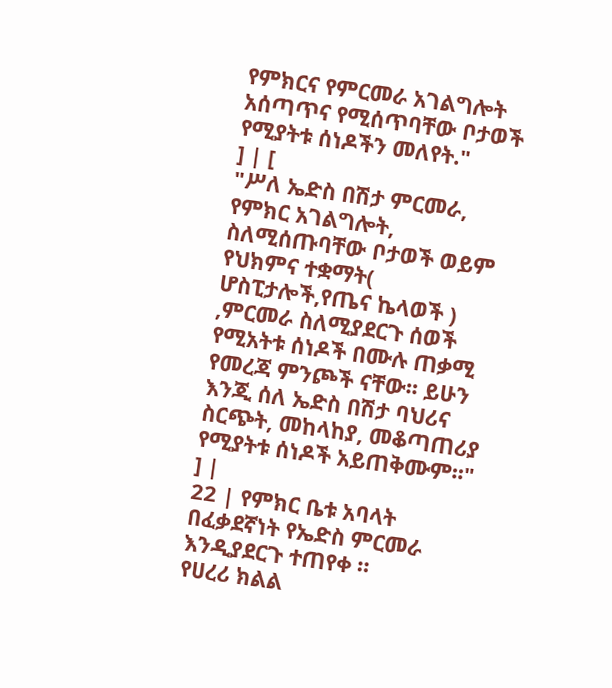የምክርና የምርመራ አገልግሎት አሰጣጥና የሚሰጥባቸው ቦታወች የሚያትቱ ሰነዶችን መለየት."
] | [
"ሥለ ኤድስ በሽታ ምርመራ, የምክር አገልግሎት, ስለሚሰጡባቸው ቦታወች ወይም የህክምና ተቋማት( ሆስፒታሎች,የጤና ኬላወች ) ,ምርመራ ስለሚያደርጉ ሰወች የሚአትቱ ሰነዶች በሙሉ ጠቃሚ የመረጃ ምንጮች ናቸው፡፡ ይሁን እንጂ ሰለ ኤድስ በሽታ ባህሪና ስርጭት, መከላከያ, መቆጣጠሪያ የሚያትቱ ሰነዶች አይጠቅሙም፡፡"
] |
22 | የምክር ቤቱ አባላት በፈቃደኛነት የኤድስ ምርመራ እንዲያደርጉ ተጠየቀ ።
የሀረሪ ክልል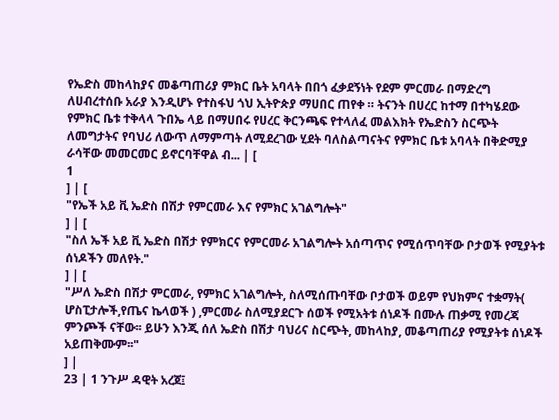የኤድስ መከላከያና መቆጣጠሪያ ምክር ቤት አባላት በበጎ ፈቃደኝነት የደም ምርመራ በማድረግ ለሀብረተሰቡ አራያ እንዲሆኑ የተስፋህ ጎህ ኢትዮጵያ ማሀበር ጠየቀ ። ትናንት በሀረር ከተማ በተካሄደው የምክር ቤቱ ተቅላላ ጉበኤ ላይ በማሀበሩ የሀረር ቅርንጫፍ የተላለፈ መልእክት የኤድስን ስርጭት ለመግታትና የባህሪ ለውጥ ለማምጣት ለሚደረገው ሂደት ባለስልጣናትና የምክር ቤቱ አባላት በቅድሚያ ራሳቸው መመርመር ይኖርባቸዋል ብ... | [
1
] | [
"የኤች አይ ቪ ኤድስ በሽታ የምርመራ እና የምክር አገልግሎት"
] | [
"ስለ ኤች አይ ቪ ኤድስ በሽታ የምክርና የምርመራ አገልግሎት አሰጣጥና የሚሰጥባቸው ቦታወች የሚያትቱ ሰነዶችን መለየት."
] | [
"ሥለ ኤድስ በሽታ ምርመራ, የምክር አገልግሎት, ስለሚሰጡባቸው ቦታወች ወይም የህክምና ተቋማት( ሆስፒታሎች,የጤና ኬላወች ) ,ምርመራ ስለሚያደርጉ ሰወች የሚአትቱ ሰነዶች በሙሉ ጠቃሚ የመረጃ ምንጮች ናቸው፡፡ ይሁን እንጂ ሰለ ኤድስ በሽታ ባህሪና ስርጭት, መከላከያ, መቆጣጠሪያ የሚያትቱ ሰነዶች አይጠቅሙም፡፡"
] |
23 | 1 ንጉሥ ዳዊት አረጀ፤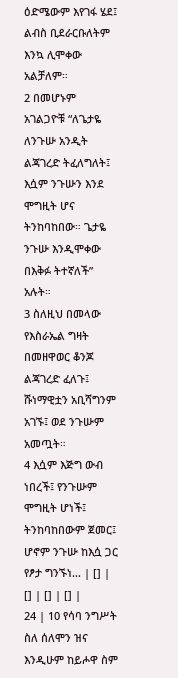ዕድሜውም እየገፋ ሄደ፤ ልብስ ቢደራርቡለትም እንኳ ሊሞቀው አልቻለም።
2 በመሆኑም አገልጋዮቹ “ለጌታዬ ለንጉሡ አንዲት ልጃገረድ ትፈለግለት፤ እሷም ንጉሡን እንደ ሞግዚት ሆና ትንከባከበው። ጌታዬ ንጉሡ እንዲሞቀው በእቅፉ ትተኛለች” አሉት።
3 ስለዚህ በመላው የእስራኤል ግዛት በመዘዋወር ቆንጆ ልጃገረድ ፈለጉ፤ ሹነማዊቷን አቢሻግንም አገኙ፤ ወደ ንጉሡም አመጧት።
4 እሷም እጅግ ውብ ነበረች፤ የንጉሡም ሞግዚት ሆነች፤ ትንከባከበውም ጀመር፤ ሆኖም ንጉሡ ከእሷ ጋር የፆታ ግንኙነ... | [] | [] | [] | [] |
24 | 10 የሳባ ንግሥት ስለ ሰለሞን ዝና እንዲሁም ከይሖዋ ስም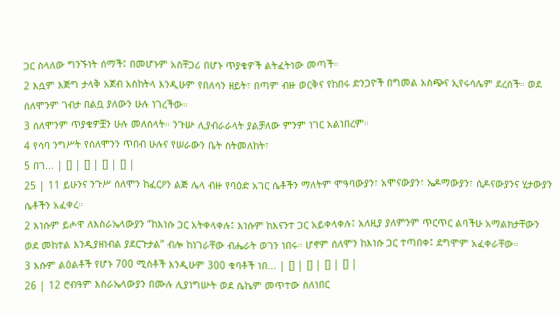ጋር ስላለው ግንኙነት ሰማች፤ በመሆኑም አስቸጋሪ በሆኑ ጥያቄዎች ልትፈትነው መጣች።
2 እሷም እጅግ ታላቅ አጀብ አስከትላ እንዲሁም የበለሳን ዘይት፣ በጣም ብዙ ወርቅና የከበሩ ድንጋዮች በግመል አስጭና ኢየሩሳሌም ደረሰች። ወደ ሰለሞንም ገብታ በልቧ ያለውን ሁሉ ነገረችው።
3 ሰለሞንም ጥያቄዎቿን ሁሉ መለሰላት። ንጉሡ ሊያብራራላት ያልቻለው ምንም ነገር አልነበረም።
4 የሳባ ንግሥት የሰለሞንን ጥበብ ሁሉና የሠራውን ቤት ስትመለከት፣
5 በገ... | [] | [] | [] | [] |
25 | 11 ይሁንና ንጉሥ ሰለሞን ከፈርዖን ልጅ ሌላ ብዙ የባዕድ አገር ሴቶችን ማለትም ሞዓባውያን፣ አሞናውያን፣ ኤዶማውያን፣ ሲዶናውያንና ሂታውያን ሴቶችን አፈቀረ።
2 እነሱም ይሖዋ ለእስራኤላውያን “ከእነሱ ጋር አትቀላቀሉ፤ እነሱም ከእናንተ ጋር አይቀላቀሉ፤ አለዚያ ያለምንም ጥርጥር ልባችሁ አማልክታቸውን ወደ መከተል እንዲያዘነብል ያደርጉታል” ብሎ ከነገራቸው ብሔራት ወገን ነበሩ። ሆኖም ሰለሞን ከእነሱ ጋር ተጣበቀ፤ ደግሞም አፈቀራቸው።
3 እሱም ልዕልቶች የሆኑ 700 ሚስቶች እንዲሁም 300 ቁባቶች ነበ... | [] | [] | [] | [] |
26 | 12 ሮብዓም እስራኤላውያን በሙሉ ሊያነግሡት ወደ ሴኬም መጥተው ስለነበር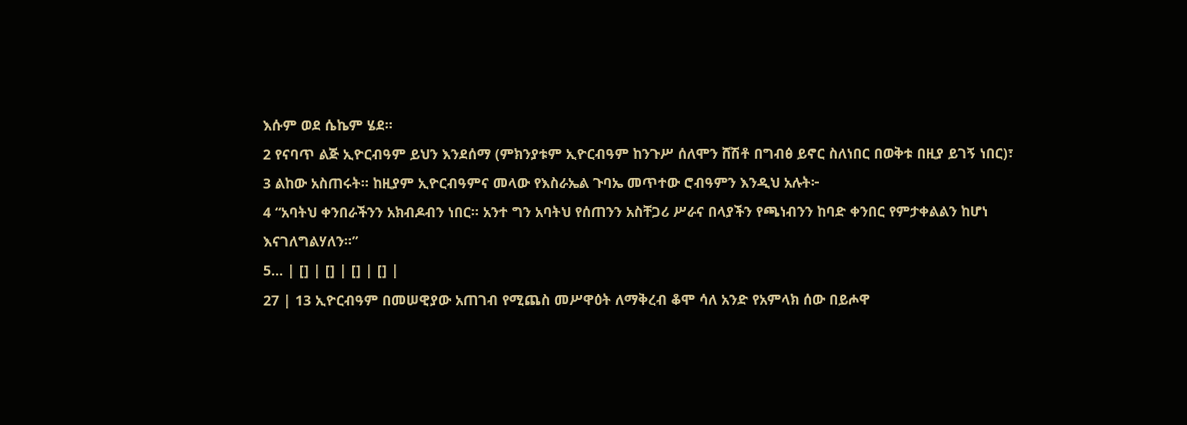እሱም ወደ ሴኬም ሄደ።
2 የናባጥ ልጅ ኢዮርብዓም ይህን እንደሰማ (ምክንያቱም ኢዮርብዓም ከንጉሥ ሰለሞን ሸሽቶ በግብፅ ይኖር ስለነበር በወቅቱ በዚያ ይገኝ ነበር)፣
3 ልከው አስጠሩት። ከዚያም ኢዮርብዓምና መላው የእስራኤል ጉባኤ መጥተው ሮብዓምን እንዲህ አሉት፦
4 “አባትህ ቀንበራችንን አክብዶብን ነበር። አንተ ግን አባትህ የሰጠንን አስቸጋሪ ሥራና በላያችን የጫነብንን ከባድ ቀንበር የምታቀልልን ከሆነ እናገለግልሃለን።”
5... | [] | [] | [] | [] |
27 | 13 ኢዮርብዓም በመሠዊያው አጠገብ የሚጨስ መሥዋዕት ለማቅረብ ቆሞ ሳለ አንድ የአምላክ ሰው በይሖዋ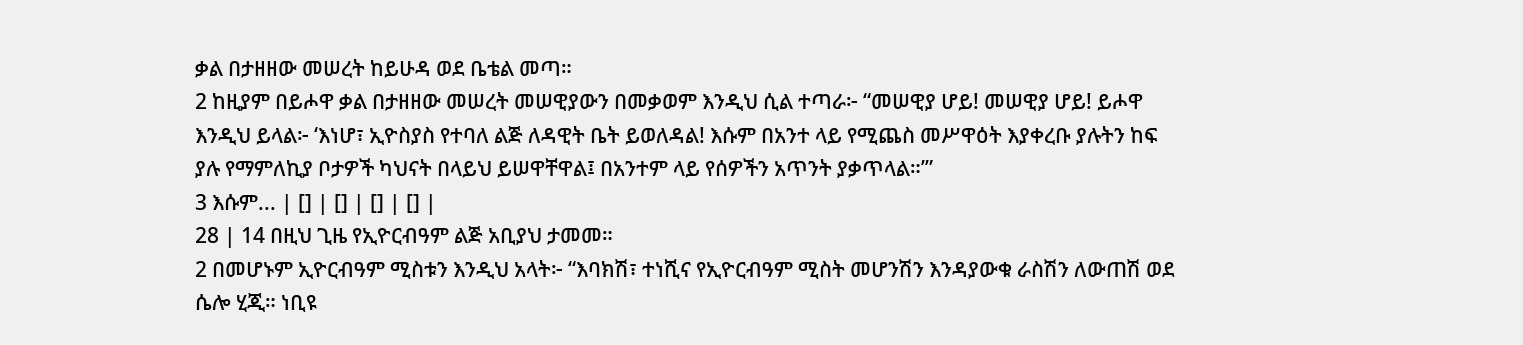ቃል በታዘዘው መሠረት ከይሁዳ ወደ ቤቴል መጣ።
2 ከዚያም በይሖዋ ቃል በታዘዘው መሠረት መሠዊያውን በመቃወም እንዲህ ሲል ተጣራ፦ “መሠዊያ ሆይ! መሠዊያ ሆይ! ይሖዋ እንዲህ ይላል፦ ‘እነሆ፣ ኢዮስያስ የተባለ ልጅ ለዳዊት ቤት ይወለዳል! እሱም በአንተ ላይ የሚጨስ መሥዋዕት እያቀረቡ ያሉትን ከፍ ያሉ የማምለኪያ ቦታዎች ካህናት በላይህ ይሠዋቸዋል፤ በአንተም ላይ የሰዎችን አጥንት ያቃጥላል።’”
3 እሱም... | [] | [] | [] | [] |
28 | 14 በዚህ ጊዜ የኢዮርብዓም ልጅ አቢያህ ታመመ።
2 በመሆኑም ኢዮርብዓም ሚስቱን እንዲህ አላት፦ “እባክሽ፣ ተነሺና የኢዮርብዓም ሚስት መሆንሽን እንዳያውቁ ራስሽን ለውጠሽ ወደ ሴሎ ሂጂ። ነቢዩ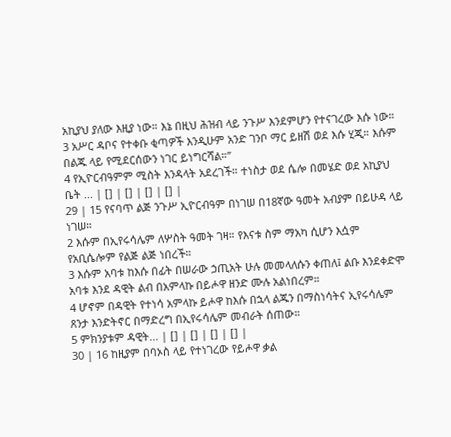አኪያህ ያለው እዚያ ነው። እኔ በዚህ ሕዝብ ላይ ንጉሥ እንደምሆን የተናገረው እሱ ነው።
3 አሥር ዳቦና የተቀቡ ቂጣዎች እንዲሁም አንድ ገንቦ ማር ይዘሽ ወደ እሱ ሂጂ። እሱም በልጁ ላይ የሚደርሰውን ነገር ይነግርሻል።”
4 የኢዮርብዓምም ሚስት እንዳላት አደረገች። ተነስታ ወደ ሴሎ በመሄድ ወደ አኪያህ ቤት ... | [] | [] | [] | [] |
29 | 15 የናባጥ ልጅ ንጉሥ ኢዮርብዓም በነገሠ በ18ኛው ዓመት አብያም በይሁዳ ላይ ነገሠ።
2 እሱም በኢየሩሳሌም ለሦስት ዓመት ገዛ። የእናቱ ስም ማአካ ሲሆን እሷም የአቢሴሎም የልጅ ልጅ ነበረች።
3 እሱም አባቱ ከእሱ በፊት በሠራው ኃጢአት ሁሉ መመላለሱን ቀጠለ፤ ልቡ እንደቀድሞ አባቱ እንደ ዳዊት ልብ በአምላኩ በይሖዋ ዘንድ ሙሉ አልነበረም።
4 ሆኖም በዳዊት የተነሳ አምላኩ ይሖዋ ከእሱ በኋላ ልጁን በማስነሳትና ኢየሩሳሌም ጸንታ እንድትኖር በማድረግ በኢየሩሳሌም መብራት ሰጠው።
5 ምክንያቱም ዳዊት... | [] | [] | [] | [] |
30 | 16 ከዚያም በባኦስ ላይ የተነገረው የይሖዋ ቃል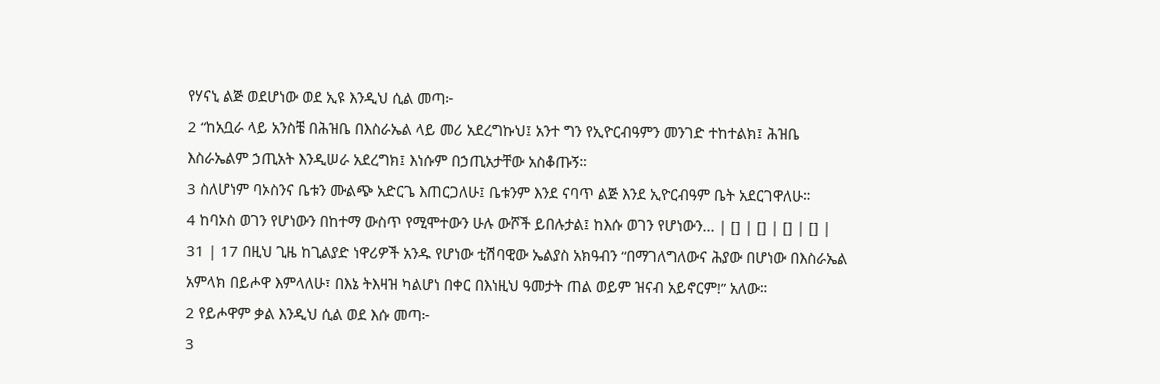የሃናኒ ልጅ ወደሆነው ወደ ኢዩ እንዲህ ሲል መጣ፦
2 “ከአቧራ ላይ አንስቼ በሕዝቤ በእስራኤል ላይ መሪ አደረግኩህ፤ አንተ ግን የኢዮርብዓምን መንገድ ተከተልክ፤ ሕዝቤ እስራኤልም ኃጢአት እንዲሠራ አደረግክ፤ እነሱም በኃጢአታቸው አስቆጡኝ።
3 ስለሆነም ባኦስንና ቤቱን ሙልጭ አድርጌ እጠርጋለሁ፤ ቤቱንም እንደ ናባጥ ልጅ እንደ ኢዮርብዓም ቤት አደርገዋለሁ።
4 ከባኦስ ወገን የሆነውን በከተማ ውስጥ የሚሞተውን ሁሉ ውሾች ይበሉታል፤ ከእሱ ወገን የሆነውን... | [] | [] | [] | [] |
31 | 17 በዚህ ጊዜ ከጊልያድ ነዋሪዎች አንዱ የሆነው ቲሽባዊው ኤልያስ አክዓብን “በማገለግለውና ሕያው በሆነው በእስራኤል አምላክ በይሖዋ እምላለሁ፣ በእኔ ትእዛዝ ካልሆነ በቀር በእነዚህ ዓመታት ጠል ወይም ዝናብ አይኖርም!” አለው።
2 የይሖዋም ቃል እንዲህ ሲል ወደ እሱ መጣ፦
3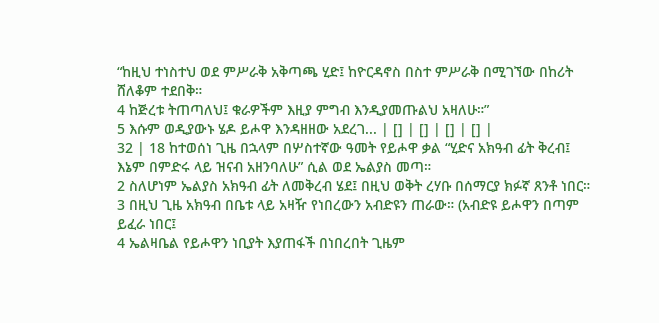“ከዚህ ተነስተህ ወደ ምሥራቅ አቅጣጫ ሂድ፤ ከዮርዳኖስ በስተ ምሥራቅ በሚገኘው በከሪት ሸለቆም ተደበቅ።
4 ከጅረቱ ትጠጣለህ፤ ቁራዎችም እዚያ ምግብ እንዲያመጡልህ አዛለሁ።”
5 እሱም ወዲያውኑ ሄዶ ይሖዋ እንዳዘዘው አደረገ... | [] | [] | [] | [] |
32 | 18 ከተወሰነ ጊዜ በኋላም በሦስተኛው ዓመት የይሖዋ ቃል “ሂድና አክዓብ ፊት ቅረብ፤ እኔም በምድሩ ላይ ዝናብ አዘንባለሁ” ሲል ወደ ኤልያስ መጣ።
2 ስለሆነም ኤልያስ አክዓብ ፊት ለመቅረብ ሄደ፤ በዚህ ወቅት ረሃቡ በሰማርያ ክፉኛ ጸንቶ ነበር።
3 በዚህ ጊዜ አክዓብ በቤቱ ላይ አዛዥ የነበረውን አብድዩን ጠራው። (አብድዩ ይሖዋን በጣም ይፈራ ነበር፤
4 ኤልዛቤል የይሖዋን ነቢያት እያጠፋች በነበረበት ጊዜም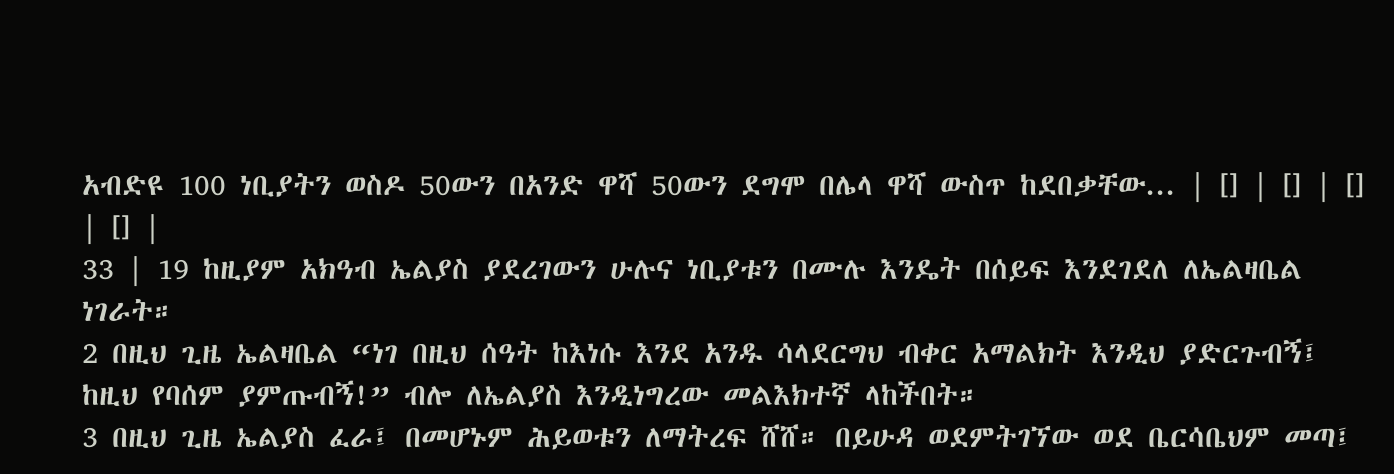አብድዩ 100 ነቢያትን ወስዶ 50ውን በአንድ ዋሻ 50ውን ደግሞ በሌላ ዋሻ ውስጥ ከደበቃቸው... | [] | [] | [] | [] |
33 | 19 ከዚያም አክዓብ ኤልያስ ያደረገውን ሁሉና ነቢያቱን በሙሉ እንዴት በሰይፍ እንደገደለ ለኤልዛቤል ነገራት።
2 በዚህ ጊዜ ኤልዛቤል “ነገ በዚህ ሰዓት ከእነሱ እንደ አንዱ ሳላደርግህ ብቀር አማልክት እንዲህ ያድርጉብኝ፤ ከዚህ የባሰም ያምጡብኝ!” ብሎ ለኤልያስ እንዲነግረው መልእክተኛ ላከችበት።
3 በዚህ ጊዜ ኤልያስ ፈራ፤ በመሆኑም ሕይወቱን ለማትረፍ ሸሸ። በይሁዳ ወደምትገኘው ወደ ቤርሳቤህም መጣ፤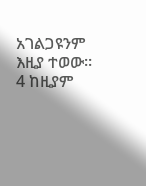አገልጋዩንም እዚያ ተወው።
4 ከዚያም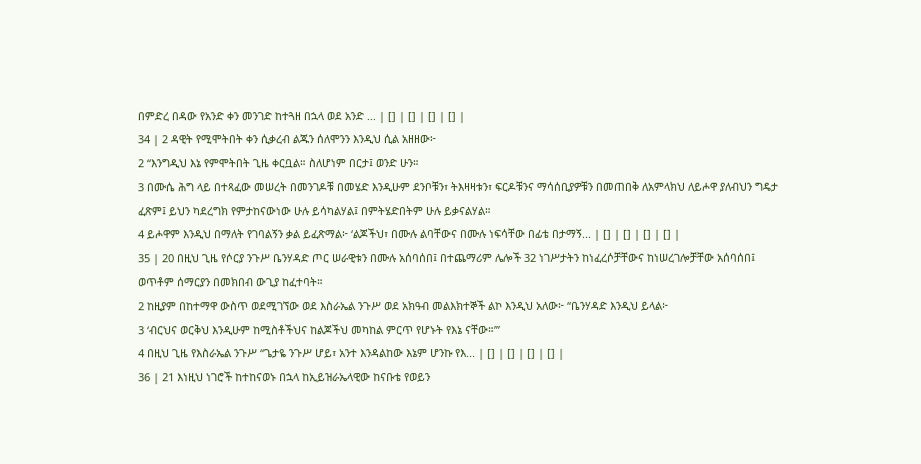በምድረ በዳው የአንድ ቀን መንገድ ከተጓዘ በኋላ ወደ አንድ ... | [] | [] | [] | [] |
34 | 2 ዳዊት የሚሞትበት ቀን ሲቃረብ ልጁን ሰለሞንን እንዲህ ሲል አዘዘው፦
2 “እንግዲህ እኔ የምሞትበት ጊዜ ቀርቧል። ስለሆነም በርታ፤ ወንድ ሁን።
3 በሙሴ ሕግ ላይ በተጻፈው መሠረት በመንገዶቹ በመሄድ እንዲሁም ደንቦቹን፣ ትእዛዛቱን፣ ፍርዶቹንና ማሳሰቢያዎቹን በመጠበቅ ለአምላክህ ለይሖዋ ያለብህን ግዴታ ፈጽም፤ ይህን ካደረግክ የምታከናውነው ሁሉ ይሳካልሃል፤ በምትሄድበትም ሁሉ ይቃናልሃል።
4 ይሖዋም እንዲህ በማለት የገባልኝን ቃል ይፈጽማል፦ ‘ልጆችህ፣ በሙሉ ልባቸውና በሙሉ ነፍሳቸው በፊቴ በታማኝ... | [] | [] | [] | [] |
35 | 20 በዚህ ጊዜ የሶርያ ንጉሥ ቤንሃዳድ ጦር ሠራዊቱን በሙሉ አሰባሰበ፤ በተጨማሪም ሌሎች 32 ነገሥታትን ከነፈረሶቻቸውና ከነሠረገሎቻቸው አሰባሰበ፤ ወጥቶም ሰማርያን በመክበብ ውጊያ ከፈተባት።
2 ከዚያም በከተማዋ ውስጥ ወደሚገኘው ወደ እስራኤል ንጉሥ ወደ አክዓብ መልእክተኞች ልኮ እንዲህ አለው፦ “ቤንሃዳድ እንዲህ ይላል፦
3 ‘ብርህና ወርቅህ እንዲሁም ከሚስቶችህና ከልጆችህ መካከል ምርጥ የሆኑት የእኔ ናቸው።’”
4 በዚህ ጊዜ የእስራኤል ንጉሥ “ጌታዬ ንጉሥ ሆይ፣ አንተ እንዳልከው እኔም ሆንኩ የእ... | [] | [] | [] | [] |
36 | 21 እነዚህ ነገሮች ከተከናወኑ በኋላ ከኢይዝራኤላዊው ከናቡቴ የወይን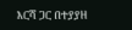እርሻ ጋር በተያያዘ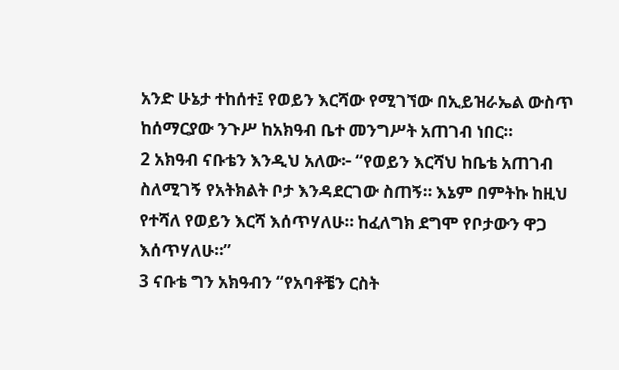አንድ ሁኔታ ተከሰተ፤ የወይን እርሻው የሚገኘው በኢይዝራኤል ውስጥ ከሰማርያው ንጉሥ ከአክዓብ ቤተ መንግሥት አጠገብ ነበር።
2 አክዓብ ናቡቴን እንዲህ አለው፦ “የወይን እርሻህ ከቤቴ አጠገብ ስለሚገኝ የአትክልት ቦታ እንዳደርገው ስጠኝ። እኔም በምትኩ ከዚህ የተሻለ የወይን እርሻ እሰጥሃለሁ። ከፈለግክ ደግሞ የቦታውን ዋጋ እሰጥሃለሁ።”
3 ናቡቴ ግን አክዓብን “የአባቶቼን ርስት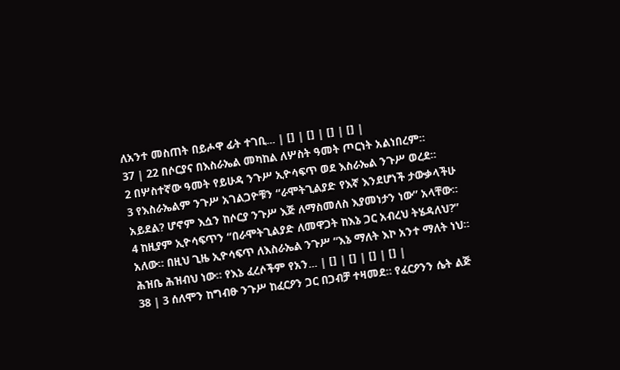ለአንተ መስጠት በይሖዋ ፊት ተገቢ... | [] | [] | [] | [] |
37 | 22 በሶርያና በእስራኤል መካከል ለሦስት ዓመት ጦርነት አልነበረም።
2 በሦስተኛው ዓመት የይሁዳ ንጉሥ ኢዮሳፍጥ ወደ እስራኤል ንጉሥ ወረደ።
3 የእስራኤልም ንጉሥ አገልጋዮቹን “ራሞትጊልያድ የእኛ እንደሆነች ታውቃላችሁ አይደል? ሆኖም እሷን ከሶርያ ንጉሥ እጅ ለማስመለስ እያመነታን ነው” አላቸው።
4 ከዚያም ኢዮሳፍጥን “በራሞትጊልያድ ለመዋጋት ከእኔ ጋር አብረህ ትሄዳለህ?” አለው። በዚህ ጊዜ ኢዮሳፍጥ ለእስራኤል ንጉሥ “እኔ ማለት እኮ አንተ ማለት ነህ። ሕዝቤ ሕዝብህ ነው። የእኔ ፈረሶችም የአን... | [] | [] | [] | [] |
38 | 3 ሰለሞን ከግብፁ ንጉሥ ከፈርዖን ጋር በጋብቻ ተዛመደ። የፈርዖንን ሴት ልጅ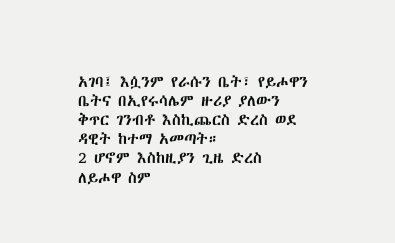አገባ፤ እሷንም የራሱን ቤት፣ የይሖዋን ቤትና በኢየሩሳሌም ዙሪያ ያለውን ቅጥር ገንብቶ እስኪጨርስ ድረስ ወደ ዳዊት ከተማ አመጣት።
2 ሆኖም እስከዚያን ጊዜ ድረስ ለይሖዋ ስም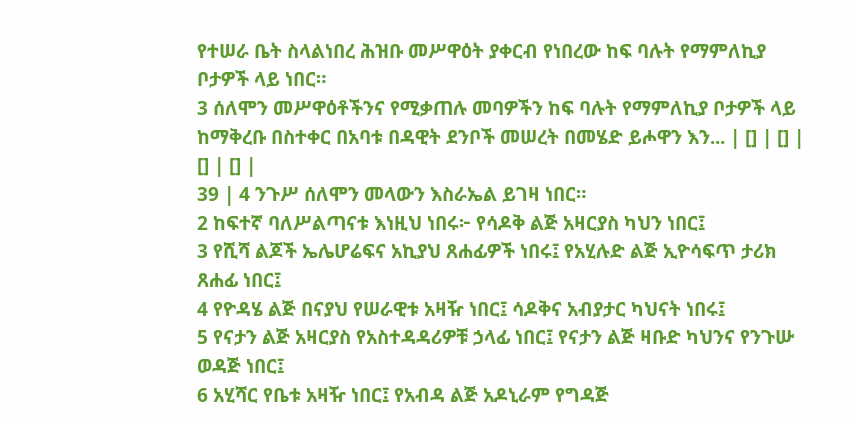የተሠራ ቤት ስላልነበረ ሕዝቡ መሥዋዕት ያቀርብ የነበረው ከፍ ባሉት የማምለኪያ ቦታዎች ላይ ነበር።
3 ሰለሞን መሥዋዕቶችንና የሚቃጠሉ መባዎችን ከፍ ባሉት የማምለኪያ ቦታዎች ላይ ከማቅረቡ በስተቀር በአባቱ በዳዊት ደንቦች መሠረት በመሄድ ይሖዋን እን... | [] | [] | [] | [] |
39 | 4 ንጉሥ ሰለሞን መላውን እስራኤል ይገዛ ነበር።
2 ከፍተኛ ባለሥልጣናቱ እነዚህ ነበሩ፦ የሳዶቅ ልጅ አዛርያስ ካህን ነበር፤
3 የሺሻ ልጆች ኤሌሆሬፍና አኪያህ ጸሐፊዎች ነበሩ፤ የአሂሉድ ልጅ ኢዮሳፍጥ ታሪክ ጸሐፊ ነበር፤
4 የዮዳሄ ልጅ በናያህ የሠራዊቱ አዛዥ ነበር፤ ሳዶቅና አብያታር ካህናት ነበሩ፤
5 የናታን ልጅ አዛርያስ የአስተዳዳሪዎቹ ኃላፊ ነበር፤ የናታን ልጅ ዛቡድ ካህንና የንጉሡ ወዳጅ ነበር፤
6 አሂሻር የቤቱ አዛዥ ነበር፤ የአብዳ ልጅ አዶኒራም የግዳጅ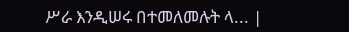ሥራ እንዲሠሩ በተመለመሉት ላ... |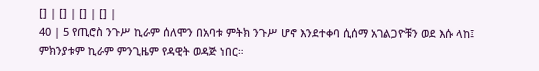[] | [] | [] | [] |
40 | 5 የጢሮስ ንጉሥ ኪራም ሰለሞን በአባቱ ምትክ ንጉሥ ሆኖ እንደተቀባ ሲሰማ አገልጋዮቹን ወደ እሱ ላከ፤ ምክንያቱም ኪራም ምንጊዜም የዳዊት ወዳጅ ነበር።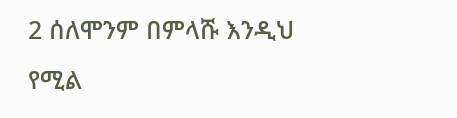2 ሰለሞንም በምላሹ እንዲህ የሚል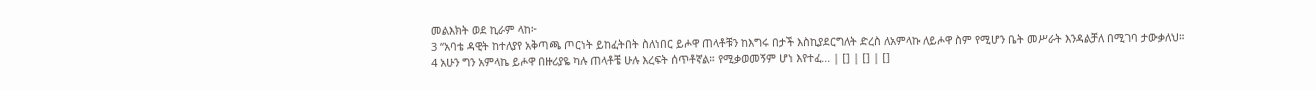መልእክት ወደ ኪራም ላከ፦
3 “አባቴ ዳዊት ከተለያየ አቅጣጫ ጦርነት ይከፈትበት ስለነበር ይሖዋ ጠላቶቹን ከእግሩ በታች እስኪያደርግለት ድረስ ለአምላኩ ለይሖዋ ስም የሚሆን ቤት መሥራት እንዳልቻለ በሚገባ ታውቃለህ።
4 አሁን ግን አምላኬ ይሖዋ በዙሪያዬ ካሉ ጠላቶቼ ሁሉ እረፍት ሰጥቶኛል። የሚቃወመኝም ሆነ እየተፈ... | [] | [] | []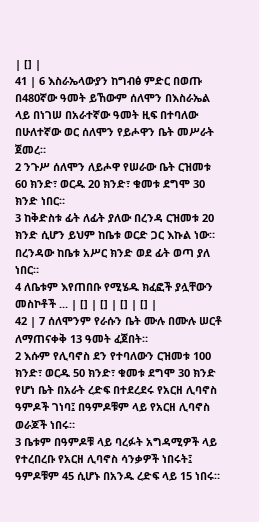| [] |
41 | 6 እስራኤላውያን ከግብፅ ምድር በወጡ በ480ኛው ዓመት ይኸውም ሰለሞን በእስራኤል ላይ በነገሠ በአራተኛው ዓመት ዚፍ በተባለው በሁለተኛው ወር ሰለሞን የይሖዋን ቤት መሥራት ጀመረ።
2 ንጉሥ ሰለሞን ለይሖዋ የሠራው ቤት ርዝመቱ 60 ክንድ፣ ወርዱ 20 ክንድ፣ ቁመቱ ደግሞ 30 ክንድ ነበር።
3 ከቅድስቱ ፊት ለፊት ያለው በረንዳ ርዝመቱ 20 ክንድ ሲሆን ይህም ከቤቱ ወርድ ጋር እኩል ነው። በረንዳው ከቤቱ አሥር ክንድ ወደ ፊት ወጣ ያለ ነበር።
4 ለቤቱም እየጠበቡ የሚሄዱ ክፈፎች ያሏቸውን መስኮቶች ... | [] | [] | [] | [] |
42 | 7 ሰለሞንም የራሱን ቤት ሙሉ በሙሉ ሠርቶ ለማጠናቀቅ 13 ዓመት ፈጀበት።
2 እሱም የሊባኖስ ደን የተባለውን ርዝመቱ 100 ክንድ፣ ወርዱ 50 ክንድ፣ ቁመቱ ደግሞ 30 ክንድ የሆነ ቤት በአራት ረድፍ በተደረደሩ የአርዘ ሊባኖስ ዓምዶች ገነባ፤ በዓምዶቹም ላይ የአርዘ ሊባኖስ ወራጆች ነበሩ።
3 ቤቱም በዓምዶቹ ላይ ባረፉት አግዳሚዎች ላይ የተረበረቡ የአርዘ ሊባኖስ ሳንቃዎች ነበሩት፤ ዓምዶቹም 45 ሲሆኑ በአንዱ ረድፍ ላይ 15 ነበሩ።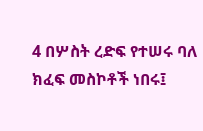4 በሦስት ረድፍ የተሠሩ ባለ ክፈፍ መስኮቶች ነበሩ፤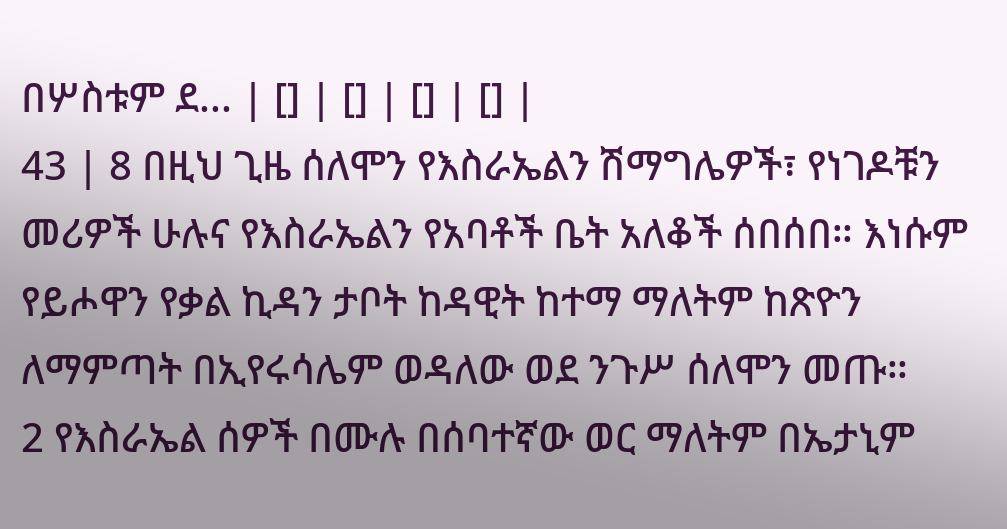በሦስቱም ደ... | [] | [] | [] | [] |
43 | 8 በዚህ ጊዜ ሰለሞን የእስራኤልን ሽማግሌዎች፣ የነገዶቹን መሪዎች ሁሉና የእስራኤልን የአባቶች ቤት አለቆች ሰበሰበ። እነሱም የይሖዋን የቃል ኪዳን ታቦት ከዳዊት ከተማ ማለትም ከጽዮን ለማምጣት በኢየሩሳሌም ወዳለው ወደ ንጉሥ ሰለሞን መጡ።
2 የእስራኤል ሰዎች በሙሉ በሰባተኛው ወር ማለትም በኤታኒም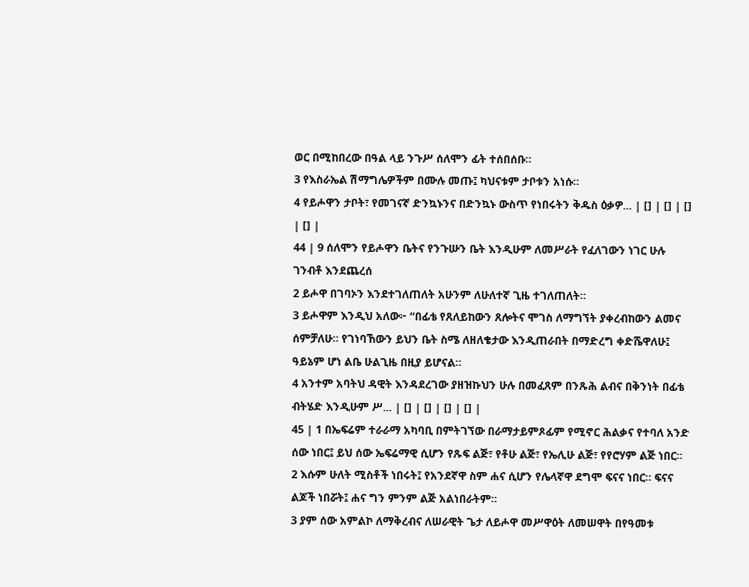ወር በሚከበረው በዓል ላይ ንጉሥ ሰለሞን ፊት ተሰበሰቡ።
3 የእስራኤል ሽማግሌዎችም በሙሉ መጡ፤ ካህናቱም ታቦቱን አነሱ።
4 የይሖዋን ታቦት፣ የመገናኛ ድንኳኑንና በድንኳኑ ውስጥ የነበሩትን ቅዱስ ዕቃዎ... | [] | [] | [] | [] |
44 | 9 ሰለሞን የይሖዋን ቤትና የንጉሡን ቤት እንዲሁም ለመሥራት የፈለገውን ነገር ሁሉ ገንብቶ እንደጨረሰ
2 ይሖዋ በገባኦን እንደተገለጠለት አሁንም ለሁለተኛ ጊዜ ተገለጠለት።
3 ይሖዋም እንዲህ አለው፦ “በፊቴ የጸለይከውን ጸሎትና ሞገስ ለማግኘት ያቀረብከውን ልመና ሰምቻለሁ። የገነባኸውን ይህን ቤት ስሜ ለዘለቄታው እንዲጠራበት በማድረግ ቀድሼዋለሁ፤ ዓይኔም ሆነ ልቤ ሁልጊዜ በዚያ ይሆናል።
4 አንተም አባትህ ዳዊት እንዳደረገው ያዘዝኩህን ሁሉ በመፈጸም በንጹሕ ልብና በቅንነት በፊቴ ብትሄድ እንዲሁም ሥ... | [] | [] | [] | [] |
45 | 1 በኤፍሬም ተራራማ አካባቢ በምትገኘው በራማታይምጾፊም የሚኖር ሕልቃና የተባለ አንድ ሰው ነበር፤ ይህ ሰው ኤፍሬማዊ ሲሆን የጹፍ ልጅ፣ የቶሁ ልጅ፣ የኤሊሁ ልጅ፣ የየሮሃም ልጅ ነበር።
2 እሱም ሁለት ሚስቶች ነበሩት፤ የአንደኛዋ ስም ሐና ሲሆን የሌላኛዋ ደግሞ ፍናና ነበር። ፍናና ልጆች ነበሯት፤ ሐና ግን ምንም ልጅ አልነበራትም።
3 ያም ሰው አምልኮ ለማቅረብና ለሠራዊት ጌታ ለይሖዋ መሥዋዕት ለመሠዋት በየዓመቱ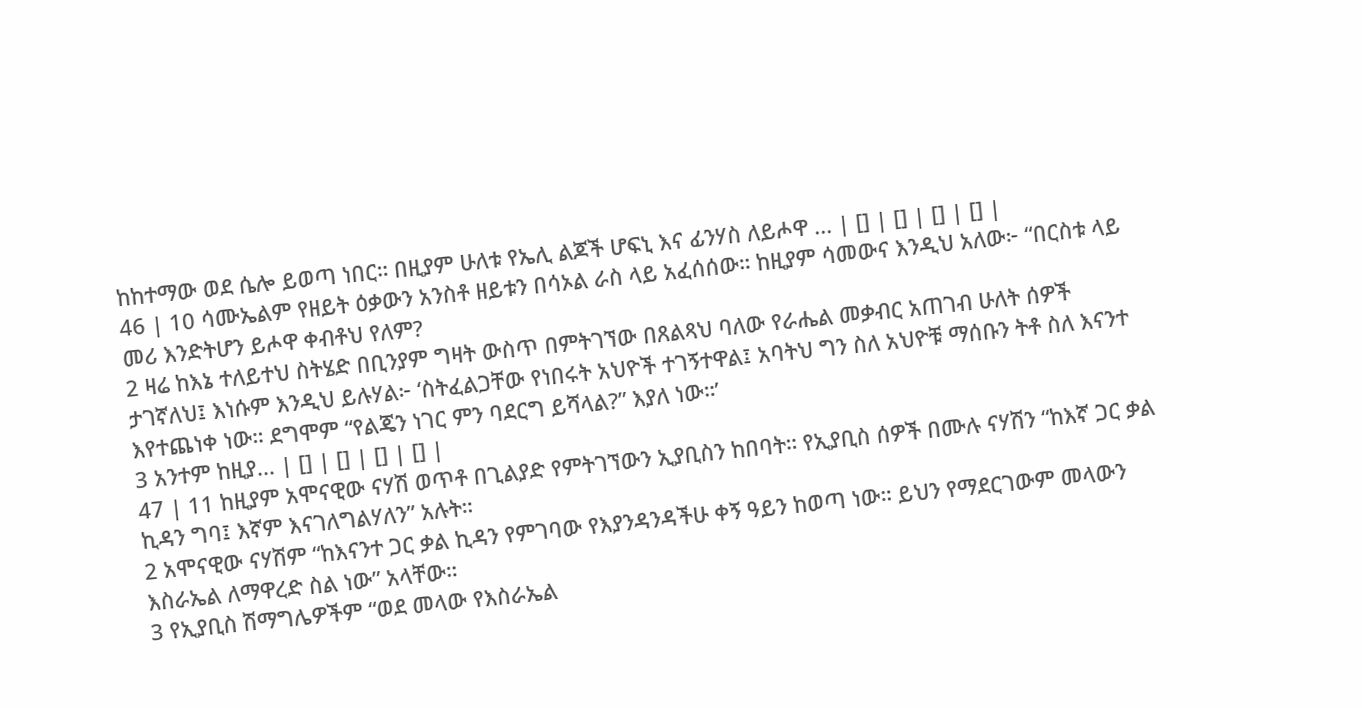ከከተማው ወደ ሴሎ ይወጣ ነበር። በዚያም ሁለቱ የኤሊ ልጆች ሆፍኒ እና ፊንሃስ ለይሖዋ ... | [] | [] | [] | [] |
46 | 10 ሳሙኤልም የዘይት ዕቃውን አንስቶ ዘይቱን በሳኦል ራስ ላይ አፈሰሰው። ከዚያም ሳመውና እንዲህ አለው፦ “በርስቱ ላይ መሪ እንድትሆን ይሖዋ ቀብቶህ የለም?
2 ዛሬ ከእኔ ተለይተህ ስትሄድ በቢንያም ግዛት ውስጥ በምትገኘው በጸልጻህ ባለው የራሔል መቃብር አጠገብ ሁለት ሰዎች ታገኛለህ፤ እነሱም እንዲህ ይሉሃል፦ ‘ስትፈልጋቸው የነበሩት አህዮች ተገኝተዋል፤ አባትህ ግን ስለ አህዮቹ ማሰቡን ትቶ ስለ እናንተ እየተጨነቀ ነው። ደግሞም “የልጄን ነገር ምን ባደርግ ይሻላል?” እያለ ነው።’
3 አንተም ከዚያ... | [] | [] | [] | [] |
47 | 11 ከዚያም አሞናዊው ናሃሽ ወጥቶ በጊልያድ የምትገኘውን ኢያቢስን ከበባት። የኢያቢስ ሰዎች በሙሉ ናሃሽን “ከእኛ ጋር ቃል ኪዳን ግባ፤ እኛም እናገለግልሃለን” አሉት።
2 አሞናዊው ናሃሽም “ከእናንተ ጋር ቃል ኪዳን የምገባው የእያንዳንዳችሁ ቀኝ ዓይን ከወጣ ነው። ይህን የማደርገውም መላውን እስራኤል ለማዋረድ ስል ነው” አላቸው።
3 የኢያቢስ ሽማግሌዎችም “ወደ መላው የእስራኤል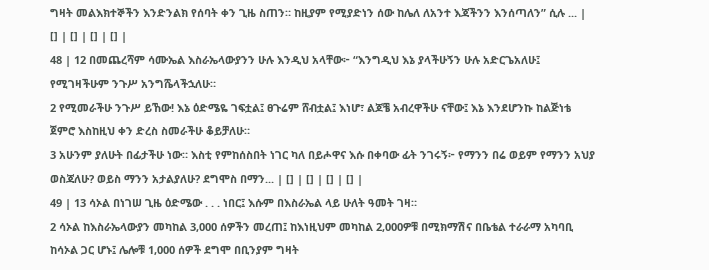ግዛት መልእክተኞችን እንድንልክ የሰባት ቀን ጊዜ ስጠን። ከዚያም የሚያድነን ሰው ከሌለ ለአንተ እጃችንን እንሰጣለን” ሲሉ ... | [] | [] | [] | [] |
48 | 12 በመጨረሻም ሳሙኤል እስራኤላውያንን ሁሉ እንዲህ አላቸው፦ “እንግዲህ እኔ ያላችሁኝን ሁሉ አድርጌአለሁ፤ የሚገዛችሁም ንጉሥ አንግሼላችኋለሁ።
2 የሚመራችሁ ንጉሥ ይኸው! እኔ ዕድሜዬ ገፍቷል፤ ፀጉሬም ሸብቷል፤ እነሆ፣ ልጆቼ አብረዋችሁ ናቸው፤ እኔ እንደሆንኩ ከልጅነቴ ጀምሮ እስከዚህ ቀን ድረስ ስመራችሁ ቆይቻለሁ።
3 አሁንም ያለሁት በፊታችሁ ነው። እስቲ የምከሰስበት ነገር ካለ በይሖዋና እሱ በቀባው ፊት ንገሩኝ፦ የማንን በሬ ወይም የማንን አህያ ወስጃለሁ? ወይስ ማንን አታልያለሁ? ደግሞስ በማን... | [] | [] | [] | [] |
49 | 13 ሳኦል በነገሠ ጊዜ ዕድሜው . . . ነበር፤ እሱም በእስራኤል ላይ ሁለት ዓመት ገዛ።
2 ሳኦል ከእስራኤላውያን መካከል 3,000 ሰዎችን መረጠ፤ ከእነዚህም መካከል 2,000ዎቹ በሚክማሽና በቤቴል ተራራማ አካባቢ ከሳኦል ጋር ሆኑ፤ ሌሎቹ 1,000 ሰዎች ደግሞ በቢንያም ግዛት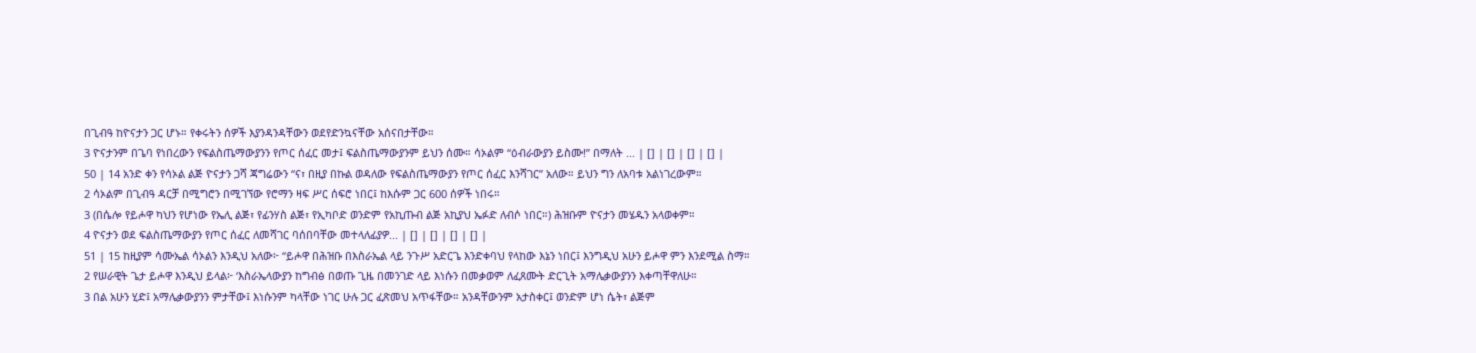በጊብዓ ከዮናታን ጋር ሆኑ። የቀሩትን ሰዎች እያንዳንዳቸውን ወደየድንኳናቸው አሰናበታቸው።
3 ዮናታንም በጌባ የነበረውን የፍልስጤማውያንን የጦር ሰፈር መታ፤ ፍልስጤማውያንም ይህን ሰሙ። ሳኦልም “ዕብራውያን ይስሙ!” በማለት ... | [] | [] | [] | [] |
50 | 14 አንድ ቀን የሳኦል ልጅ ዮናታን ጋሻ ጃግሬውን “ና፣ በዚያ በኩል ወዳለው የፍልስጤማውያን የጦር ሰፈር እንሻገር” አለው። ይህን ግን ለአባቱ አልነገረውም።
2 ሳኦልም በጊብዓ ዳርቻ በሚግሮን በሚገኘው የሮማን ዛፍ ሥር ሰፍሮ ነበር፤ ከእሱም ጋር 600 ሰዎች ነበሩ።
3 (በሴሎ የይሖዋ ካህን የሆነው የኤሊ ልጅ፣ የፊንሃስ ልጅ፣ የኢካቦድ ወንድም የአኪጡብ ልጅ አኪያህ ኤፉድ ለብሶ ነበር።) ሕዝቡም ዮናታን መሄዱን አላወቀም።
4 ዮናታን ወደ ፍልስጤማውያን የጦር ሰፈር ለመሻገር ባሰበባቸው መተላለፊያዎ... | [] | [] | [] | [] |
51 | 15 ከዚያም ሳሙኤል ሳኦልን እንዲህ አለው፦ “ይሖዋ በሕዝቡ በእስራኤል ላይ ንጉሥ አድርጌ እንድቀባህ የላከው እኔን ነበር፤ እንግዲህ አሁን ይሖዋ ምን እንደሚል ስማ።
2 የሠራዊት ጌታ ይሖዋ እንዲህ ይላል፦ ‘እስራኤላውያን ከግብፅ በወጡ ጊዜ በመንገድ ላይ እነሱን በመቃወም ለፈጸሙት ድርጊት አማሌቃውያንን እቀጣቸዋለሁ።
3 በል አሁን ሂድ፤ አማሌቃውያንን ምታቸው፤ እነሱንም ካላቸው ነገር ሁሉ ጋር ፈጽመህ አጥፋቸው። አንዳቸውንም አታስቀር፤ ወንድም ሆነ ሴት፣ ልጅም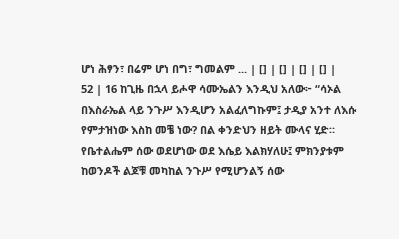ሆነ ሕፃን፣ በሬም ሆነ በግ፣ ግመልም ... | [] | [] | [] | [] |
52 | 16 ከጊዜ በኋላ ይሖዋ ሳሙኤልን እንዲህ አለው፦ “ሳኦል በእስራኤል ላይ ንጉሥ እንዲሆን አልፈለግኩም፤ ታዲያ አንተ ለእሱ የምታዝነው እስከ መቼ ነው? በል ቀንድህን ዘይት ሙላና ሂድ። የቤተልሔም ሰው ወደሆነው ወደ እሴይ እልክሃለሁ፤ ምክንያቱም ከወንዶች ልጆቹ መካከል ንጉሥ የሚሆንልኝ ሰው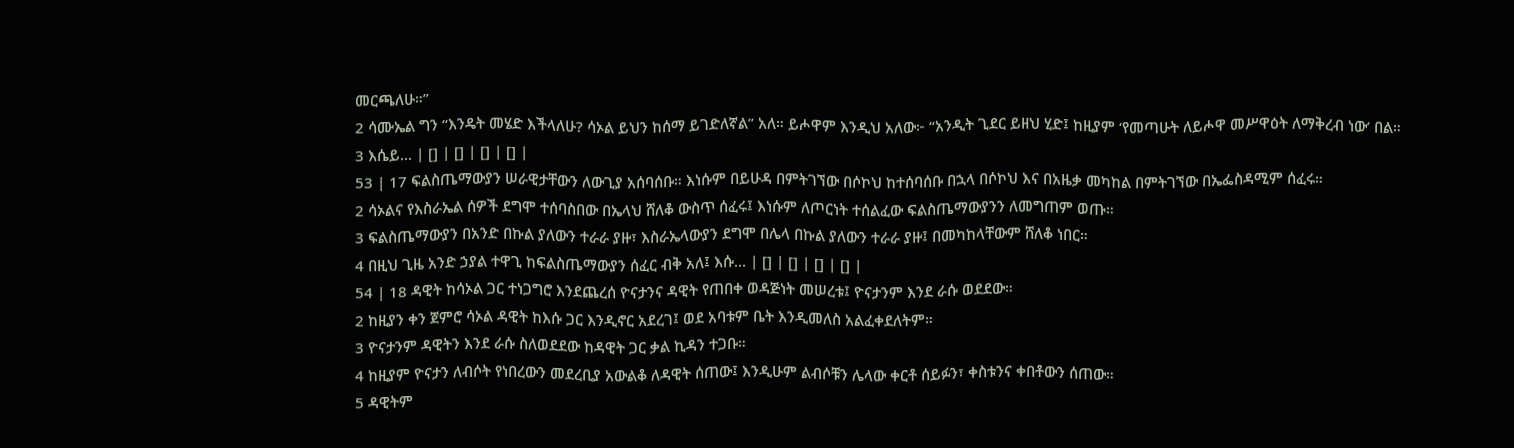መርጫለሁ።”
2 ሳሙኤል ግን “እንዴት መሄድ እችላለሁ? ሳኦል ይህን ከሰማ ይገድለኛል” አለ። ይሖዋም እንዲህ አለው፦ “አንዲት ጊደር ይዘህ ሂድ፤ ከዚያም ‘የመጣሁት ለይሖዋ መሥዋዕት ለማቅረብ ነው’ በል።
3 እሴይ... | [] | [] | [] | [] |
53 | 17 ፍልስጤማውያን ሠራዊታቸውን ለውጊያ አሰባሰቡ። እነሱም በይሁዳ በምትገኘው በሶኮህ ከተሰባሰቡ በኋላ በሶኮህ እና በአዜቃ መካከል በምትገኘው በኤፌስዳሚም ሰፈሩ።
2 ሳኦልና የእስራኤል ሰዎች ደግሞ ተሰባስበው በኤላህ ሸለቆ ውስጥ ሰፈሩ፤ እነሱም ለጦርነት ተሰልፈው ፍልስጤማውያንን ለመግጠም ወጡ።
3 ፍልስጤማውያን በአንድ በኩል ያለውን ተራራ ያዙ፣ እስራኤላውያን ደግሞ በሌላ በኩል ያለውን ተራራ ያዙ፤ በመካከላቸውም ሸለቆ ነበር።
4 በዚህ ጊዜ አንድ ኃያል ተዋጊ ከፍልስጤማውያን ሰፈር ብቅ አለ፤ እሱ... | [] | [] | [] | [] |
54 | 18 ዳዊት ከሳኦል ጋር ተነጋግሮ እንደጨረሰ ዮናታንና ዳዊት የጠበቀ ወዳጅነት መሠረቱ፤ ዮናታንም እንደ ራሱ ወደደው።
2 ከዚያን ቀን ጀምሮ ሳኦል ዳዊት ከእሱ ጋር እንዲኖር አደረገ፤ ወደ አባቱም ቤት እንዲመለስ አልፈቀደለትም።
3 ዮናታንም ዳዊትን እንደ ራሱ ስለወደደው ከዳዊት ጋር ቃል ኪዳን ተጋቡ።
4 ከዚያም ዮናታን ለብሶት የነበረውን መደረቢያ አውልቆ ለዳዊት ሰጠው፤ እንዲሁም ልብሶቹን ሌላው ቀርቶ ሰይፉን፣ ቀስቱንና ቀበቶውን ሰጠው።
5 ዳዊትም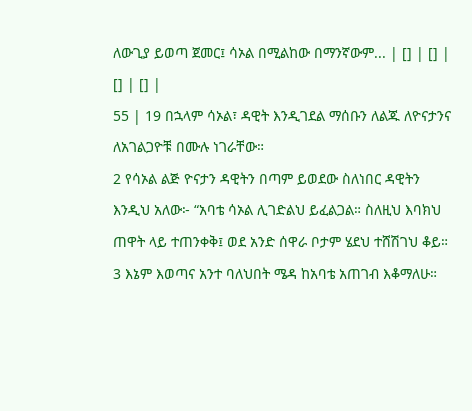ለውጊያ ይወጣ ጀመር፤ ሳኦል በሚልከው በማንኛውም... | [] | [] | [] | [] |
55 | 19 በኋላም ሳኦል፣ ዳዊት እንዲገደል ማሰቡን ለልጁ ለዮናታንና ለአገልጋዮቹ በሙሉ ነገራቸው።
2 የሳኦል ልጅ ዮናታን ዳዊትን በጣም ይወደው ስለነበር ዳዊትን እንዲህ አለው፦ “አባቴ ሳኦል ሊገድልህ ይፈልጋል። ስለዚህ እባክህ ጠዋት ላይ ተጠንቀቅ፤ ወደ አንድ ሰዋራ ቦታም ሄደህ ተሸሽገህ ቆይ።
3 እኔም እወጣና አንተ ባለህበት ሜዳ ከአባቴ አጠገብ እቆማለሁ።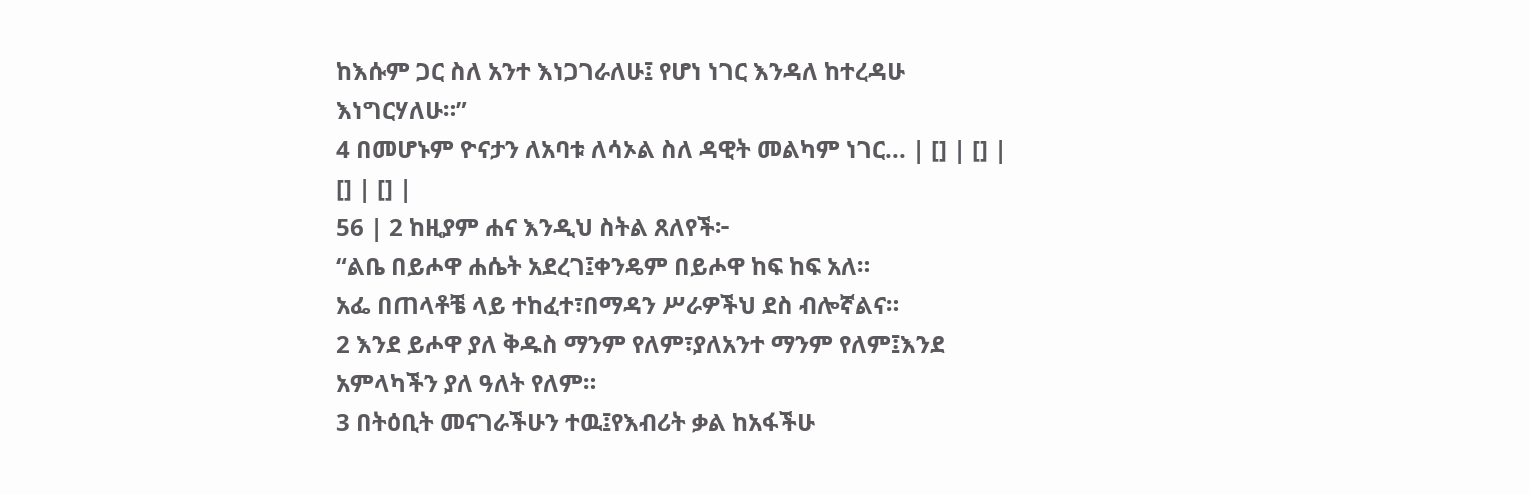ከእሱም ጋር ስለ አንተ እነጋገራለሁ፤ የሆነ ነገር እንዳለ ከተረዳሁ እነግርሃለሁ።”
4 በመሆኑም ዮናታን ለአባቱ ለሳኦል ስለ ዳዊት መልካም ነገር... | [] | [] | [] | [] |
56 | 2 ከዚያም ሐና እንዲህ ስትል ጸለየች፦
“ልቤ በይሖዋ ሐሴት አደረገ፤ቀንዴም በይሖዋ ከፍ ከፍ አለ።
አፌ በጠላቶቼ ላይ ተከፈተ፣በማዳን ሥራዎችህ ደስ ብሎኛልና።
2 እንደ ይሖዋ ያለ ቅዱስ ማንም የለም፣ያለአንተ ማንም የለም፤እንደ አምላካችን ያለ ዓለት የለም።
3 በትዕቢት መናገራችሁን ተዉ፤የእብሪት ቃል ከአፋችሁ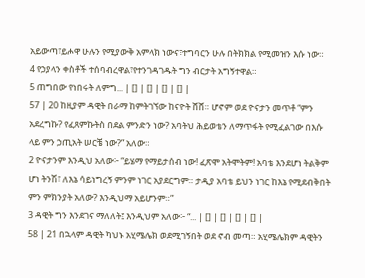አይውጣ፣ይሖዋ ሁሉን የሚያውቅ አምላክ ነውና፣ተግባርን ሁሉ በትክክል የሚመዝን እሱ ነው።
4 የኃያላን ቀስቶች ተሰባብረዋል፣የተንገዳገዱት ግን ብርታት አግኝተዋል።
5 ጠግበው የነበሩት ለምግ... | [] | [] | [] | [] |
57 | 20 ከዚያም ዳዊት በራማ ከምትገኘው ከናዮት ሸሸ። ሆኖም ወደ ዮናታን መጥቶ “ምን አደረግኩ? የፈጸምኩትስ በደል ምንድን ነው? አባትህ ሕይወቴን ለማጥፋት የሚፈልገው በእሱ ላይ ምን ኃጢአት ሠርቼ ነው?” አለው።
2 ዮናታንም እንዲህ አለው፦ “ይሄማ የማይታሰብ ነው! ፈጽሞ አትሞትም! አባቴ እንደሆነ ትልቅም ሆነ ትንሽ፣ ለእኔ ሳይነግረኝ ምንም ነገር አያደርግም። ታዲያ አባቴ ይህን ነገር ከእኔ የሚደብቅበት ምን ምክንያት አለው? እንዲህማ አይሆንም።”
3 ዳዊት ግን እንደገና ማለለት፤ እንዲህም አለው፦ “... | [] | [] | [] | [] |
58 | 21 በኋላም ዳዊት ካህኑ አሂሜሌክ ወደሚገኝበት ወደ ኖብ መጣ። አሂሜሌክም ዳዊትን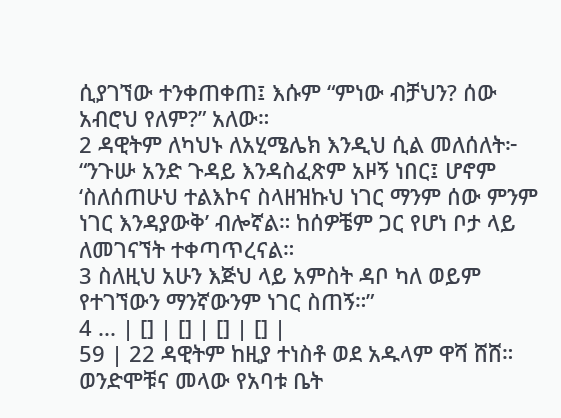ሲያገኘው ተንቀጠቀጠ፤ እሱም “ምነው ብቻህን? ሰው አብሮህ የለም?” አለው።
2 ዳዊትም ለካህኑ ለአሂሜሌክ እንዲህ ሲል መለሰለት፦ “ንጉሡ አንድ ጉዳይ እንዳስፈጽም አዞኝ ነበር፤ ሆኖም ‘ስለሰጠሁህ ተልእኮና ስላዘዝኩህ ነገር ማንም ሰው ምንም ነገር እንዳያውቅ’ ብሎኛል። ከሰዎቼም ጋር የሆነ ቦታ ላይ ለመገናኘት ተቀጣጥረናል።
3 ስለዚህ አሁን እጅህ ላይ አምስት ዳቦ ካለ ወይም የተገኘውን ማንኛውንም ነገር ስጠኝ።”
4 ... | [] | [] | [] | [] |
59 | 22 ዳዊትም ከዚያ ተነስቶ ወደ አዱላም ዋሻ ሸሸ። ወንድሞቹና መላው የአባቱ ቤት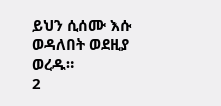ይህን ሲሰሙ እሱ ወዳለበት ወደዚያ ወረዱ።
2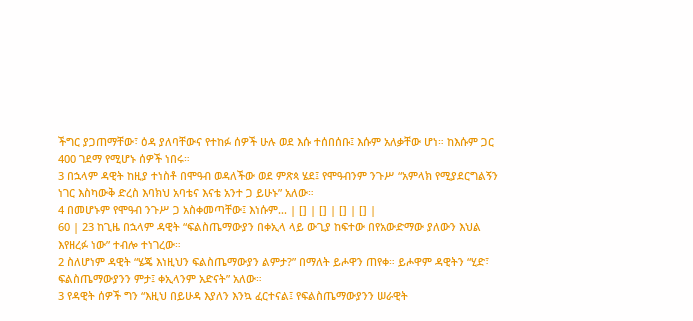ችግር ያጋጠማቸው፣ ዕዳ ያለባቸውና የተከፉ ሰዎች ሁሉ ወደ እሱ ተሰበሰቡ፤ እሱም አለቃቸው ሆነ። ከእሱም ጋር 400 ገደማ የሚሆኑ ሰዎች ነበሩ።
3 በኋላም ዳዊት ከዚያ ተነስቶ በሞዓብ ወዳለችው ወደ ምጽጳ ሄደ፤ የሞዓብንም ንጉሥ “አምላክ የሚያደርግልኝን ነገር እስካውቅ ድረስ እባክህ አባቴና እናቴ አንተ ጋ ይሁኑ” አለው።
4 በመሆኑም የሞዓብ ንጉሥ ጋ አስቀመጣቸው፤ እነሱም... | [] | [] | [] | [] |
60 | 23 ከጊዜ በኋላም ዳዊት “ፍልስጤማውያን በቀኢላ ላይ ውጊያ ከፍተው በየአውድማው ያለውን እህል እየዘረፉ ነው” ተብሎ ተነገረው።
2 ስለሆነም ዳዊት “ሄጄ እነዚህን ፍልስጤማውያን ልምታ?” በማለት ይሖዋን ጠየቀ። ይሖዋም ዳዊትን “ሂድ፣ ፍልስጤማውያንን ምታ፤ ቀኢላንም አድናት” አለው።
3 የዳዊት ሰዎች ግን “እዚህ በይሁዳ እያለን እንኳ ፈርተናል፤ የፍልስጤማውያንን ሠራዊት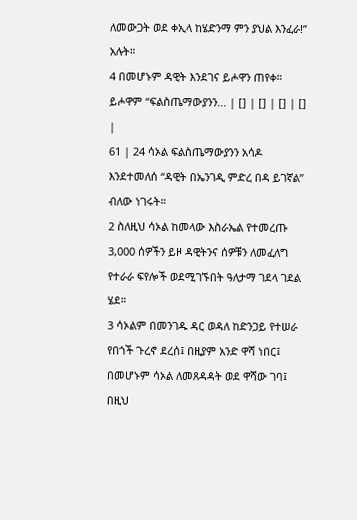ለመውጋት ወደ ቀኢላ ከሄድንማ ምን ያህል እንፈራ!” አሉት።
4 በመሆኑም ዳዊት እንደገና ይሖዋን ጠየቀ። ይሖዋም “ፍልስጤማውያንን... | [] | [] | [] | [] |
61 | 24 ሳኦል ፍልስጤማውያንን አሳዶ እንደተመለሰ “ዳዊት በኤንገዲ ምድረ በዳ ይገኛል” ብለው ነገሩት።
2 ስለዚህ ሳኦል ከመላው እስራኤል የተመረጡ 3,000 ሰዎችን ይዞ ዳዊትንና ሰዎቹን ለመፈለግ የተራራ ፍየሎች ወደሚገኙበት ዓለታማ ገደላ ገደል ሄደ።
3 ሳኦልም በመንገዱ ዳር ወዳለ ከድንጋይ የተሠራ የበጎች ጉረኖ ደረሰ፤ በዚያም አንድ ዋሻ ነበር፤ በመሆኑም ሳኦል ለመጸዳዳት ወደ ዋሻው ገባ፤ በዚህ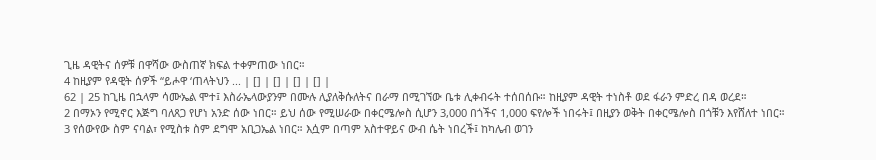ጊዜ ዳዊትና ሰዎቹ በዋሻው ውስጠኛ ክፍል ተቀምጠው ነበር።
4 ከዚያም የዳዊት ሰዎች “ይሖዋ ‘ጠላትህን ... | [] | [] | [] | [] |
62 | 25 ከጊዜ በኋላም ሳሙኤል ሞተ፤ እስራኤላውያንም በሙሉ ሊያለቅሱለትና በራማ በሚገኘው ቤቱ ሊቀብሩት ተሰበሰቡ። ከዚያም ዳዊት ተነስቶ ወደ ፋራን ምድረ በዳ ወረደ።
2 በማኦን የሚኖር እጅግ ባለጸጋ የሆነ አንድ ሰው ነበር። ይህ ሰው የሚሠራው በቀርሜሎስ ሲሆን 3,000 በጎችና 1,000 ፍየሎች ነበሩት፤ በዚያን ወቅት በቀርሜሎስ በጎቹን እየሸለተ ነበር።
3 የሰውየው ስም ናባል፣ የሚስቱ ስም ደግሞ አቢጋኤል ነበር። እሷም በጣም አስተዋይና ውብ ሴት ነበረች፤ ከካሌብ ወገን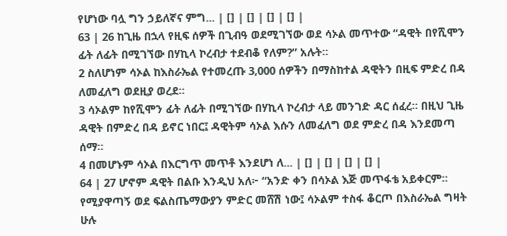የሆነው ባሏ ግን ኃይለኛና ምግ... | [] | [] | [] | [] |
63 | 26 ከጊዜ በኋላ የዚፍ ሰዎች በጊብዓ ወደሚገኘው ወደ ሳኦል መጥተው “ዳዊት በየሺሞን ፊት ለፊት በሚገኘው በሃኪላ ኮረብታ ተደብቆ የለም?” አሉት።
2 ስለሆነም ሳኦል ከእስራኤል የተመረጡ 3,000 ሰዎችን በማስከተል ዳዊትን በዚፍ ምድረ በዳ ለመፈለግ ወደዚያ ወረደ።
3 ሳኦልም ከየሺሞን ፊት ለፊት በሚገኘው በሃኪላ ኮረብታ ላይ መንገድ ዳር ሰፈረ። በዚህ ጊዜ ዳዊት በምድረ በዳ ይኖር ነበር፤ ዳዊትም ሳኦል እሱን ለመፈለግ ወደ ምድረ በዳ እንደመጣ ሰማ።
4 በመሆኑም ሳኦል በእርግጥ መጥቶ እንደሆነ ለ... | [] | [] | [] | [] |
64 | 27 ሆኖም ዳዊት በልቡ እንዲህ አለ፦ “አንድ ቀን በሳኦል እጅ መጥፋቴ አይቀርም። የሚያዋጣኝ ወደ ፍልስጤማውያን ምድር መሸሽ ነው፤ ሳኦልም ተስፋ ቆርጦ በእስራኤል ግዛት ሁሉ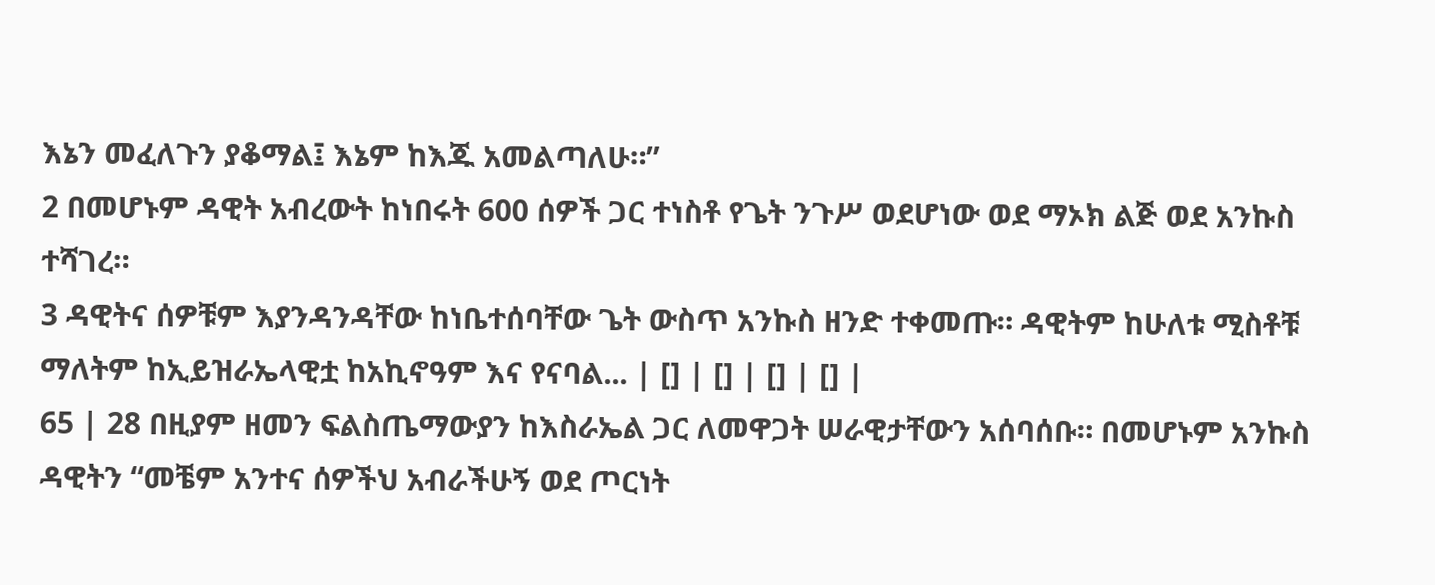እኔን መፈለጉን ያቆማል፤ እኔም ከእጁ አመልጣለሁ።”
2 በመሆኑም ዳዊት አብረውት ከነበሩት 600 ሰዎች ጋር ተነስቶ የጌት ንጉሥ ወደሆነው ወደ ማኦክ ልጅ ወደ አንኩስ ተሻገረ።
3 ዳዊትና ሰዎቹም እያንዳንዳቸው ከነቤተሰባቸው ጌት ውስጥ አንኩስ ዘንድ ተቀመጡ። ዳዊትም ከሁለቱ ሚስቶቹ ማለትም ከኢይዝራኤላዊቷ ከአኪኖዓም እና የናባል... | [] | [] | [] | [] |
65 | 28 በዚያም ዘመን ፍልስጤማውያን ከእስራኤል ጋር ለመዋጋት ሠራዊታቸውን አሰባሰቡ። በመሆኑም አንኩስ ዳዊትን “መቼም አንተና ሰዎችህ አብራችሁኝ ወደ ጦርነት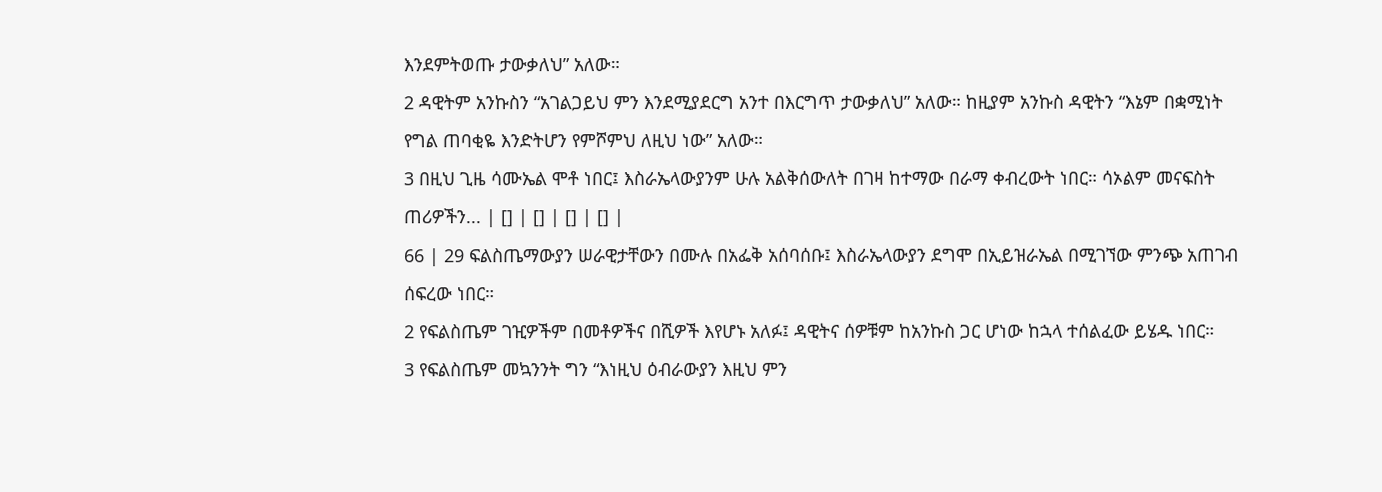እንደምትወጡ ታውቃለህ” አለው።
2 ዳዊትም አንኩስን “አገልጋይህ ምን እንደሚያደርግ አንተ በእርግጥ ታውቃለህ” አለው። ከዚያም አንኩስ ዳዊትን “እኔም በቋሚነት የግል ጠባቂዬ እንድትሆን የምሾምህ ለዚህ ነው” አለው።
3 በዚህ ጊዜ ሳሙኤል ሞቶ ነበር፤ እስራኤላውያንም ሁሉ አልቅሰውለት በገዛ ከተማው በራማ ቀብረውት ነበር። ሳኦልም መናፍስት ጠሪዎችን... | [] | [] | [] | [] |
66 | 29 ፍልስጤማውያን ሠራዊታቸውን በሙሉ በአፌቅ አሰባሰቡ፤ እስራኤላውያን ደግሞ በኢይዝራኤል በሚገኘው ምንጭ አጠገብ ሰፍረው ነበር።
2 የፍልስጤም ገዢዎችም በመቶዎችና በሺዎች እየሆኑ አለፉ፤ ዳዊትና ሰዎቹም ከአንኩስ ጋር ሆነው ከኋላ ተሰልፈው ይሄዱ ነበር።
3 የፍልስጤም መኳንንት ግን “እነዚህ ዕብራውያን እዚህ ምን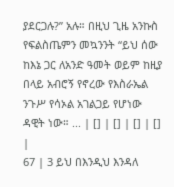ያደርጋሉ?” አሉ። በዚህ ጊዜ አንኩስ የፍልስጤምን መኳንንት “ይህ ሰው ከእኔ ጋር ለአንድ ዓመት ወይም ከዚያ በላይ አብሮኝ የኖረው የእስራኤል ንጉሥ የሳኦል አገልጋይ የሆነው ዳዊት ነው። ... | [] | [] | [] | [] |
67 | 3 ይህ በእንዲህ እንዳለ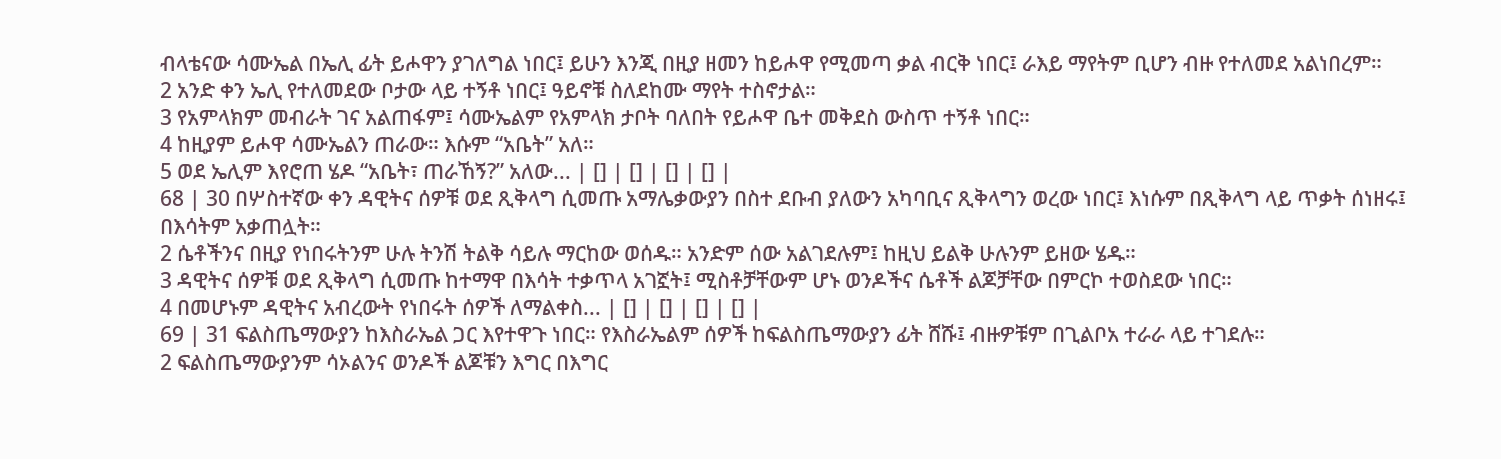ብላቴናው ሳሙኤል በኤሊ ፊት ይሖዋን ያገለግል ነበር፤ ይሁን እንጂ በዚያ ዘመን ከይሖዋ የሚመጣ ቃል ብርቅ ነበር፤ ራእይ ማየትም ቢሆን ብዙ የተለመደ አልነበረም።
2 አንድ ቀን ኤሊ የተለመደው ቦታው ላይ ተኝቶ ነበር፤ ዓይኖቹ ስለደከሙ ማየት ተስኖታል።
3 የአምላክም መብራት ገና አልጠፋም፤ ሳሙኤልም የአምላክ ታቦት ባለበት የይሖዋ ቤተ መቅደስ ውስጥ ተኝቶ ነበር።
4 ከዚያም ይሖዋ ሳሙኤልን ጠራው። እሱም “አቤት” አለ።
5 ወደ ኤሊም እየሮጠ ሄዶ “አቤት፣ ጠራኸኝ?” አለው... | [] | [] | [] | [] |
68 | 30 በሦስተኛው ቀን ዳዊትና ሰዎቹ ወደ ጺቅላግ ሲመጡ አማሌቃውያን በስተ ደቡብ ያለውን አካባቢና ጺቅላግን ወረው ነበር፤ እነሱም በጺቅላግ ላይ ጥቃት ሰነዘሩ፤ በእሳትም አቃጠሏት።
2 ሴቶችንና በዚያ የነበሩትንም ሁሉ ትንሽ ትልቅ ሳይሉ ማርከው ወሰዱ። አንድም ሰው አልገደሉም፤ ከዚህ ይልቅ ሁሉንም ይዘው ሄዱ።
3 ዳዊትና ሰዎቹ ወደ ጺቅላግ ሲመጡ ከተማዋ በእሳት ተቃጥላ አገኟት፤ ሚስቶቻቸውም ሆኑ ወንዶችና ሴቶች ልጆቻቸው በምርኮ ተወስደው ነበር።
4 በመሆኑም ዳዊትና አብረውት የነበሩት ሰዎች ለማልቀስ... | [] | [] | [] | [] |
69 | 31 ፍልስጤማውያን ከእስራኤል ጋር እየተዋጉ ነበር። የእስራኤልም ሰዎች ከፍልስጤማውያን ፊት ሸሹ፤ ብዙዎቹም በጊልቦአ ተራራ ላይ ተገደሉ።
2 ፍልስጤማውያንም ሳኦልንና ወንዶች ልጆቹን እግር በእግር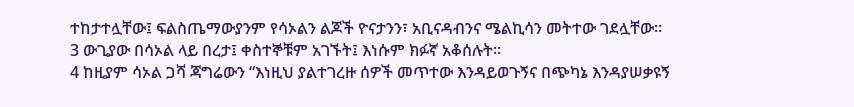ተከታተሏቸው፤ ፍልስጤማውያንም የሳኦልን ልጆች ዮናታንን፣ አቢናዳብንና ሜልኪሳን መትተው ገደሏቸው።
3 ውጊያው በሳኦል ላይ በረታ፤ ቀስተኞቹም አገኙት፤ እነሱም ክፉኛ አቆሰሉት።
4 ከዚያም ሳኦል ጋሻ ጃግሬውን “እነዚህ ያልተገረዙ ሰዎች መጥተው እንዳይወጉኝና በጭካኔ እንዳያሠቃዩኝ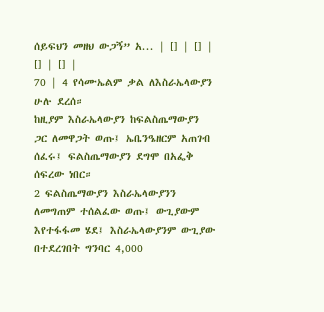ሰይፍህን መዘህ ውጋኝ” አ... | [] | [] | [] | [] |
70 | 4 የሳሙኤልም ቃል ለእስራኤላውያን ሁሉ ደረሰ።
ከዚያም እስራኤላውያን ከፍልስጤማውያን ጋር ለመዋጋት ወጡ፤ ኤቤንዔዘርም አጠገብ ሰፈሩ፤ ፍልስጤማውያን ደግሞ በአፌቅ ሰፍረው ነበር።
2 ፍልስጤማውያን እስራኤላውያንን ለመግጠም ተሰልፈው ወጡ፤ ውጊያውም እየተፋፋመ ሄደ፤ እስራኤላውያንም ውጊያው በተደረገበት ግንባር 4,000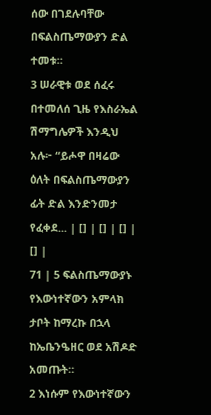ሰው በገደሉባቸው በፍልስጤማውያን ድል ተመቱ።
3 ሠራዊቱ ወደ ሰፈሩ በተመለሰ ጊዜ የእስራኤል ሽማግሌዎች እንዲህ አሉ፦ “ይሖዋ በዛሬው ዕለት በፍልስጤማውያን ፊት ድል እንድንመታ የፈቀደ... | [] | [] | [] | [] |
71 | 5 ፍልስጤማውያኑ የእውነተኛውን አምላክ ታቦት ከማረኩ በኋላ ከኤቤንዔዘር ወደ አሽዶድ አመጡት።
2 እነሱም የእውነተኛውን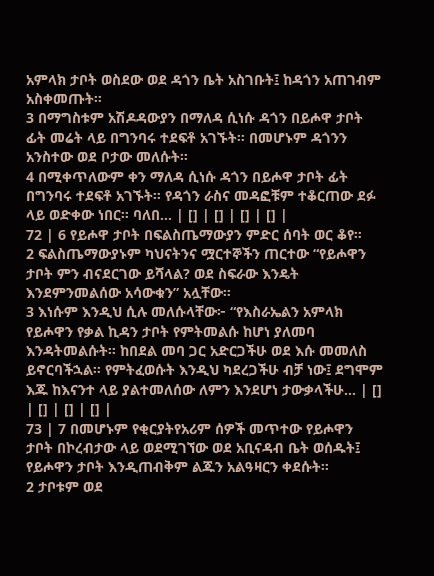አምላክ ታቦት ወስደው ወደ ዳጎን ቤት አስገቡት፤ ከዳጎን አጠገብም አስቀመጡት።
3 በማግስቱም አሽዶዳውያን በማለዳ ሲነሱ ዳጎን በይሖዋ ታቦት ፊት መሬት ላይ በግንባሩ ተደፍቶ አገኙት። በመሆኑም ዳጎንን አንስተው ወደ ቦታው መለሱት።
4 በሚቀጥለውም ቀን ማለዳ ሲነሱ ዳጎን በይሖዋ ታቦት ፊት በግንባሩ ተደፍቶ አገኙት። የዳጎን ራስና መዳፎቹም ተቆርጠው ደፉ ላይ ወድቀው ነበር። ባለበ... | [] | [] | [] | [] |
72 | 6 የይሖዋ ታቦት በፍልስጤማውያን ምድር ሰባት ወር ቆየ።
2 ፍልስጤማውያኑም ካህናትንና ሟርተኞችን ጠርተው “የይሖዋን ታቦት ምን ብናደርገው ይሻላል? ወደ ስፍራው እንዴት እንደምንመልሰው አሳውቁን” አሏቸው።
3 እነሱም እንዲህ ሲሉ መለሱላቸው፦ “የእስራኤልን አምላክ የይሖዋን የቃል ኪዳን ታቦት የምትመልሱ ከሆነ ያለመባ እንዳትመልሱት። ከበደል መባ ጋር አድርጋችሁ ወደ እሱ መመለስ ይኖርባችኋል። የምትፈወሱት እንዲህ ካደረጋችሁ ብቻ ነው፤ ደግሞም እጁ ከእናንተ ላይ ያልተመለሰው ለምን እንደሆነ ታውቃላችሁ... | [] | [] | [] | [] |
73 | 7 በመሆኑም የቂርያትየአሪም ሰዎች መጥተው የይሖዋን ታቦት በኮረብታው ላይ ወደሚገኘው ወደ አቢናዳብ ቤት ወሰዱት፤ የይሖዋን ታቦት እንዲጠብቅም ልጁን አልዓዛርን ቀደሱት።
2 ታቦቱም ወደ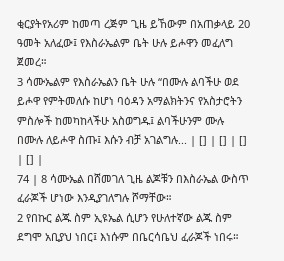ቂርያትየአሪም ከመጣ ረጅም ጊዜ ይኸውም በአጠቃላይ 20 ዓመት አለፈው፤ የእስራኤልም ቤት ሁሉ ይሖዋን መፈለግ ጀመረ።
3 ሳሙኤልም የእስራኤልን ቤት ሁሉ “በሙሉ ልባችሁ ወደ ይሖዋ የምትመለሱ ከሆነ ባዕዳን አማልክትንና የአስታሮትን ምስሎች ከመካከላችሁ አስወግዱ፤ ልባችሁንም ሙሉ በሙሉ ለይሖዋ ስጡ፤ እሱን ብቻ አገልግሉ... | [] | [] | [] | [] |
74 | 8 ሳሙኤል በሸመገለ ጊዜ ልጆቹን በእስራኤል ውስጥ ፈራጆች ሆነው እንዲያገለግሉ ሾማቸው።
2 የበኩር ልጁ ስም ኢዩኤል ሲሆን የሁለተኛው ልጁ ስም ደግሞ አቢያህ ነበር፤ እነሱም በቤርሳቤህ ፈራጆች ነበሩ።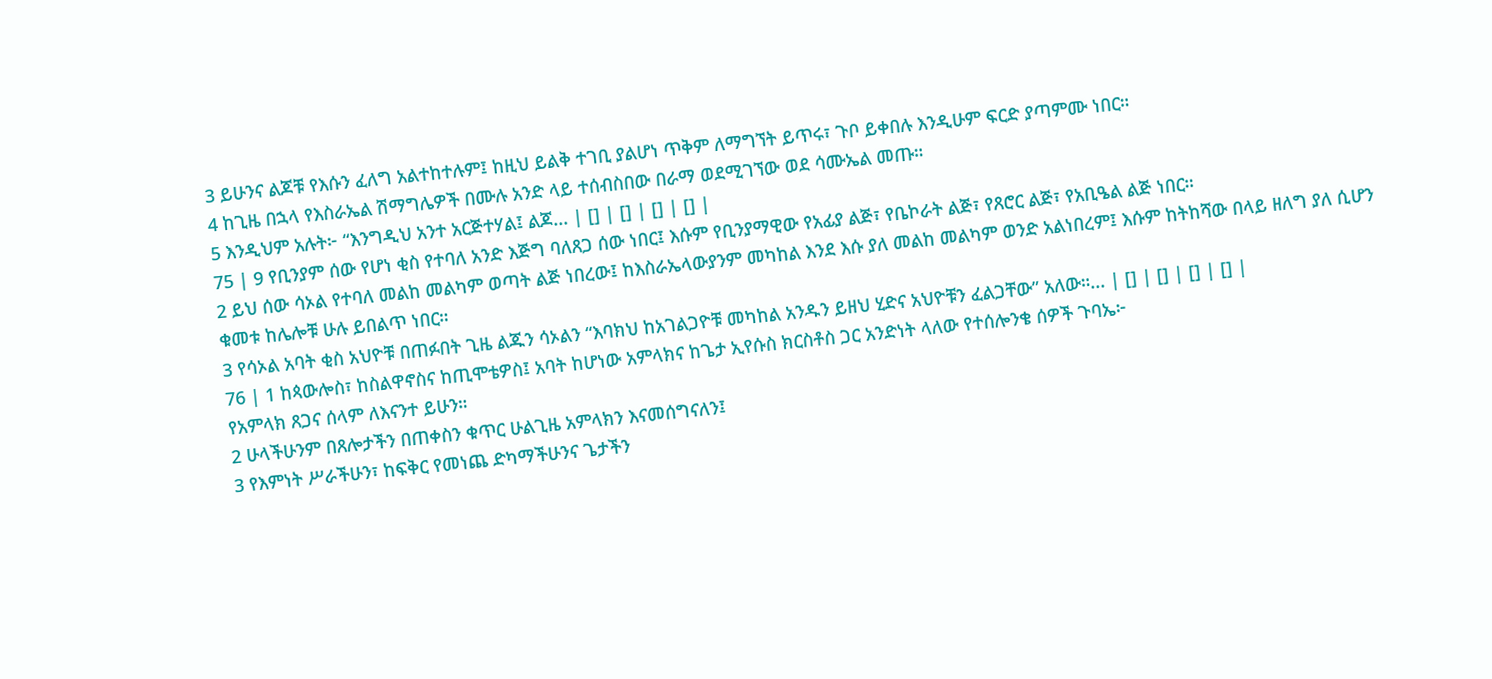3 ይሁንና ልጆቹ የእሱን ፈለግ አልተከተሉም፤ ከዚህ ይልቅ ተገቢ ያልሆነ ጥቅም ለማግኘት ይጥሩ፣ ጉቦ ይቀበሉ እንዲሁም ፍርድ ያጣምሙ ነበር።
4 ከጊዜ በኋላ የእስራኤል ሽማግሌዎች በሙሉ አንድ ላይ ተሰብስበው በራማ ወደሚገኘው ወደ ሳሙኤል መጡ።
5 እንዲህም አሉት፦ “እንግዲህ አንተ አርጅተሃል፤ ልጆ... | [] | [] | [] | [] |
75 | 9 የቢንያም ሰው የሆነ ቂስ የተባለ አንድ እጅግ ባለጸጋ ሰው ነበር፤ እሱም የቢንያማዊው የአፊያ ልጅ፣ የቤኮራት ልጅ፣ የጸሮር ልጅ፣ የአቢዔል ልጅ ነበር።
2 ይህ ሰው ሳኦል የተባለ መልከ መልካም ወጣት ልጅ ነበረው፤ ከእስራኤላውያንም መካከል እንደ እሱ ያለ መልከ መልካም ወንድ አልነበረም፤ እሱም ከትከሻው በላይ ዘለግ ያለ ሲሆን ቁመቱ ከሌሎቹ ሁሉ ይበልጥ ነበር።
3 የሳኦል አባት ቂስ አህዮቹ በጠፉበት ጊዜ ልጁን ሳኦልን “እባክህ ከአገልጋዮቹ መካከል አንዱን ይዘህ ሂድና አህዮቹን ፈልጋቸው” አለው።... | [] | [] | [] | [] |
76 | 1 ከጳውሎስ፣ ከስልዋኖስና ከጢሞቴዎስ፤ አባት ከሆነው አምላክና ከጌታ ኢየሱስ ክርስቶስ ጋር አንድነት ላለው የተሰሎንቄ ሰዎች ጉባኤ፦
የአምላክ ጸጋና ሰላም ለእናንተ ይሁን።
2 ሁላችሁንም በጸሎታችን በጠቀስን ቁጥር ሁልጊዜ አምላክን እናመሰግናለን፤
3 የእምነት ሥራችሁን፣ ከፍቅር የመነጨ ድካማችሁንና ጌታችን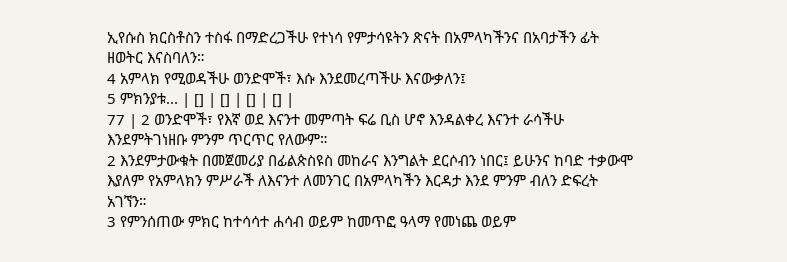ኢየሱስ ክርስቶስን ተስፋ በማድረጋችሁ የተነሳ የምታሳዩትን ጽናት በአምላካችንና በአባታችን ፊት ዘወትር እናስባለን።
4 አምላክ የሚወዳችሁ ወንድሞች፣ እሱ እንደመረጣችሁ እናውቃለን፤
5 ምክንያቱ... | [] | [] | [] | [] |
77 | 2 ወንድሞች፣ የእኛ ወደ እናንተ መምጣት ፍሬ ቢስ ሆኖ እንዳልቀረ እናንተ ራሳችሁ እንደምትገነዘቡ ምንም ጥርጥር የለውም።
2 እንደምታውቁት በመጀመሪያ በፊልጵስዩስ መከራና እንግልት ደርሶብን ነበር፤ ይሁንና ከባድ ተቃውሞ እያለም የአምላክን ምሥራች ለእናንተ ለመንገር በአምላካችን እርዳታ እንደ ምንም ብለን ድፍረት አገኘን።
3 የምንሰጠው ምክር ከተሳሳተ ሐሳብ ወይም ከመጥፎ ዓላማ የመነጨ ወይም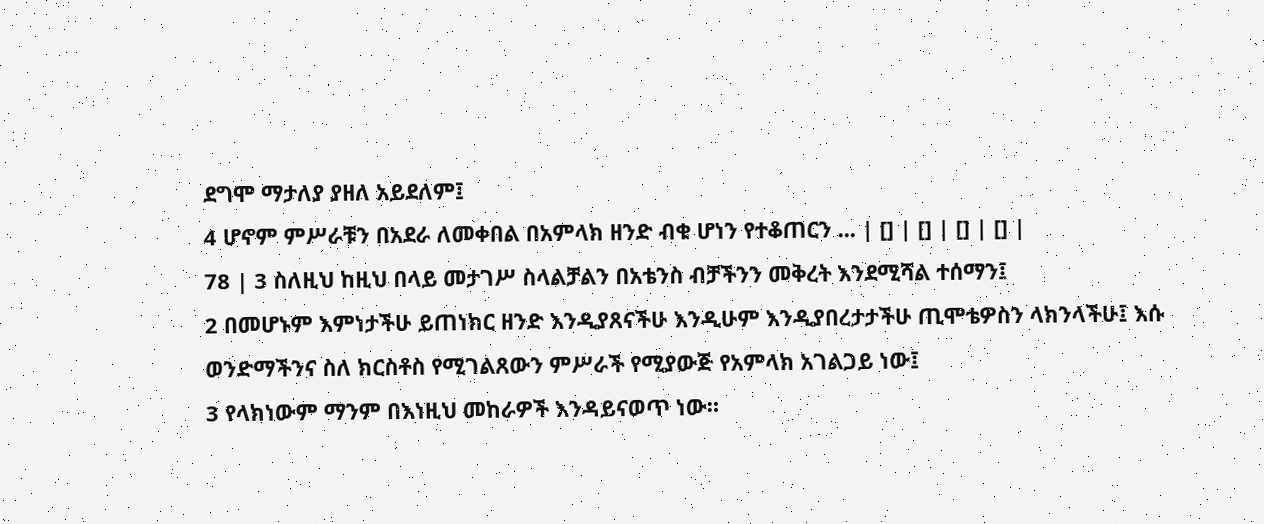ደግሞ ማታለያ ያዘለ አይደለም፤
4 ሆኖም ምሥራቹን በአደራ ለመቀበል በአምላክ ዘንድ ብቁ ሆነን የተቆጠርን ... | [] | [] | [] | [] |
78 | 3 ስለዚህ ከዚህ በላይ መታገሥ ስላልቻልን በአቴንስ ብቻችንን መቅረት እንደሚሻል ተሰማን፤
2 በመሆኑም እምነታችሁ ይጠነክር ዘንድ እንዲያጸናችሁ እንዲሁም እንዲያበረታታችሁ ጢሞቴዎስን ላክንላችሁ፤ እሱ ወንድማችንና ስለ ክርስቶስ የሚገልጸውን ምሥራች የሚያውጅ የአምላክ አገልጋይ ነው፤
3 የላክነውም ማንም በእነዚህ መከራዎች እንዳይናወጥ ነው።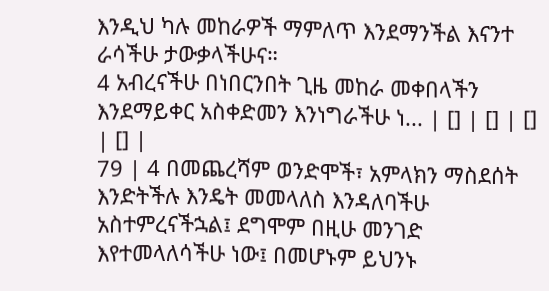እንዲህ ካሉ መከራዎች ማምለጥ እንደማንችል እናንተ ራሳችሁ ታውቃላችሁና።
4 አብረናችሁ በነበርንበት ጊዜ መከራ መቀበላችን እንደማይቀር አስቀድመን እንነግራችሁ ነ... | [] | [] | [] | [] |
79 | 4 በመጨረሻም ወንድሞች፣ አምላክን ማስደሰት እንድትችሉ እንዴት መመላለስ እንዳለባችሁ አስተምረናችኋል፤ ደግሞም በዚሁ መንገድ እየተመላለሳችሁ ነው፤ በመሆኑም ይህንኑ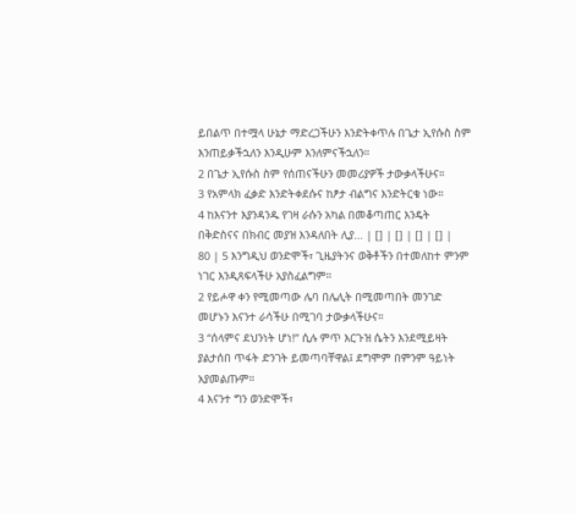ይበልጥ በተሟላ ሁኔታ ማድረጋችሁን እንድትቀጥሉ በጌታ ኢየሱስ ስም እንጠይቃችኋለን እንዲሁም እንለምናችኋለን።
2 በጌታ ኢየሱስ ስም የሰጠናችሁን መመሪያዎች ታውቃላችሁና።
3 የአምላክ ፈቃድ እንድትቀደሱና ከፆታ ብልግና እንድትርቁ ነው።
4 ከእናንተ እያንዳንዱ የገዛ ራሱን አካል በመቆጣጠር እንዴት በቅድስናና በክብር መያዝ እንዳለበት ሊያ... | [] | [] | [] | [] |
80 | 5 እንግዲህ ወንድሞች፣ ጊዜያትንና ወቅቶችን በተመለከተ ምንም ነገር እንዲጻፍላችሁ አያስፈልግም።
2 የይሖዋ ቀን የሚመጣው ሌባ በሌሊት በሚመጣበት መንገድ መሆኑን እናንተ ራሳችሁ በሚገባ ታውቃላችሁና።
3 “ሰላምና ደህንነት ሆነ!” ሲሉ ምጥ እርጉዝ ሴትን እንደሚይዛት ያልታሰበ ጥፋት ድንገት ይመጣባቸዋል፤ ደግሞም በምንም ዓይነት አያመልጡም።
4 እናንተ ግን ወንድሞች፣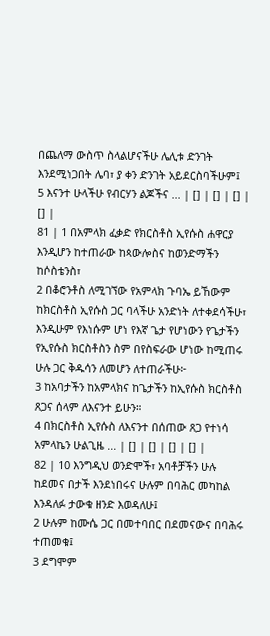በጨለማ ውስጥ ስላልሆናችሁ ሌሊቱ ድንገት እንደሚነጋበት ሌባ፣ ያ ቀን ድንገት አይደርስባችሁም፤
5 እናንተ ሁላችሁ የብርሃን ልጆችና ... | [] | [] | [] | [] |
81 | 1 በአምላክ ፈቃድ የክርስቶስ ኢየሱስ ሐዋርያ እንዲሆን ከተጠራው ከጳውሎስና ከወንድማችን ከሶስቴንስ፣
2 በቆሮንቶስ ለሚገኘው የአምላክ ጉባኤ ይኸውም ከክርስቶስ ኢየሱስ ጋር ባላችሁ አንድነት ለተቀደሳችሁ፣ እንዲሁም የእነሱም ሆነ የእኛ ጌታ የሆነውን የጌታችን የኢየሱስ ክርስቶስን ስም በየስፍራው ሆነው ከሚጠሩ ሁሉ ጋር ቅዱሳን ለመሆን ለተጠራችሁ፦
3 ከአባታችን ከአምላክና ከጌታችን ከኢየሱስ ክርስቶስ ጸጋና ሰላም ለእናንተ ይሁን።
4 በክርስቶስ ኢየሱስ ለእናንተ በሰጠው ጸጋ የተነሳ አምላኬን ሁልጊዜ ... | [] | [] | [] | [] |
82 | 10 እንግዲህ ወንድሞች፣ አባቶቻችን ሁሉ ከደመና በታች እንደነበሩና ሁሉም በባሕር መካከል እንዳለፉ ታውቁ ዘንድ እወዳለሁ፤
2 ሁሉም ከሙሴ ጋር በመተባበር በደመናውና በባሕሩ ተጠመቁ፤
3 ደግሞም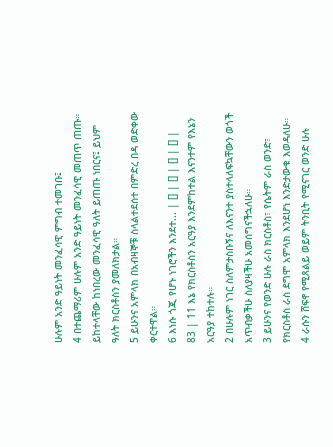ሁሉም አንድ ዓይነት መንፈሳዊ ምግብ ተመገቡ፤
4 በተጨማሪም ሁሉም አንድ ዓይነት መንፈሳዊ መጠጥ ጠጡ። ይከተላቸው ከነበረው መንፈሳዊ ዓለት ይጠጡ ነበርና፤ ይህም ዓለት ክርስቶስን ያመለክታል።
5 ይሁንና አምላክ በአብዛኞቹ ስላልተደሰተ በምድረ በዳ ወድቀው ቀርተዋል።
6 እነሱ ጎጂ የሆኑ ነገሮችን እንደተ... | [] | [] | [] | [] |
83 | 11 እኔ የክርስቶስን አርዓያ እንደምከተል እናንተም የእኔን አርዓያ ተከተሉ።
2 በሁሉም ነገር ስለምታስቡኝና ለእናንተ ያስተላለፍኳቸውን ወጎች አጥብቃችሁ ስለያዛችሁ አመሰግናችኋለሁ።
3 ይሁንና የወንድ ሁሉ ራስ ክርስቶስ፣ የሴትም ራስ ወንድ፣ የክርስቶስ ራስ ደግሞ አምላክ እንደሆነ እንድታውቁ እወዳለሁ።
4 ራሱን ሸፍኖ የሚጸልይ ወይም ትንቢት የሚናገር ወንድ ሁሉ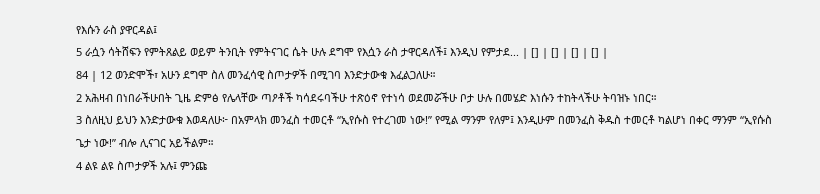የእሱን ራስ ያዋርዳል፤
5 ራሷን ሳትሸፍን የምትጸልይ ወይም ትንቢት የምትናገር ሴት ሁሉ ደግሞ የእሷን ራስ ታዋርዳለች፤ እንዲህ የምታደ... | [] | [] | [] | [] |
84 | 12 ወንድሞች፣ አሁን ደግሞ ስለ መንፈሳዊ ስጦታዎች በሚገባ እንድታውቁ እፈልጋለሁ።
2 አሕዛብ በነበራችሁበት ጊዜ ድምፅ የሌላቸው ጣዖቶች ካሳደሩባችሁ ተጽዕኖ የተነሳ ወደመሯችሁ ቦታ ሁሉ በመሄድ እነሱን ተከትላችሁ ትባዝኑ ነበር።
3 ስለዚህ ይህን እንድታውቁ እወዳለሁ፦ በአምላክ መንፈስ ተመርቶ “ኢየሱስ የተረገመ ነው!” የሚል ማንም የለም፤ እንዲሁም በመንፈስ ቅዱስ ተመርቶ ካልሆነ በቀር ማንም “ኢየሱስ ጌታ ነው!” ብሎ ሊናገር አይችልም።
4 ልዩ ልዩ ስጦታዎች አሉ፤ ምንጩ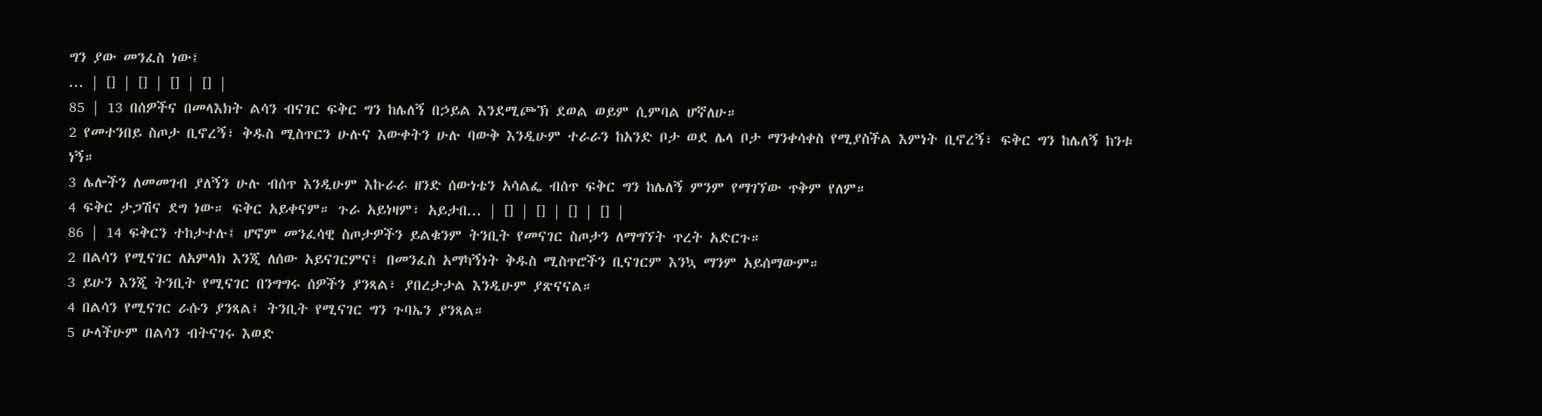ግን ያው መንፈስ ነው፤
... | [] | [] | [] | [] |
85 | 13 በሰዎችና በመላእክት ልሳን ብናገር ፍቅር ግን ከሌለኝ በኃይል እንደሚጮኽ ደወል ወይም ሲምባል ሆኛለሁ።
2 የመተንበይ ስጦታ ቢኖረኝ፣ ቅዱስ ሚስጥርን ሁሉና እውቀትን ሁሉ ባውቅ እንዲሁም ተራራን ከአንድ ቦታ ወደ ሌላ ቦታ ማንቀሳቀስ የሚያስችል እምነት ቢኖረኝ፣ ፍቅር ግን ከሌለኝ ከንቱ ነኝ።
3 ሌሎችን ለመመገብ ያለኝን ሁሉ ብሰጥ እንዲሁም እኩራራ ዘንድ ሰውነቴን አሳልፌ ብሰጥ ፍቅር ግን ከሌለኝ ምንም የማገኘው ጥቅም የለም።
4 ፍቅር ታጋሽና ደግ ነው። ፍቅር አይቀናም። ጉራ አይነዛም፣ አይታበ... | [] | [] | [] | [] |
86 | 14 ፍቅርን ተከታተሉ፤ ሆኖም መንፈሳዊ ስጦታዎችን ይልቁንም ትንቢት የመናገር ስጦታን ለማግኘት ጥረት አድርጉ።
2 በልሳን የሚናገር ለአምላክ እንጂ ለሰው አይናገርምና፤ በመንፈስ አማካኝነት ቅዱስ ሚስጥሮችን ቢናገርም እንኳ ማንም አይሰማውም።
3 ይሁን እንጂ ትንቢት የሚናገር በንግግሩ ሰዎችን ያንጻል፣ ያበረታታል እንዲሁም ያጽናናል።
4 በልሳን የሚናገር ራሱን ያንጻል፤ ትንቢት የሚናገር ግን ጉባኤን ያንጻል።
5 ሁላችሁም በልሳን ብትናገሩ እወድ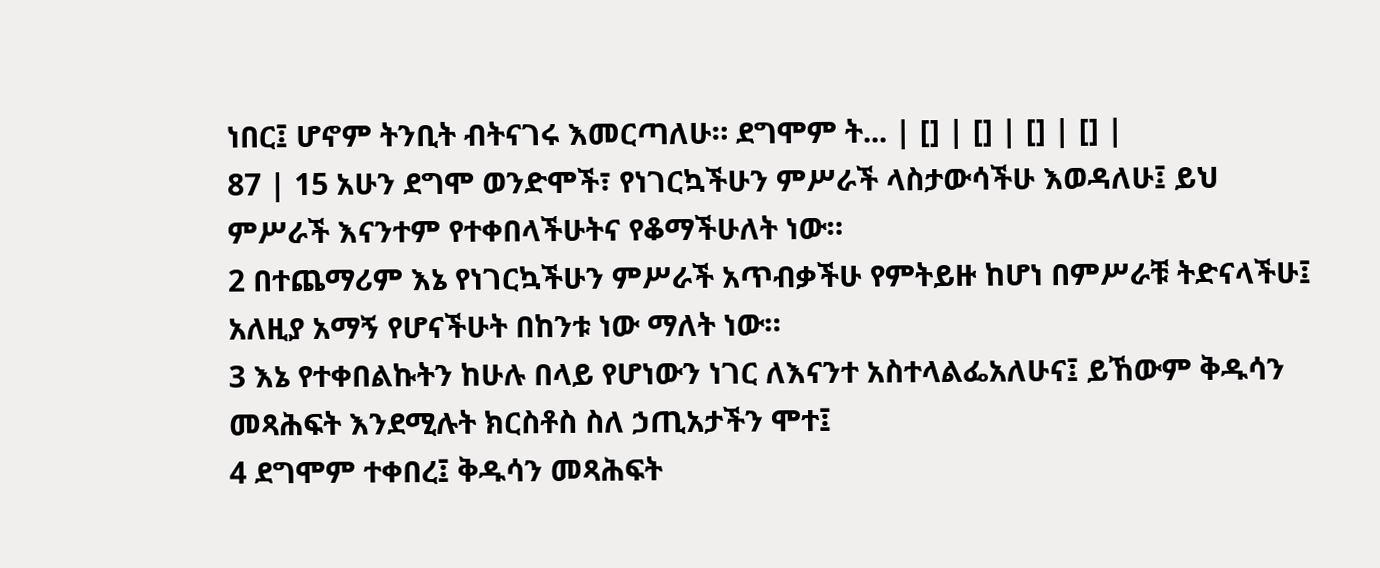ነበር፤ ሆኖም ትንቢት ብትናገሩ እመርጣለሁ። ደግሞም ት... | [] | [] | [] | [] |
87 | 15 አሁን ደግሞ ወንድሞች፣ የነገርኳችሁን ምሥራች ላስታውሳችሁ እወዳለሁ፤ ይህ ምሥራች እናንተም የተቀበላችሁትና የቆማችሁለት ነው።
2 በተጨማሪም እኔ የነገርኳችሁን ምሥራች አጥብቃችሁ የምትይዙ ከሆነ በምሥራቹ ትድናላችሁ፤ አለዚያ አማኝ የሆናችሁት በከንቱ ነው ማለት ነው።
3 እኔ የተቀበልኩትን ከሁሉ በላይ የሆነውን ነገር ለእናንተ አስተላልፌአለሁና፤ ይኸውም ቅዱሳን መጻሕፍት እንደሚሉት ክርስቶስ ስለ ኃጢአታችን ሞተ፤
4 ደግሞም ተቀበረ፤ ቅዱሳን መጻሕፍት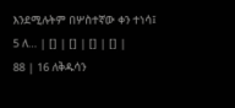እንደሚሉትም በሦስተኛው ቀን ተነሳ፤
5 ለ... | [] | [] | [] | [] |
88 | 16 ለቅዱሳን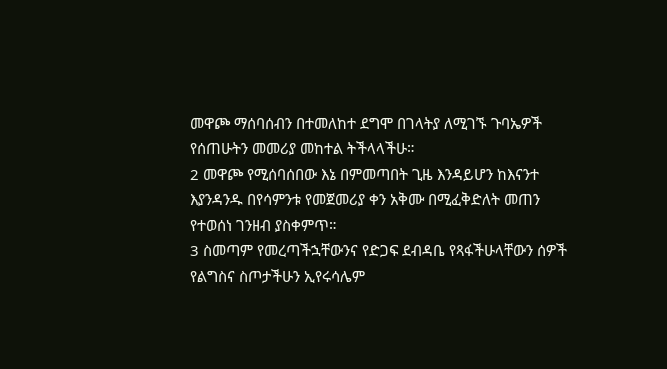መዋጮ ማሰባሰብን በተመለከተ ደግሞ በገላትያ ለሚገኙ ጉባኤዎች የሰጠሁትን መመሪያ መከተል ትችላላችሁ።
2 መዋጮ የሚሰባሰበው እኔ በምመጣበት ጊዜ እንዳይሆን ከእናንተ እያንዳንዱ በየሳምንቱ የመጀመሪያ ቀን አቅሙ በሚፈቅድለት መጠን የተወሰነ ገንዘብ ያስቀምጥ።
3 ስመጣም የመረጣችኋቸውንና የድጋፍ ደብዳቤ የጻፋችሁላቸውን ሰዎች የልግስና ስጦታችሁን ኢየሩሳሌም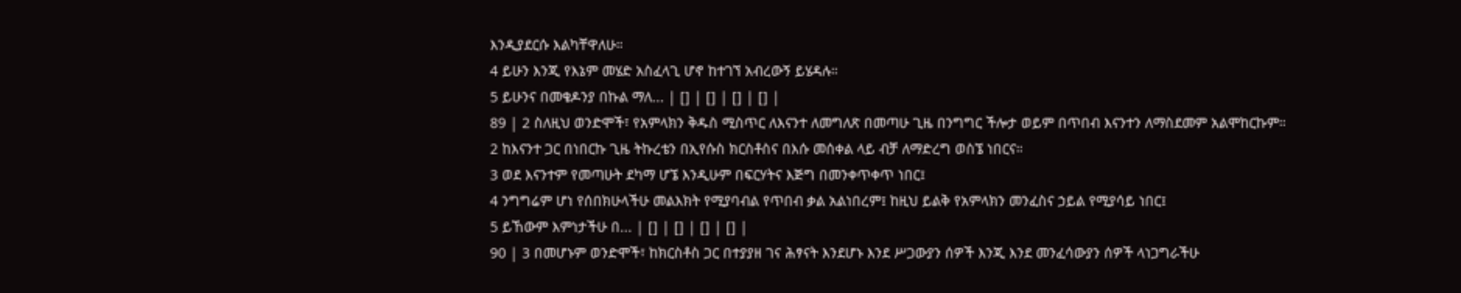እንዲያደርሱ እልካቸዋለሁ።
4 ይሁን እንጂ የእኔም መሄድ አስፈላጊ ሆኖ ከተገኘ አብረውኝ ይሄዳሉ።
5 ይሁንና በመቄዶንያ በኩል ማለ... | [] | [] | [] | [] |
89 | 2 ስለዚህ ወንድሞች፣ የአምላክን ቅዱስ ሚስጥር ለእናንተ ለመግለጽ በመጣሁ ጊዜ በንግግር ችሎታ ወይም በጥበብ እናንተን ለማስደመም አልሞከርኩም።
2 ከእናንተ ጋር በነበርኩ ጊዜ ትኩረቴን በኢየሱስ ክርስቶስና በእሱ መሰቀል ላይ ብቻ ለማድረግ ወስኜ ነበርና።
3 ወደ እናንተም የመጣሁት ደካማ ሆኜ እንዲሁም በፍርሃትና እጅግ በመንቀጥቀጥ ነበር፤
4 ንግግሬም ሆነ የሰበክሁላችሁ መልእክት የሚያባብል የጥበብ ቃል አልነበረም፤ ከዚህ ይልቅ የአምላክን መንፈስና ኃይል የሚያሳይ ነበር፤
5 ይኸውም እምነታችሁ በ... | [] | [] | [] | [] |
90 | 3 በመሆኑም ወንድሞች፣ ከክርስቶስ ጋር በተያያዘ ገና ሕፃናት እንደሆኑ እንደ ሥጋውያን ሰዎች እንጂ እንደ መንፈሳውያን ሰዎች ላነጋግራችሁ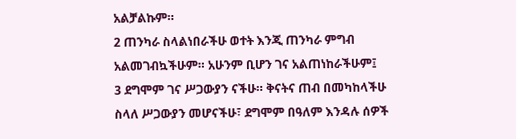አልቻልኩም።
2 ጠንካራ ስላልነበራችሁ ወተት እንጂ ጠንካራ ምግብ አልመገብኳችሁም። አሁንም ቢሆን ገና አልጠነከራችሁም፤
3 ደግሞም ገና ሥጋውያን ናችሁ። ቅናትና ጠብ በመካከላችሁ ስላለ ሥጋውያን መሆናችሁ፣ ደግሞም በዓለም እንዳሉ ሰዎች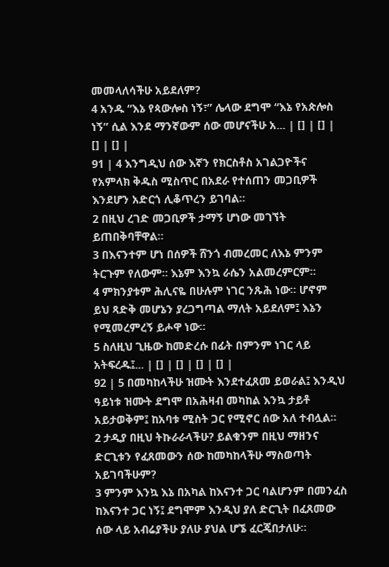መመላለሳችሁ አይደለም?
4 አንዱ “እኔ የጳውሎስ ነኝ፣” ሌላው ደግሞ “እኔ የአጵሎስ ነኝ” ሲል እንደ ማንኛውም ሰው መሆናችሁ አ... | [] | [] | [] | [] |
91 | 4 እንግዲህ ሰው እኛን የክርስቶስ አገልጋዮችና የአምላክ ቅዱስ ሚስጥር በአደራ የተሰጠን መጋቢዎች እንደሆን አድርጎ ሊቆጥረን ይገባል።
2 በዚህ ረገድ መጋቢዎች ታማኝ ሆነው መገኘት ይጠበቅባቸዋል።
3 በእናንተም ሆነ በሰዎች ሸንጎ ብመረመር ለእኔ ምንም ትርጉም የለውም። እኔም እንኳ ራሴን አልመረምርም።
4 ምክንያቱም ሕሊናዬ በሁሉም ነገር ንጹሕ ነው። ሆኖም ይህ ጻድቅ መሆኔን ያረጋግጣል ማለት አይደለም፤ እኔን የሚመረምረኝ ይሖዋ ነው።
5 ስለዚህ ጊዜው ከመድረሱ በፊት በምንም ነገር ላይ አትፍረዱ፤... | [] | [] | [] | [] |
92 | 5 በመካከላችሁ ዝሙት እንደተፈጸመ ይወራል፤ እንዲህ ዓይነቱ ዝሙት ደግሞ በአሕዛብ መካከል እንኳ ታይቶ አይታወቅም፤ ከአባቱ ሚስት ጋር የሚኖር ሰው አለ ተብሏል።
2 ታዲያ በዚህ ትኩራራላችሁ? ይልቁንም በዚህ ማዘንና ድርጊቱን የፈጸመውን ሰው ከመካከላችሁ ማስወጣት አይገባችሁም?
3 ምንም እንኳ እኔ በአካል ከእናንተ ጋር ባልሆንም በመንፈስ ከእናንተ ጋር ነኝ፤ ደግሞም እንዲህ ያለ ድርጊት በፈጸመው ሰው ላይ አብሬያችሁ ያለሁ ያህል ሆኜ ፈርጄበታለሁ።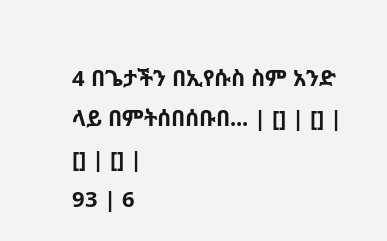4 በጌታችን በኢየሱስ ስም አንድ ላይ በምትሰበሰቡበ... | [] | [] | [] | [] |
93 | 6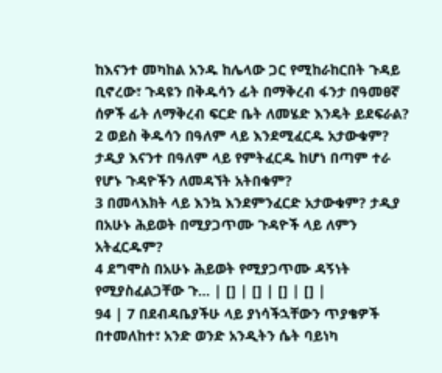ከእናንተ መካከል አንዱ ከሌላው ጋር የሚከራከርበት ጉዳይ ቢኖረው፣ ጉዳዩን በቅዱሳን ፊት በማቅረብ ፋንታ በዓመፀኛ ሰዎች ፊት ለማቅረብ ፍርድ ቤት ለመሄድ እንዴት ይደፍራል?
2 ወይስ ቅዱሳን በዓለም ላይ እንደሚፈርዱ አታውቁም? ታዲያ እናንተ በዓለም ላይ የምትፈርዱ ከሆነ በጣም ተራ የሆኑ ጉዳዮችን ለመዳኘት አትበቁም?
3 በመላእክት ላይ እንኳ እንደምንፈርድ አታውቁም? ታዲያ በአሁኑ ሕይወት በሚያጋጥሙ ጉዳዮች ላይ ለምን አትፈርዱም?
4 ደግሞስ በአሁኑ ሕይወት የሚያጋጥሙ ዳኝነት የሚያስፈልጋቸው ጉ... | [] | [] | [] | [] |
94 | 7 በደብዳቤያችሁ ላይ ያነሳችኋቸውን ጥያቄዎች በተመለከተ፣ አንድ ወንድ አንዲትን ሴት ባይነካ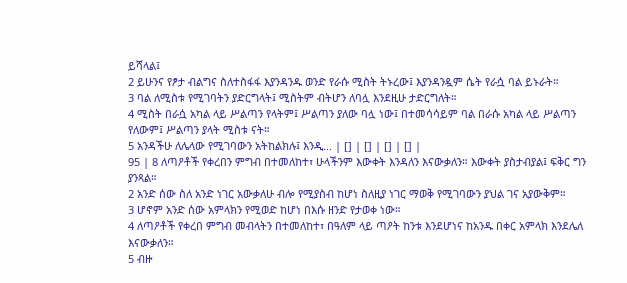ይሻላል፤
2 ይሁንና የፆታ ብልግና ስለተስፋፋ እያንዳንዱ ወንድ የራሱ ሚስት ትኑረው፤ እያንዳንዷም ሴት የራሷ ባል ይኑራት።
3 ባል ለሚስቱ የሚገባትን ያድርግላት፤ ሚስትም ብትሆን ለባሏ እንደዚሁ ታድርግለት።
4 ሚስት በራሷ አካል ላይ ሥልጣን የላትም፤ ሥልጣን ያለው ባሏ ነው፤ በተመሳሳይም ባል በራሱ አካል ላይ ሥልጣን የለውም፤ ሥልጣን ያላት ሚስቱ ናት።
5 አንዳችሁ ለሌላው የሚገባውን አትከልክሉ፤ እንዲ... | [] | [] | [] | [] |
95 | 8 ለጣዖቶች የቀረበን ምግብ በተመለከተ፣ ሁላችንም እውቀት እንዳለን እናውቃለን። እውቀት ያስታብያል፤ ፍቅር ግን ያንጻል።
2 አንድ ሰው ስለ አንድ ነገር አውቃለሁ ብሎ የሚያስብ ከሆነ ስለዚያ ነገር ማወቅ የሚገባውን ያህል ገና አያውቅም።
3 ሆኖም አንድ ሰው አምላክን የሚወድ ከሆነ በእሱ ዘንድ የታወቀ ነው።
4 ለጣዖቶች የቀረበ ምግብ መብላትን በተመለከተ፣ በዓለም ላይ ጣዖት ከንቱ እንደሆነና ከአንዱ በቀር አምላክ እንደሌለ እናውቃለን።
5 ብዙ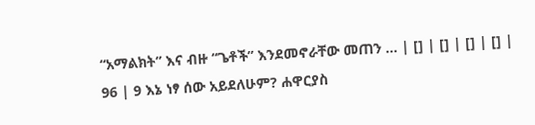“አማልክት” እና ብዙ “ጌቶች” እንደመኖራቸው መጠን ... | [] | [] | [] | [] |
96 | 9 እኔ ነፃ ሰው አይደለሁም? ሐዋርያስ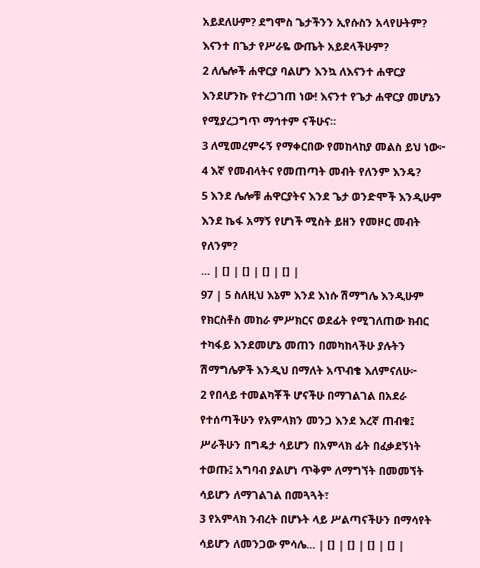አይደለሁም? ደግሞስ ጌታችንን ኢየሱስን አላየሁትም? እናንተ በጌታ የሥራዬ ውጤት አይደላችሁም?
2 ለሌሎች ሐዋርያ ባልሆን እንኳ ለእናንተ ሐዋርያ እንደሆንኩ የተረጋገጠ ነው! እናንተ የጌታ ሐዋርያ መሆኔን የሚያረጋግጥ ማኅተም ናችሁና።
3 ለሚመረምሩኝ የማቀርበው የመከላከያ መልስ ይህ ነው፦
4 እኛ የመብላትና የመጠጣት መብት የለንም እንዴ?
5 እንደ ሌሎቹ ሐዋርያትና እንደ ጌታ ወንድሞች እንዲሁም እንደ ኬፋ አማኝ የሆነች ሚስት ይዘን የመዞር መብት የለንም?
... | [] | [] | [] | [] |
97 | 5 ስለዚህ እኔም እንደ እነሱ ሽማግሌ እንዲሁም የክርስቶስ መከራ ምሥክርና ወደፊት የሚገለጠው ክብር ተካፋይ እንደመሆኔ መጠን በመካከላችሁ ያሉትን ሽማግሌዎች እንዲህ በማለት አጥብቄ እለምናለሁ፦
2 የበላይ ተመልካቾች ሆናችሁ በማገልገል በአደራ የተሰጣችሁን የአምላክን መንጋ እንደ እረኛ ጠብቁ፤ ሥራችሁን በግዴታ ሳይሆን በአምላክ ፊት በፈቃደኝነት ተወጡ፤ አግባብ ያልሆነ ጥቅም ለማግኘት በመመኘት ሳይሆን ለማገልገል በመጓጓት፣
3 የአምላክ ንብረት በሆኑት ላይ ሥልጣናችሁን በማሳየት ሳይሆን ለመንጋው ምሳሌ... | [] | [] | [] | [] |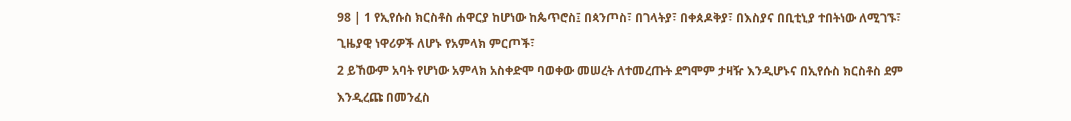98 | 1 የኢየሱስ ክርስቶስ ሐዋርያ ከሆነው ከጴጥሮስ፤ በጳንጦስ፣ በገላትያ፣ በቀጰዶቅያ፣ በእስያና በቢቲኒያ ተበትነው ለሚገኙ፣ ጊዜያዊ ነዋሪዎች ለሆኑ የአምላክ ምርጦች፣
2 ይኸውም አባት የሆነው አምላክ አስቀድሞ ባወቀው መሠረት ለተመረጡት ደግሞም ታዛዥ እንዲሆኑና በኢየሱስ ክርስቶስ ደም እንዲረጩ በመንፈስ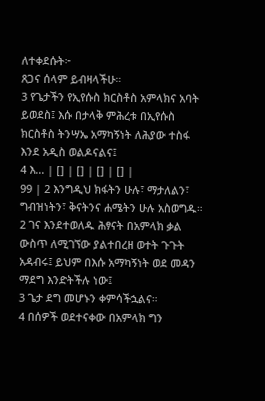ለተቀደሱት፦
ጸጋና ሰላም ይብዛላችሁ።
3 የጌታችን የኢየሱስ ክርስቶስ አምላክና አባት ይወደስ፤ እሱ በታላቅ ምሕረቱ በኢየሱስ ክርስቶስ ትንሣኤ አማካኝነት ለሕያው ተስፋ እንደ አዲስ ወልዶናልና፤
4 እ... | [] | [] | [] | [] |
99 | 2 እንግዲህ ክፋትን ሁሉ፣ ማታለልን፣ ግብዝነትን፣ ቅናትንና ሐሜትን ሁሉ አስወግዱ።
2 ገና እንደተወለዱ ሕፃናት በአምላክ ቃል ውስጥ ለሚገኘው ያልተበረዘ ወተት ጉጉት አዳብሩ፤ ይህም በእሱ አማካኝነት ወደ መዳን ማደግ እንድትችሉ ነው፤
3 ጌታ ደግ መሆኑን ቀምሳችኋልና።
4 በሰዎች ወደተናቀው በአምላክ ግን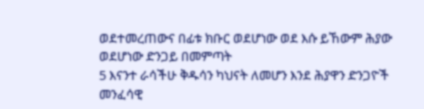ወደተመረጠውና በፊቱ ክቡር ወደሆነው ወደ እሱ ይኸውም ሕያው ወደሆነው ድንጋይ በመምጣት
5 እናንተ ራሳችሁ ቅዱሳን ካህናት ለመሆን እንደ ሕያዋን ድንጋዮች መንፈሳዊ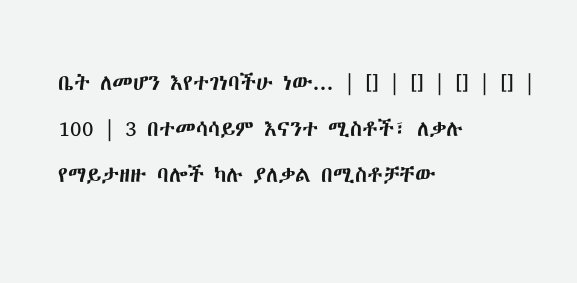ቤት ለመሆን እየተገነባችሁ ነው... | [] | [] | [] | [] |
100 | 3 በተመሳሳይም እናንተ ሚስቶች፣ ለቃሉ የማይታዘዙ ባሎች ካሉ ያለቃል በሚስቶቻቸው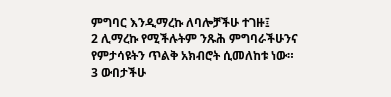ምግባር እንዲማረኩ ለባሎቻችሁ ተገዙ፤
2 ሊማረኩ የሚችሉትም ንጹሕ ምግባራችሁንና የምታሳዩትን ጥልቅ አክብሮት ሲመለከቱ ነው።
3 ውበታችሁ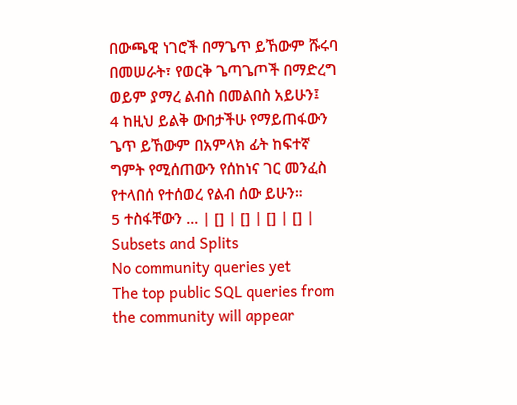በውጫዊ ነገሮች በማጌጥ ይኸውም ሹሩባ በመሠራት፣ የወርቅ ጌጣጌጦች በማድረግ ወይም ያማረ ልብስ በመልበስ አይሁን፤
4 ከዚህ ይልቅ ውበታችሁ የማይጠፋውን ጌጥ ይኸውም በአምላክ ፊት ከፍተኛ ግምት የሚሰጠውን የሰከነና ገር መንፈስ የተላበሰ የተሰወረ የልብ ሰው ይሁን።
5 ተስፋቸውን ... | [] | [] | [] | [] |
Subsets and Splits
No community queries yet
The top public SQL queries from the community will appear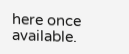here once available.